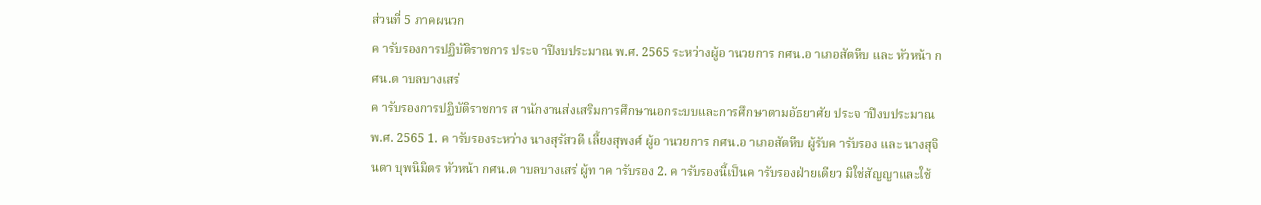ส่วนที่ 5 ภาคผนวก
ค ารับรองการปฏิบัติราชการ ประจ าปีงบประมาณ พ.ศ. 2565 ระหว่างผู้อ านวยการ กศน.อ าเภอสัตหีบ และ หัวหน้า กศน.ต าบลบางเสร่
ค ารับรองการปฏิบัติราชการ ส านักงานส่งเสริมการศึกษานอกระบบและการศึกษาตามอัธยาศัย ประจ าปีงบประมาณ พ.ศ. 2565 1. ค ารับรองระหว่าง นางสุรัสวดี เลี้ยงสุพงศ์ ผู้อ านวยการ กศน.อ าเภอสัตหีบ ผู้รับค ารับรอง และ นางสุจินดา บุพนิมิตร หัวหน้า กศน.ต าบลบางเสร่ ผู้ท าค ารับรอง 2. ค ารับรองนี้เป็นค ารับรองฝ่ายเดียว มิใช่สัญญาและใช้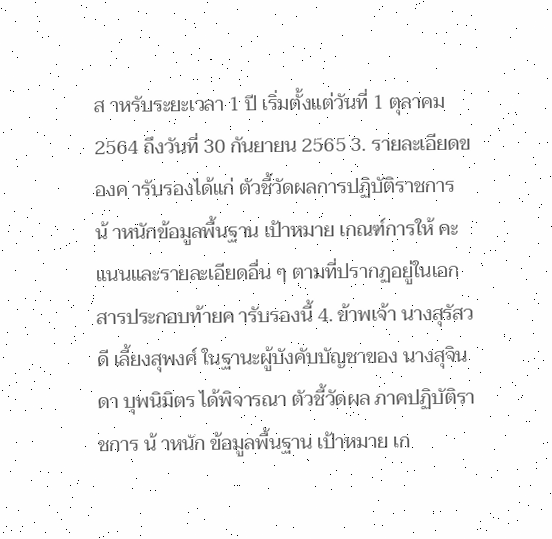ส าหรับระยะเวลา 1 ปี เริ่มตั้งแต่วันที่ 1 ตุลาคม 2564 ถึงวันที่ 30 กันยายน 2565 3. รายละเอียดของค ารับรองได้แก่ ตัวชี้วัดผลการปฏิบัติราชการ น้ าหนักข้อมูลพื้นฐาน เป้าหมาย เกณฑ์การให้ คะแนนและรายละเอียดอื่น ๆ ตามที่ปรากฏอยู่ในเอกสารประกอบท้ายค ารับรองนี้ 4. ข้าพเจ้า นางสุรัสวดี เลี้ยงสุพงศ์ ในฐานะผู้บังคับบัญชาของ นางสุจินดา บุพนิมิตร ได้พิจารณา ตัวชี้วัดผล ภาคปฏิบัติราชการ น้ าหนัก ข้อมูลพื้นฐาน เป้าหมาย เก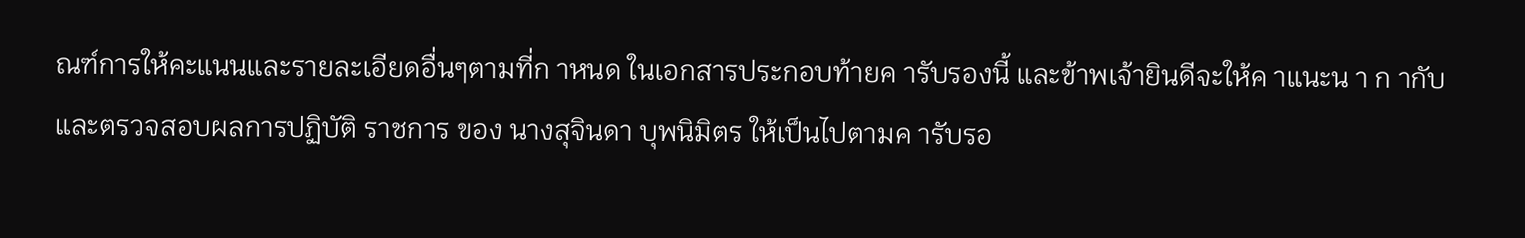ณฑ์การให้คะแนนและรายละเอียดอื่นๆตามที่ก าหนด ในเอกสารประกอบท้ายค ารับรองนี้ และข้าพเจ้ายินดีจะให้ค าแนะน า ก ากับ และตรวจสอบผลการปฏิบัติ ราชการ ของ นางสุจินดา บุพนิมิตร ให้เป็นไปตามค ารับรอ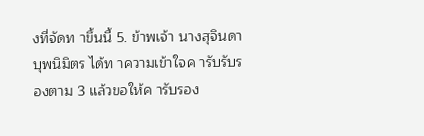งที่จัดท าขึ้นนี้ 5. ข้าพเจ้า นางสุจินดา บุพนิมิตร ได้ท าความเข้าใจค ารับรับรองตาม 3 แล้วขอให้ค ารับรอง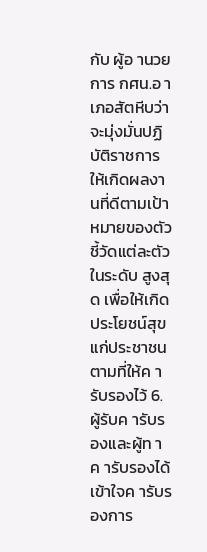กับ ผู้อ านวยการ กศน.อ าเภอสัตหีบว่า จะมุ่งมั่นปฏิบัติราชการให้เกิดผลงานที่ดีตามเป้าหมายของตัวชี้วัดแต่ละตัวในระดับ สูงสุด เพื่อให้เกิดประโยชน์สุขแก่ประชาชนตามที่ให้ค ารับรองไว้ 6. ผู้รับค ารับรองและผู้ท าค ารับรองได้เข้าใจค ารับรองการ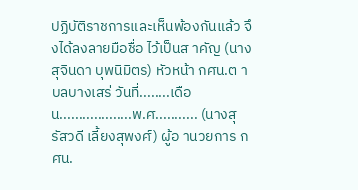ปฏิบัติราชการและเห็นพ้องกันแล้ว จึงได้ลงลายมือชื่อ ไว้เป็นส าคัญ (นางสุจินดา บุพนิมิตร) หัวหน้า กศน.ต าบลบางเสร่ วันที่........เดือน...................พ.ศ........... (นางสุรัสวดี เลี้ยงสุพงศ์) ผู้อ านวยการ กศน.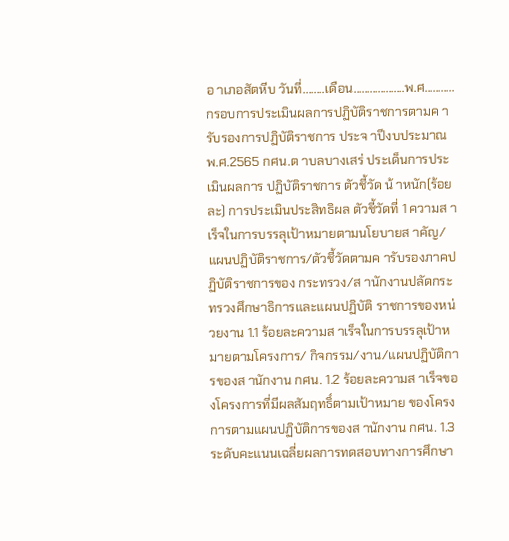อ าเภอสัตหีบ วันที่........เดือน...................พ.ศ...........
กรอบการประเมินผลการปฏิบัติราชการตามค ารับรองการปฏิบัติราชการ ประจ าปีงบประมาณ พ.ศ.2565 กศน.ต าบลบางเสร่ ประเด็นการประเมินผลการ ปฏิบัติราชการ ตัวชี้วัด น้ าหนัก(ร้อยละ) การประเมินประสิทธิผล ตัวชี้วัดที่ 1 ความส าเร็จในการบรรลุเป้าหมายตามนโยบายส าคัญ/ แผนปฏิบัติราชการ/ตัวชี้วัดตามค ารับรองภาคปฏิบัติราชการของ กระทรวง/ส านักงานปลัดกระทรวงศึกษาธิการและแผนปฏิบัติ ราชการของหน่วยงาน 1.1 ร้อยละความส าเร็จในการบรรลุเป้าหมายตามโครงการ/ กิจกรรม/งาน/แผนปฏิบัติการของส านักงาน กศน. 1.2 ร้อยละความส าเร็จของโครงการที่มีผลสัมฤทธิ์ตามเป้าหมาย ของโครงการตามแผนปฏิบัติการของส านักงาน กศน. 1.3 ระดับคะแนนเฉลี่ยผลการทดสอบทางการศึกษา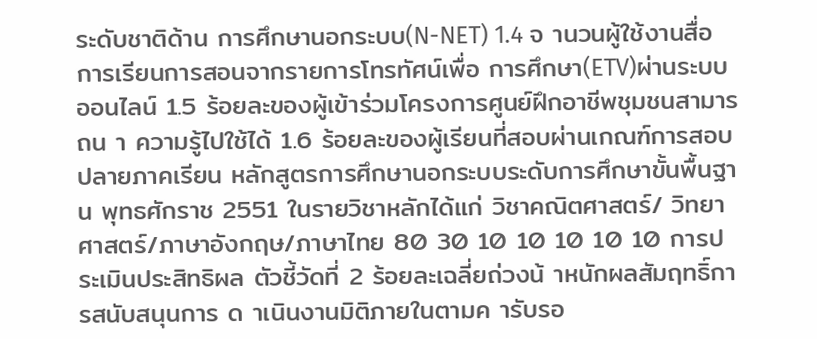ระดับชาติด้าน การศึกษานอกระบบ(N-NET) 1.4 จ านวนผู้ใช้งานสื่อการเรียนการสอนจากรายการโทรทัศน์เพื่อ การศึกษา(ETV)ผ่านระบบออนไลน์ 1.5 ร้อยละของผู้เข้าร่วมโครงการศูนย์ฝึกอาชีพชุมชนสามารถน า ความรู้ไปใช้ได้ 1.6 ร้อยละของผู้เรียนที่สอบผ่านเกณฑ์การสอบปลายภาคเรียน หลักสูตรการศึกษานอกระบบระดับการศึกษาขั้นพื้นฐาน พุทธศักราช 2551 ในรายวิชาหลักได้แก่ วิชาคณิตศาสตร์/ วิทยาศาสตร์/ภาษาอังกฤษ/ภาษาไทย 80 30 10 10 10 10 10 การประเมินประสิทธิผล ตัวชี้วัดที่ 2 ร้อยละเฉลี่ยถ่วงน้ าหนักผลสัมฤทธิ์การสนับสนุนการ ด าเนินงานมิติภายในตามค ารับรอ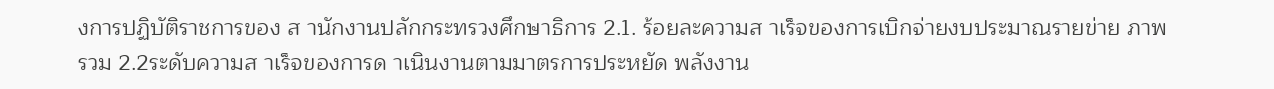งการปฏิบัติราชการของ ส านักงานปลักกระทรวงศึกษาธิการ 2.1. ร้อยละความส าเร็จของการเบิกจ่ายงบประมาณรายข่าย ภาพรวม 2.2ระดับความส าเร็จของการด าเนินงานตามมาตรการประหยัด พลังงาน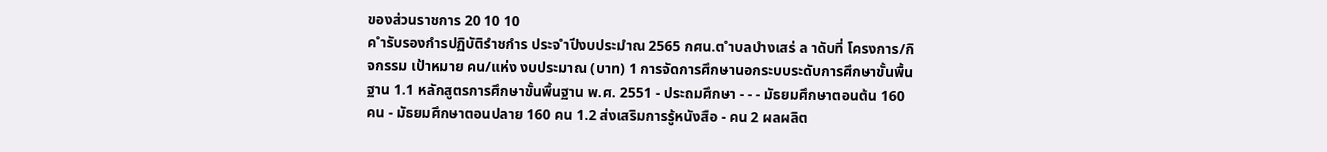ของส่วนราชการ 20 10 10
ค ำรับรองกำรปฏิบัติรำชกำร ประจ ำปีงบประมำณ 2565 กศน.ต ำบลบำงเสร่ ล าดับที่ โครงการ/กิจกรรม เป้าหมาย คน/แห่ง งบประมาณ (บาท) 1 การจัดการศึกษานอกระบบระดับการศึกษาขั้นพื้นฐาน 1.1 หลักสูตรการศึกษาขั้นพื้นฐาน พ.ศ. 2551 - ประถมศึกษา - - - มัธยมศึกษาตอนต้น 160 คน - มัธยมศึกษาตอนปลาย 160 คน 1.2 ส่งเสริมการรู้หนังสือ - คน 2 ผลผลิต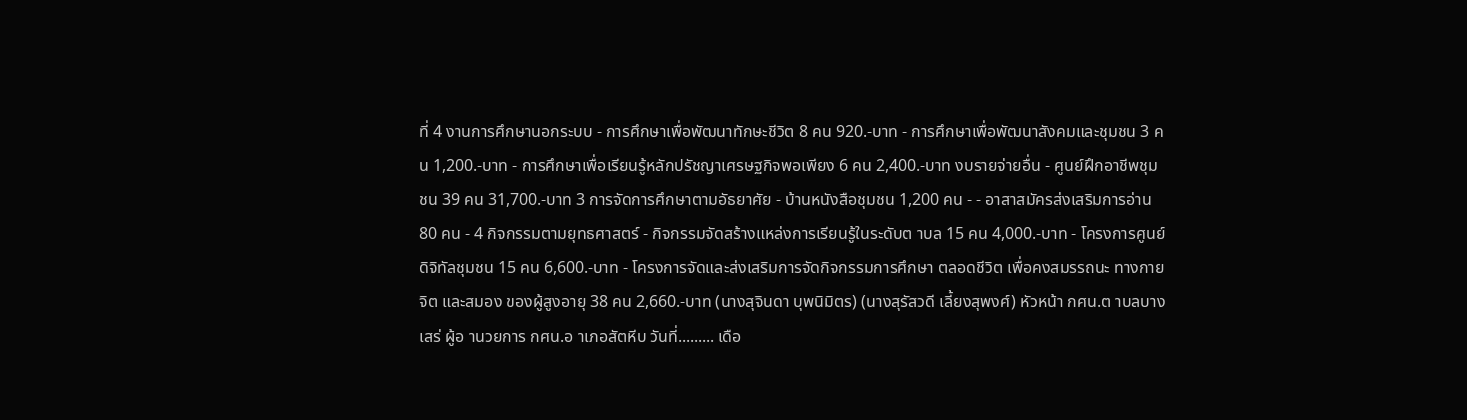ที่ 4 งานการศึกษานอกระบบ - การศึกษาเพื่อพัฒนาทักษะชีวิต 8 คน 920.-บาท - การศึกษาเพื่อพัฒนาสังคมและชุมชน 3 คน 1,200.-บาท - การศึกษาเพื่อเรียนรู้หลักปรัชญาเศรษฐกิจพอเพียง 6 คน 2,400.-บาท งบรายจ่ายอื่น - ศูนย์ฝึกอาชีพชุมชน 39 คน 31,700.-บาท 3 การจัดการศึกษาตามอัธยาศัย - บ้านหนังสือชุมชน 1,200 คน - - อาสาสมัครส่งเสริมการอ่าน 80 คน - 4 กิจกรรมตามยุทธศาสตร์ - กิจกรรมจัดสร้างแหล่งการเรียนรู้ในระดับต าบล 15 คน 4,000.-บาท - โครงการศูนย์ดิจิทัลชุมชน 15 คน 6,600.-บาท - โครงการจัดและส่งเสริมการจัดกิจกรรมการศึกษา ตลอดชีวิต เพื่อคงสมรรถนะ ทางกาย จิต และสมอง ของผู้สูงอายุ 38 คน 2,660.-บาท (นางสุจินดา บุพนิมิตร) (นางสุรัสวดี เลี้ยงสุพงศ์) หัวหน้า กศน.ต าบลบางเสร่ ผู้อ านวยการ กศน.อ าเภอสัตหีบ วันที่......... เดือ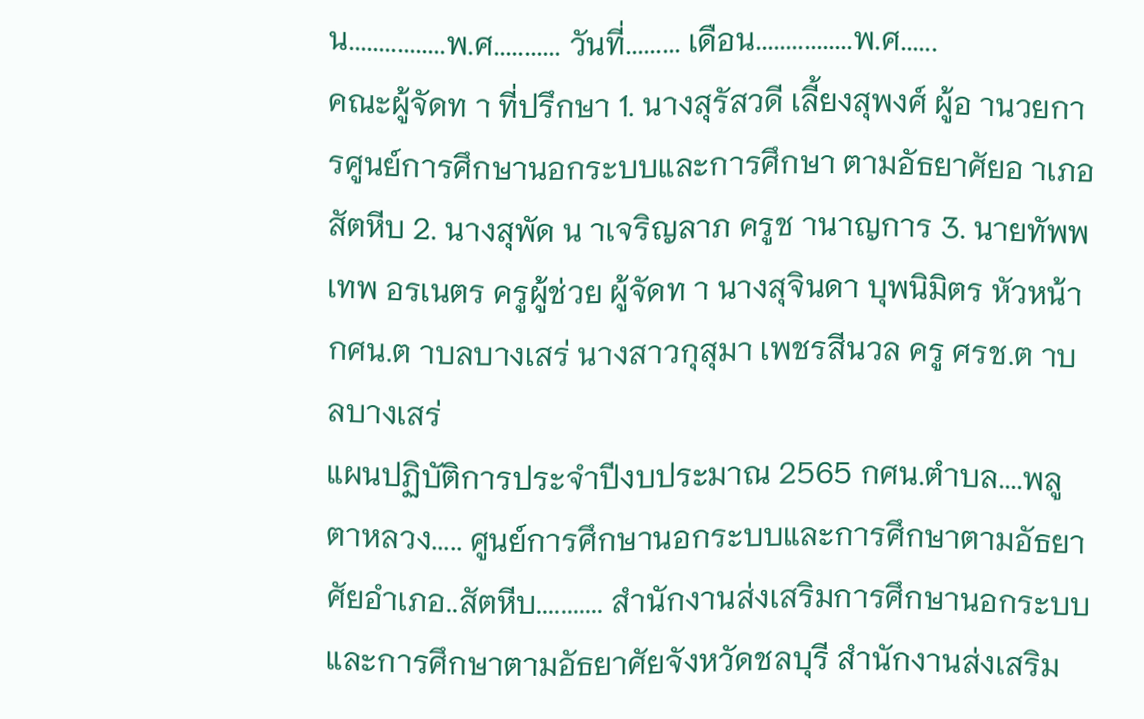น................พ.ศ........... วันที่......... เดือน................พ.ศ......
คณะผู้จัดท า ที่ปรึกษา 1. นางสุรัสวดี เลี้ยงสุพงศ์ ผู้อ านวยการศูนย์การศึกษานอกระบบและการศึกษา ตามอัธยาศัยอ าเภอสัตหีบ 2. นางสุพัด น าเจริญลาภ ครูช านาญการ 3. นายทัพพเทพ อรเนตร ครูผู้ช่วย ผู้จัดท า นางสุจินดา บุพนิมิตร หัวหน้า กศน.ต าบลบางเสร่ นางสาวกุสุมา เพชรสีนวล ครู ศรช.ต าบลบางเสร่
แผนปฏิบัติการประจำปีงบประมาณ 2565 กศน.ตำบล....พลูตาหลวง..... ศูนย์การศึกษานอกระบบและการศึกษาตามอัธยาศัยอำเภอ..สัตหีบ........... สำนักงานส่งเสริมการศึกษานอกระบบและการศึกษาตามอัธยาศัยจังหวัดชลบุรี สำนักงานส่งเสริม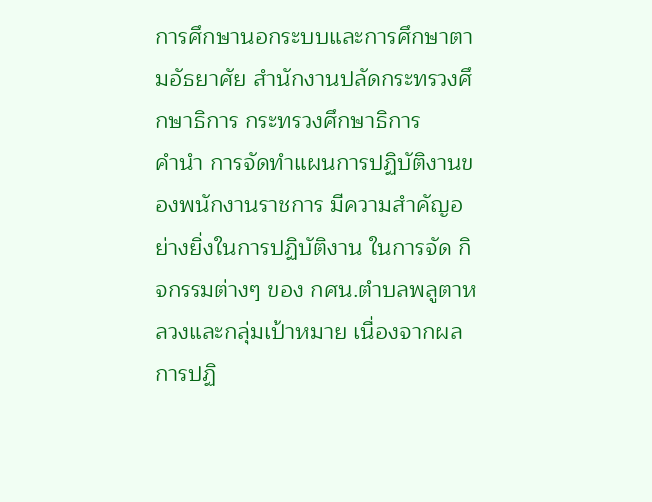การศึกษานอกระบบและการศึกษาตามอัธยาศัย สำนักงานปลัดกระทรวงศึกษาธิการ กระทรวงศึกษาธิการ
คำนำ การจัดทำแผนการปฏิบัติงานของพนักงานราชการ มีความสำคัญอย่างยิ่งในการปฏิบัติงาน ในการจัด กิจกรรมต่างๆ ของ กศน.ตำบลพลูตาหลวงและกลุ่มเป้าหมาย เนื่องจากผลการปฏิ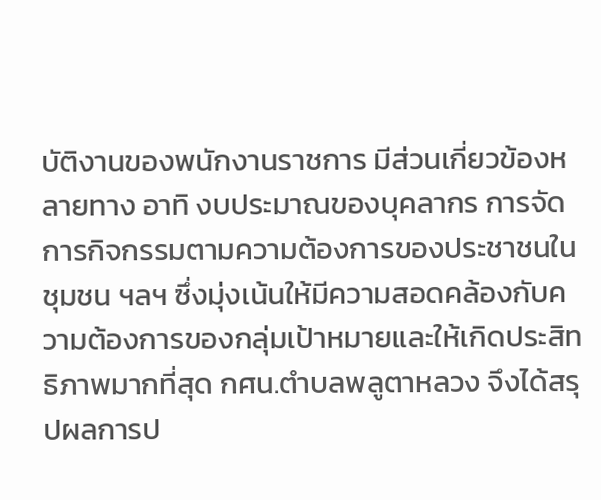บัติงานของพนักงานราชการ มีส่วนเกี่ยวข้องหลายทาง อาทิ งบประมาณของบุคลากร การจัดการกิจกรรมตามความต้องการของประชาชนใน ชุมชน ฯลฯ ซึ่งมุ่งเน้นให้มีความสอดคล้องกับความต้องการของกลุ่มเป้าหมายและให้เกิดประสิทธิภาพมากที่สุด กศน.ตำบลพลูตาหลวง จึงได้สรุปผลการป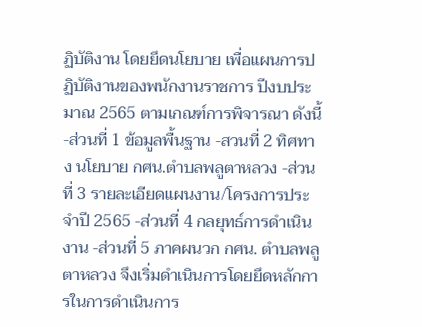ฏิบัติงาน โดยยึดนโยบาย เพื่อแผนการปฏิบัติงานของพนักงานราชการ ปีงบประมาณ 2565 ตามเกณฑ์การพิจารณา ดังนี้ -ส่วนที่ 1 ข้อมูลพื้นฐาน -สวนที่ 2 ทิศทาง นโยบาย กศน.ตำบลพลูตาหลวง -ส่วนที่ 3 รายละเอียดแผนงาน/โครงการประจำปี 2565 -ส่วนที่ 4 กลยุทธ์การดำเนินงาน -ส่วนที่ 5 ภาคผนวก กศน. ตำบลพลูตาหลวง จึงเริ่มดำเนินการโดยยึดหลักการในการดำเนินการ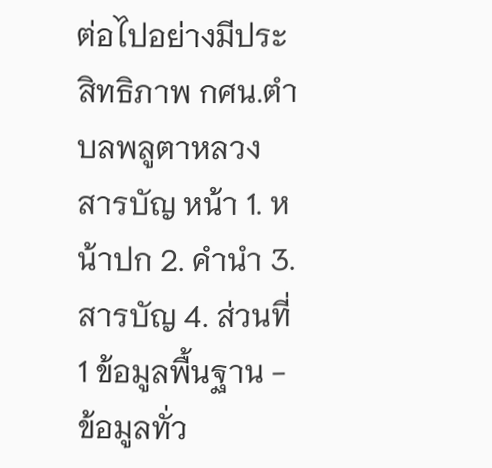ต่อไปอย่างมีประสิทธิภาพ กศน.ตำบลพลูตาหลวง
สารบัญ หน้า 1. หน้าปก 2. คำนำ 3. สารบัญ 4. ส่วนที่1 ข้อมูลพื้นฐาน - ข้อมูลทั่ว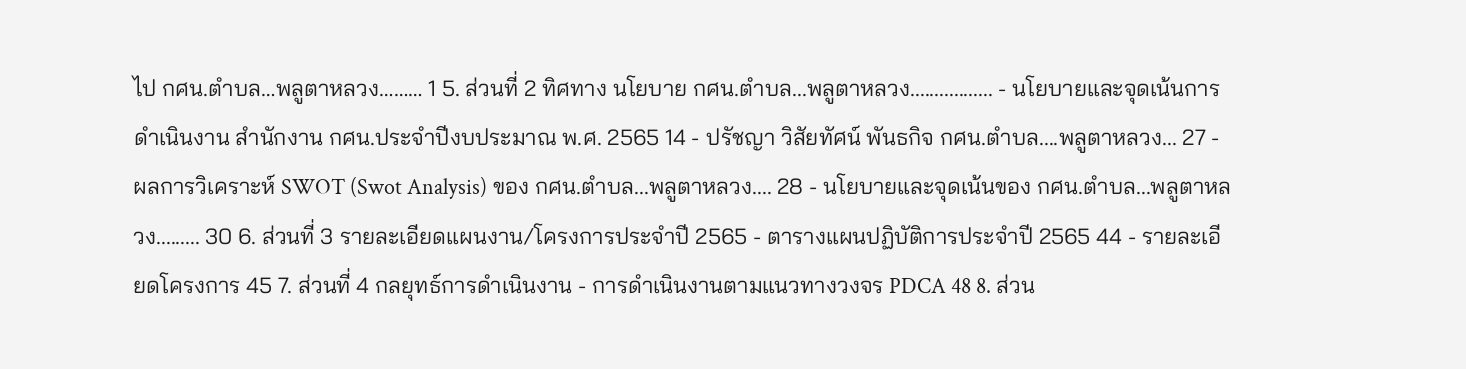ไป กศน.ตำบล…พลูตาหลวง……… 1 5. ส่วนที่ 2 ทิศทาง นโยบาย กศน.ตำบล...พลูตาหลวง................. - นโยบายและจุดเน้นการดำเนินงาน สำนักงาน กศน.ประจำปีงบประมาณ พ.ศ. 2565 14 - ปรัชญา วิสัยทัศน์ พันธกิจ กศน.ตำบล....พลูตาหลวง... 27 - ผลการวิเคราะห์ SWOT (Swot Analysis) ของ กศน.ตำบล...พลูตาหลวง.... 28 - นโยบายและจุดเน้นของ กศน.ตำบล...พลูตาหลวง......... 30 6. ส่วนที่ 3 รายละเอียดแผนงาน/โครงการประจำปี 2565 - ตารางแผนปฏิบัติการประจำปี 2565 44 - รายละเอียดโครงการ 45 7. ส่วนที่ 4 กลยุทธ์การดำเนินงาน - การดำเนินงานตามแนวทางวงจร PDCA 48 8. ส่วน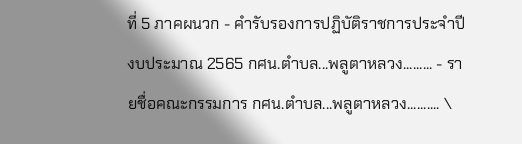ที่ 5 ภาคผนวก - คำรับรองการปฏิบัติราชการประจำปีงบประมาณ 2565 กศน.ตำบล...พลูตาหลวง......... - รายชื่อคณะกรรมการ กศน.ตำบล...พลูตาหลวง.......... \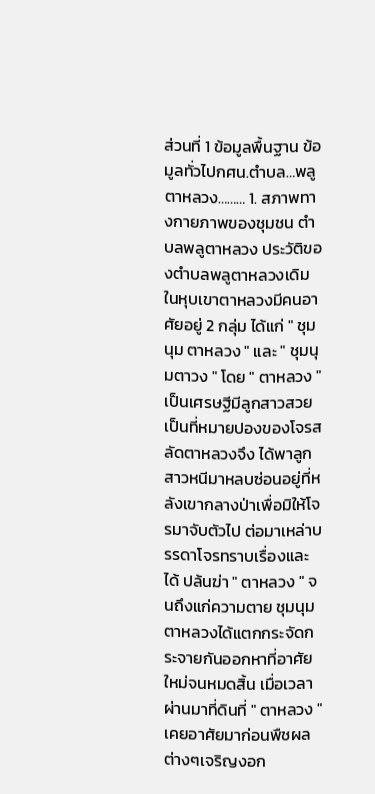ส่วนที่ 1 ข้อมูลพื้นฐาน ข้อมูลทั่วไปกศน.ตำบล…พลูตาหลวง……… 1. สภาพทางกายภาพของชุมชน ตำบลพลูตาหลวง ประวัติของตำบลพลูตาหลวงเดิมในหุบเขาตาหลวงมีคนอาศัยอยู่ 2 กลุ่ม ได้แก่ " ชุมนุม ตาหลวง " และ " ชุมนุมตาวง " โดย " ตาหลวง " เป็นเศรษฐีมีลูกสาวสวย เป็นที่หมายปองของโจรสลัดตาหลวงจึง ได้พาลูกสาวหนีมาหลบซ่อนอยู่ที่หลังเขากลางป่าเพื่อมิให้โจรมาจับตัวไป ต่อมาเหล่าบรรดาโจรทราบเรื่องและได้ ปล้นฆ่า " ตาหลวง " จนถึงแก่ความตาย ชุมนุมตาหลวงได้แตกกระจัดกระจายกันออกหาที่อาศัยใหม่จนหมดสิ้น เมื่อเวลาผ่านมาที่ดินที่ " ตาหลวง " เคยอาศัยมาก่อนพืชผลต่างๆเจริญงอก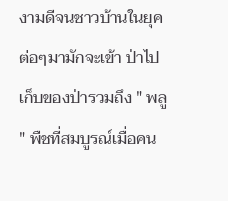งามดีจนชาวบ้านในยุคต่อๆมามักจะเข้า ป่าไปเก็บของป่ารวมถึง " พลู " พืชที่สมบูรณ์เมื่อคน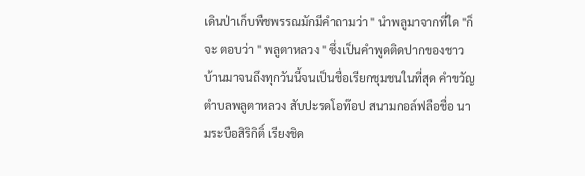เดินป่าเก็บพืชพรรณมักมีคำถามว่า " นำพลูมาจากที่ใด "ก็จะ ตอบว่า " พลูตาหลวง " ซึ่งเป็นคำพูดติดปากของชาวบ้านมาจนถึงทุกวันนี้จนเป็นชื่อเรียกชุมชนในที่สุด คำขวัญตำบลพลูตาหลวง สับปะรดโอท๊อป สนามกอล์ฟลือชื่อ นามระบือสิริกิติ์ เรียงชิด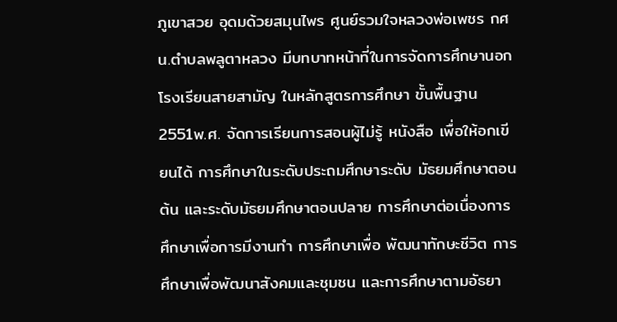ภูเขาสวย อุดมด้วยสมุนไพร ศูนย์รวมใจหลวงพ่อเพชร กศน.ตำบลพลูตาหลวง มีบทบาทหน้าที่ในการจัดการศึกษานอกโรงเรียนสายสามัญ ในหลักสูตรการศึกษา ขั้นพื้นฐาน 2551พ.ศ. จัดการเรียนการสอนผู้ไม่รู้ หนังสือ เพื่อให้อกเขียนได้ การศึกษาในระดับประถมศึกษาระดับ มัธยมศึกษาตอนต้น และระดับมัธยมศึกษาตอนปลาย การศึกษาต่อเนื่องการศึกษาเพื่อการมีงานทำ การศึกษาเพื่อ พัฒนาทักษะชีวิต การศึกษาเพื่อพัฒนาสังคมและชุมชน และการศึกษาตามอัธยา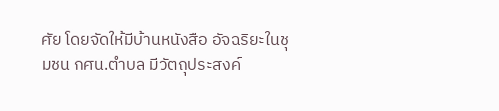ศัย โดยจัดให้มีบ้านหนังสือ อัจฉริยะในชุมชน กศน.ตำบล มีวัตถุประสงค์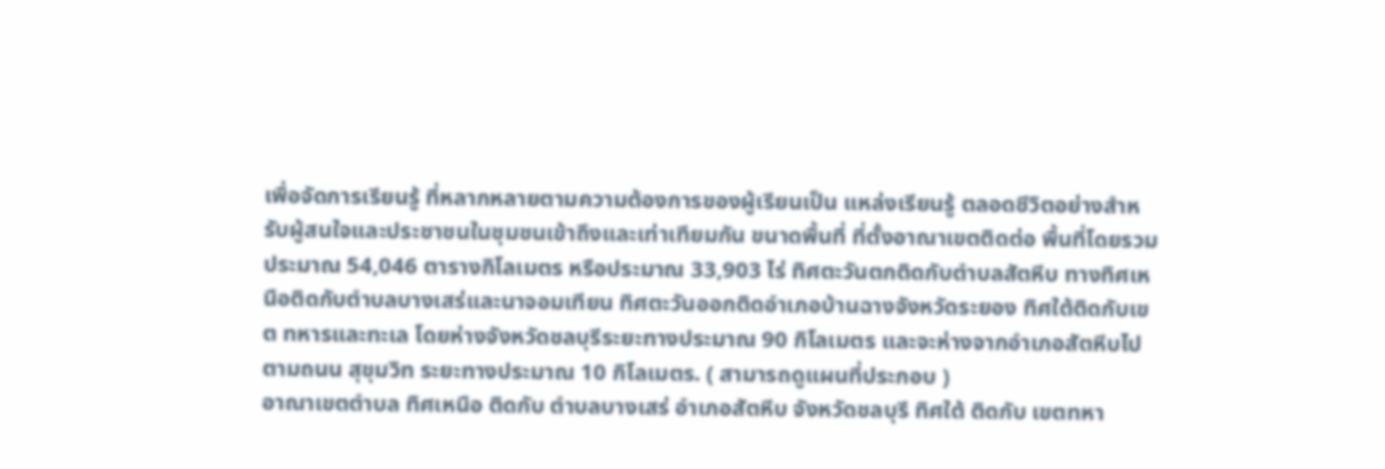เพื่อจัดการเรียนรู้ ที่หลากหลายตามความต้องการของผู้เรียนเป็น แหล่งเรียนรู้ ตลอดชีวิตอย่างสำหรับผู้สนใจและประชาชนในชุมชนเข้าถึงและเท่าเทียมกัน ขนาดพื้นที่ ที่ตั้งอาณาเขตติดต่อ พื้นที่โดยรวมประมาณ 54,046 ตารางกิโลเมตร หรือประมาณ 33,903 ไร่ ทิศตะวันตกติดกับตำบลสัตหีบ ทางทิศเหนือติดกับตำบลบางเสร่และนาจอมเทียน ทิศตะวันออกติดอำเภอบ้านฉางจังหวัดระยอง ทิศใต้ติดกับเขต ทหารและทะเล โดยห่างจังหวัดชลบุรีระยะทางประมาณ 90 กิโลเมตร และจะห่างจากอำเภอสัตหีบไปตามถนน สุขุมวิท ระยะทางประมาณ 10 กิโลเมตร. ( สามารถดูแผนที่ประกอบ )
อาณาเขตตำบล ทิศเหนือ ติดกับ ตำบลบางเสร่ อำเภอสัตหีบ จังหวัดชลบุรี ทิศใต้ ติดกับ เขตทหา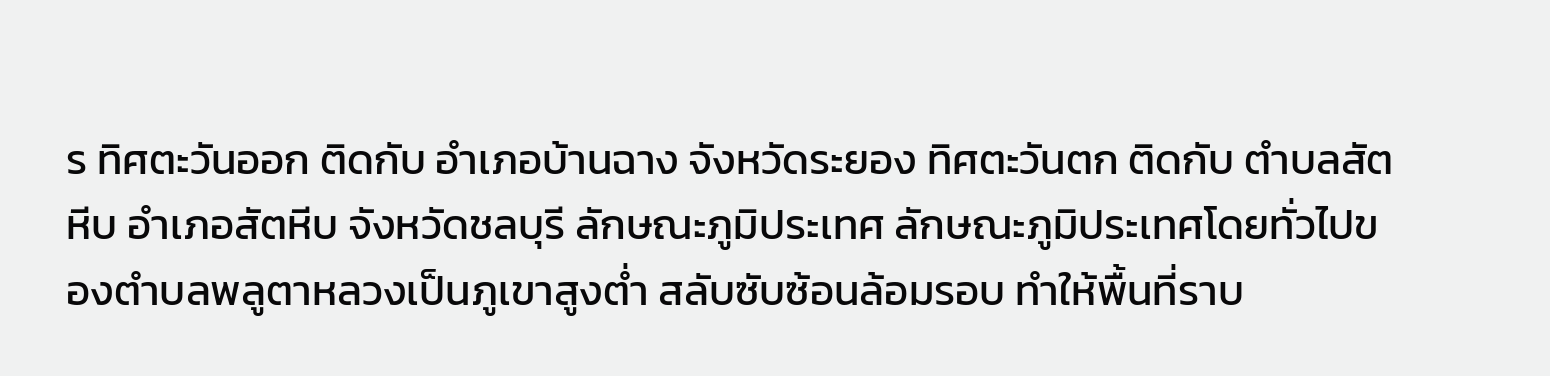ร ทิศตะวันออก ติดกับ อำเภอบ้านฉาง จังหวัดระยอง ทิศตะวันตก ติดกับ ตำบลสัตหีบ อำเภอสัตหีบ จังหวัดชลบุรี ลักษณะภูมิประเทศ ลักษณะภูมิประเทศโดยทั่วไปของตำบลพลูตาหลวงเป็นภูเขาสูงต่ำ สลับซับซ้อนล้อมรอบ ทำให้พื้นที่ราบ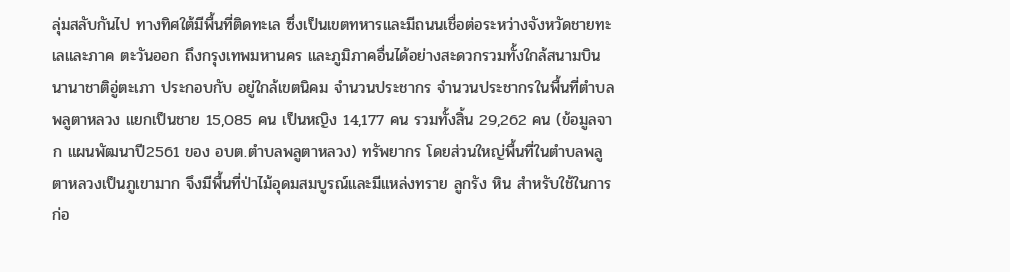ลุ่มสลับกันไป ทางทิศใต้มีพื้นที่ติดทะเล ซึ่งเป็นเขตทหารและมีถนนเชื่อต่อระหว่างจังหวัดชายทะเลและภาค ตะวันออก ถึงกรุงเทพมหานคร และภูมิภาคอื่นได้อย่างสะดวกรวมทั้งใกล้สนามบินนานาชาติอู่ตะเภา ประกอบกับ อยู่ใกล้เขตนิคม จำนวนประชากร จำนวนประชากรในพื้นที่ตำบลพลูตาหลวง แยกเป็นชาย 15,085 คน เป็นหญิง 14,177 คน รวมทั้งสิ้น 29,262 คน (ข้อมูลจาก แผนพัฒนาปี2561 ของ อบต.ตำบลพลูตาหลวง) ทรัพยากร โดยส่วนใหญ่พื้นที่ในตำบลพลูตาหลวงเป็นภูเขามาก จึงมีพื้นที่ป่าไม้อุดมสมบูรณ์และมีแหล่งทราย ลูกรัง หิน สำหรับใช้ในการก่อ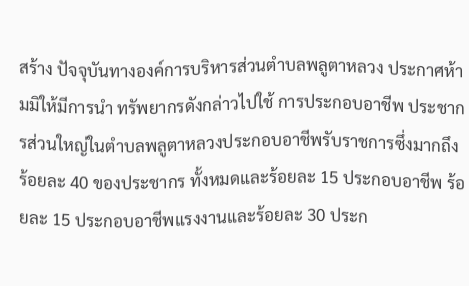สร้าง ปัจจุบันทางองค์การบริหารส่วนตำบลพลูตาหลวง ประกาศห้ามมิให้มีการนำ ทรัพยากรดังกล่าวไปใช้ การประกอบอาชีพ ประชากรส่วนใหญ่ในตำบลพลูตาหลวงประกอบอาชีพรับราชการซึ่งมากถึงร้อยละ 40 ของประชากร ทั้งหมดและร้อยละ 15 ประกอบอาชีพ ร้อยละ 15 ประกอบอาชีพแรงงานและร้อยละ 30 ประก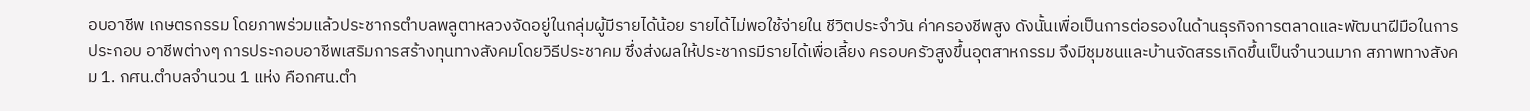อบอาชีพ เกษตรกรรม โดยภาพร่วมแล้วประชากรตำบลพลูตาหลวงจัดอยู่ในกลุ่มผู้มีรายได้น้อย รายได้ไม่พอใช้จ่ายใน ชีวิตประจำวัน ค่าครองชีพสูง ดังนั้นเพื่อเป็นการต่อรองในด้านธุรกิจการตลาดและพัฒนาฝีมือในการประกอบ อาชีพต่างๆ การประกอบอาชีพเสริมการสร้างทุนทางสังคมโดยวิธีประชาคม ซึ่งส่งผลให้ประชากรมีรายได้เพื่อเลี้ยง ครอบครัวสูงขึ้นอุตสาหกรรม จึงมีชุมชนและบ้านจัดสรรเกิดขึ้นเป็นจำนวนมาก สภาพทางสังคม 1. กศน.ตำบลจำนวน 1 แห่ง คือกศน.ตำ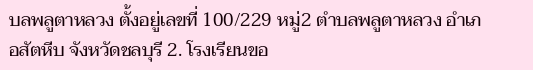บลพลูตาหลวง ตั้งอยู่เลขที่ 100/229 หมู่2 ตำบลพลูตาหลวง อำเภอสัตหีบ จังหวัดชลบุรี 2. โรงเรียนขอ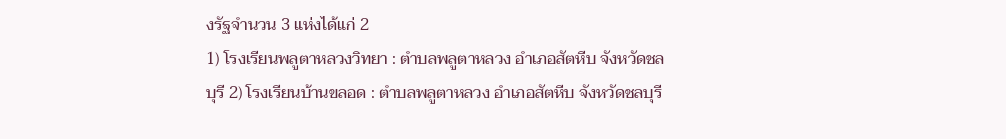งรัฐจำนวน 3 แห่งได้แก่ 2
1) โรงเรียนพลูตาหลวงวิทยา : ตำบลพลูตาหลวง อำเภอสัตหีบ จังหวัดชลบุรี 2) โรงเรียนบ้านขลอด : ตำบลพลูตาหลวง อำเภอสัตหีบ จังหวัดชลบุรี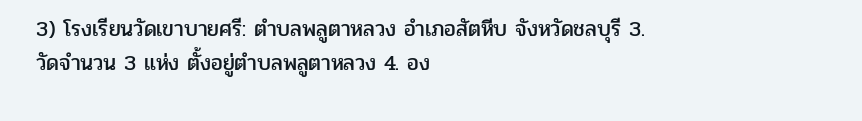3) โรงเรียนวัดเขาบายศรี: ตำบลพลูตาหลวง อำเภอสัตหีบ จังหวัดชลบุรี 3. วัดจำนวน 3 แห่ง ตั้งอยู่ตำบลพลูตาหลวง 4. อง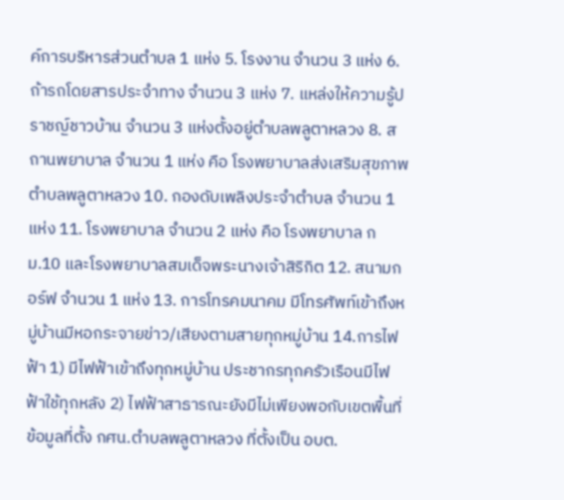ค์การบริหารส่วนตำบล 1 แห่ง 5. โรงงาน จำนวน 3 แห่ง 6. ถ้ารถโดยสารประจำทาง จำนวน 3 แห่ง 7. แหล่งให้ความรู้ปราชญ์ชาวบ้าน จำนวน 3 แห่งตั้งอยู่ตำบลพลูตาหลวง 8. สถานพยาบาล จำนวน 1 แห่ง คือ โรงพยาบาลส่งเสริมสุขภาพตำบลพลูตาหลวง 10. กองดับเพลิงประจำตำบล จำนวน 1 แห่ง 11. โรงพยาบาล จำนวน 2 แห่ง คือ โรงพยาบาล กม.10 และโรงพยาบาลสมเด็จพระนางเจ้าสิริกิต 12. สนามกอร์ฟ จำนวน 1 แห่ง 13. การโทรคมนาคม มีโทรศัพท์เข้าถึงหมู่บ้านมีหอกระจายข่าว/เสียงตามสายทุกหมู่บ้าน 14.การไฟฟ้า 1) มีไฟฟ้าเข้าถึงทุกหมู่บ้าน ประชากรทุกครัวเรือนมีไฟฟ้าใช้ทุกหลัง 2) ไฟฟ้าสาธารณะยังมีไม่เพียงพอกับเขตพื้นที่ ข้อมูลที่ตั้ง กศน.ตำบลพลูตาหลวง ที่ตั้งเป็น อบต.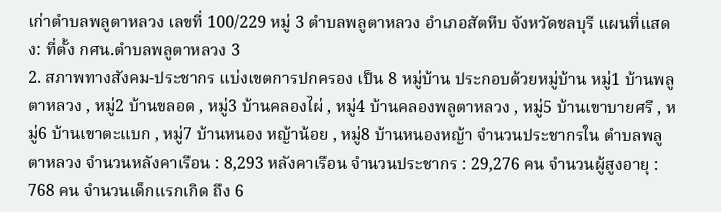เก่าตำบลพลูตาหลวง เลขที่ 100/229 หมู่ 3 ตำบลพลูตาหลวง อำเภอสัตหีบ จังหวัดชลบุรี แผนที่แสดง: ที่ตั้ง กศน.ตำบลพลูตาหลวง 3
2. สภาพทางสังคม-ประชากร แบ่งเขตการปกครอง เป็น 8 หมู่บ้าน ประกอบด้วยหมู่บ้าน หมู่1 บ้านพลูตาหลวง , หมู่2 บ้านขลอด , หมู่3 บ้านคลองไผ่ , หมู่4 บ้านคลองพลูตาหลวง , หมู่5 บ้านเขาบายศรี , หมู่6 บ้านเขาตะแบก , หมู่7 บ้านหนอง หญ้าน้อย , หมู่8 บ้านหนองหญ้า จำนวนประชากรใน ตำบลพลูตาหลวง จำนวนหลังคาเรือน : 8,293 หลังคาเรือน จำนวนประชากร : 29,276 คน จำนวนผู้สูงอายุ : 768 คน จำนวนเด็กแรกเกิด ถึง 6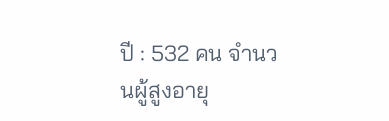ปี : 532 คน จำนวนผู้สูงอายุ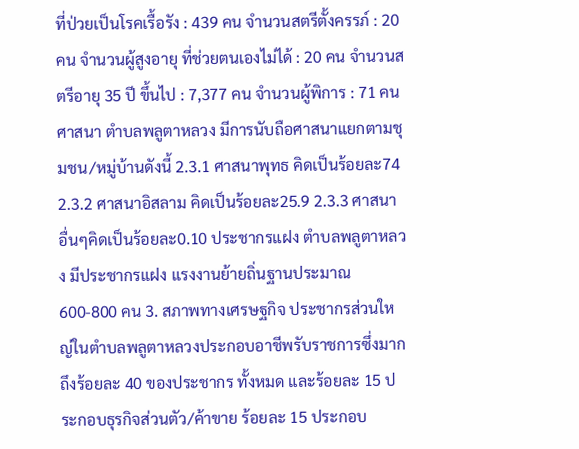ที่ป่วยเป็นโรคเรื้อรัง : 439 คน จำนวนสตรีตั้งครรภ์ : 20 คน จำนวนผู้สูงอายุ ที่ช่วยตนเองไม่ได้ : 20 คน จำนวนสตรีอายุ 35 ปี ขึ้นไป : 7,377 คน จำนวนผู้พิการ : 71 คน ศาสนา ตำบลพลูตาหลวง มีการนับถือศาสนาแยกตามชุมชน/หมู่บ้านดังนี้ 2.3.1 ศาสนาพุทธ คิดเป็นร้อยละ74 2.3.2 ศาสนาอิสลาม คิดเป็นร้อยละ25.9 2.3.3 ศาสนาอื่นๆคิดเป็นร้อยละ0.10 ประชากรแฝง ตำบลพลูตาหลวง มีประชากรแฝง แรงงานย้ายถิ่นฐานประมาณ 600-800 คน 3. สภาพทางเศรษฐกิจ ประชากรส่วนใหญ่ในตำบลพลูตาหลวงประกอบอาชีพรับราชการซึ่งมากถึงร้อยละ 40 ของประชากร ทั้งหมด และร้อยละ 15 ประกอบธุรกิจส่วนตัว/ค้าขาย ร้อยละ 15 ประกอบ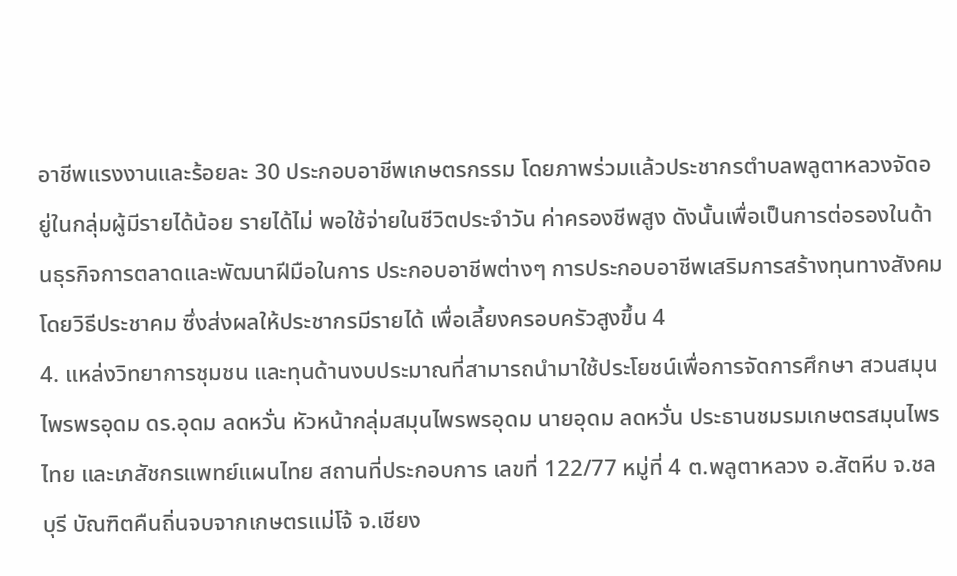อาชีพแรงงานและร้อยละ 30 ประกอบอาชีพเกษตรกรรม โดยภาพร่วมแล้วประชากรตำบลพลูตาหลวงจัดอยู่ในกลุ่มผู้มีรายได้น้อย รายได้ไม่ พอใช้จ่ายในชีวิตประจำวัน ค่าครองชีพสูง ดังนั้นเพื่อเป็นการต่อรองในด้านธุรกิจการตลาดและพัฒนาฝีมือในการ ประกอบอาชีพต่างๆ การประกอบอาชีพเสริมการสร้างทุนทางสังคมโดยวิธีประชาคม ซึ่งส่งผลให้ประชากรมีรายได้ เพื่อเลี้ยงครอบครัวสูงขึ้น 4
4. แหล่งวิทยาการชุมชน และทุนด้านงบประมาณที่สามารถนำมาใช้ประโยชน์เพื่อการจัดการศึกษา สวนสมุนไพรพรอุดม ดร.อุดม ลดหวั่น หัวหน้ากลุ่มสมุนไพรพรอุดม นายอุดม ลดหวั่น ประธานชมรมเกษตรสมุนไพรไทย และเภสัชกรแพทย์แผนไทย สถานที่ประกอบการ เลขที่ 122/77 หมู่ที่ 4 ต.พลูตาหลวง อ.สัตหีบ จ.ชลบุรี บัณฑิตคืนถิ่นจบจากเกษตรแม่โจ้ จ.เชียง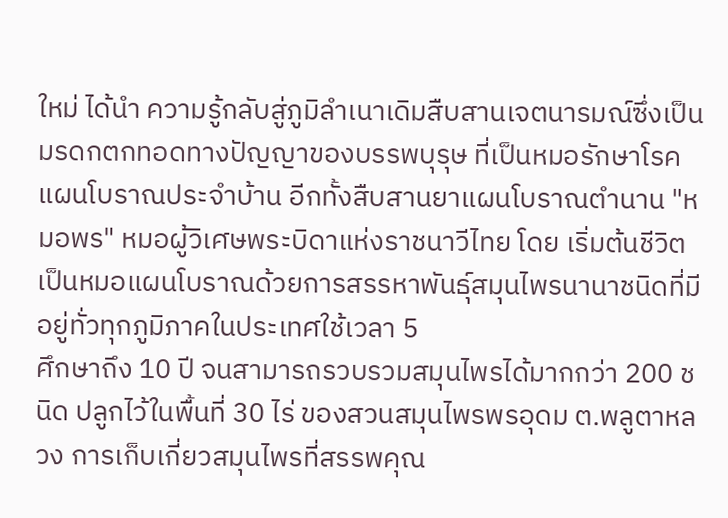ใหม่ ได้นำ ความรู้กลับสู่ภูมิลำเนาเดิมสืบสานเจตนารมณ์ซึ่งเป็นมรดกตกทอดทางปัญญาของบรรพบุรุษ ที่เป็นหมอรักษาโรค แผนโบราณประจำบ้าน อีกทั้งสืบสานยาแผนโบราณตำนาน "หมอพร" หมอผู้วิเศษพระบิดาแห่งราชนาวีไทย โดย เริ่มต้นชีวิตเป็นหมอแผนโบราณด้วยการสรรหาพันธุ์สมุนไพรนานาชนิดที่มีอยู่ทั่วทุกภูมิภาคในประเทศใช้เวลา 5
ศึกษาถึง 10 ปี จนสามารถรวบรวมสมุนไพรได้มากกว่า 200 ชนิด ปลูกไว้ในพื้นที่ 30 ไร่ ของสวนสมุนไพรพรอุดม ต.พลูตาหลวง การเก็บเกี่ยวสมุนไพรที่สรรพคุณ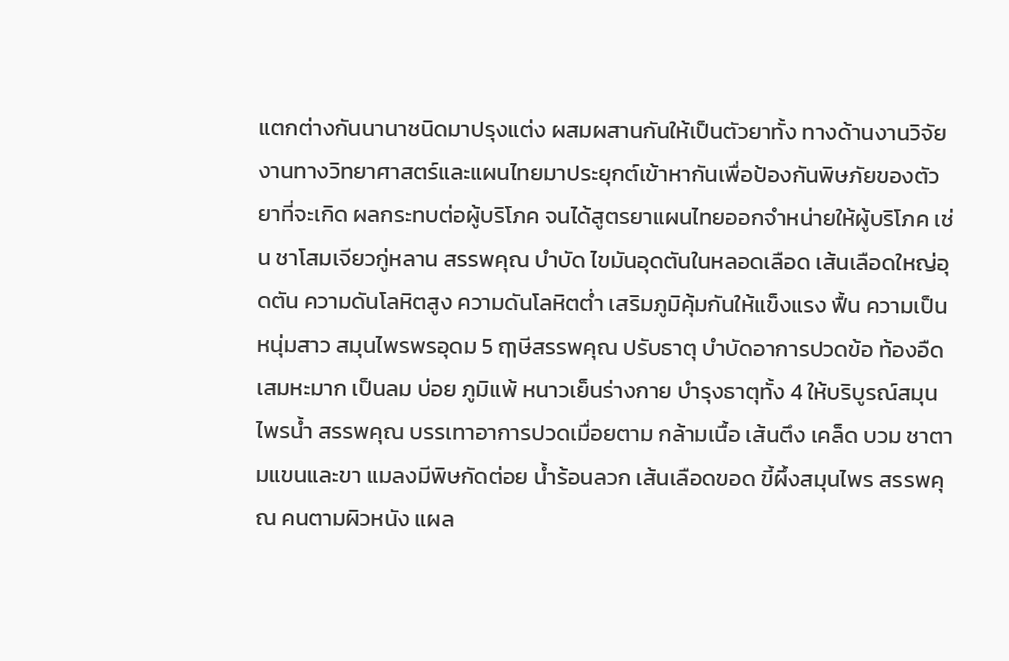แตกต่างกันนานาชนิดมาปรุงแต่ง ผสมผสานกันให้เป็นตัวยาทั้ง ทางด้านงานวิจัย งานทางวิทยาศาสตร์และแผนไทยมาประยุกต์เข้าหากันเพื่อป้องกันพิษภัยของตัวยาที่จะเกิด ผลกระทบต่อผู้บริโภค จนได้สูตรยาแผนไทยออกจำหน่ายให้ผู้บริโภค เช่น ชาโสมเจียวกู่หลาน สรรพคุณ บำบัด ไขมันอุดตันในหลอดเลือด เส้นเลือดใหญ่อุดตัน ความดันโลหิตสูง ความดันโลหิตต่ำ เสริมภูมิคุ้มกันให้แข็งแรง ฟื้น ความเป็นหนุ่มสาว สมุนไพรพรอุดม 5 ฤๅษีสรรพคุณ ปรับธาตุ บำบัดอาการปวดข้อ ท้องอืด เสมหะมาก เป็นลม บ่อย ภูมิแพ้ หนาวเย็นร่างกาย บำรุงธาตุทั้ง 4 ให้บริบูรณ์สมุนไพรน้ำ สรรพคุณ บรรเทาอาการปวดเมื่อยตาม กล้ามเนื้อ เส้นตึง เคล็ด บวม ชาตามแขนและขา แมลงมีพิษกัดต่อย น้ำร้อนลวก เส้นเลือดขอด ขี้ผึ้งสมุนไพร สรรพคุณ คนตามผิวหนัง แผล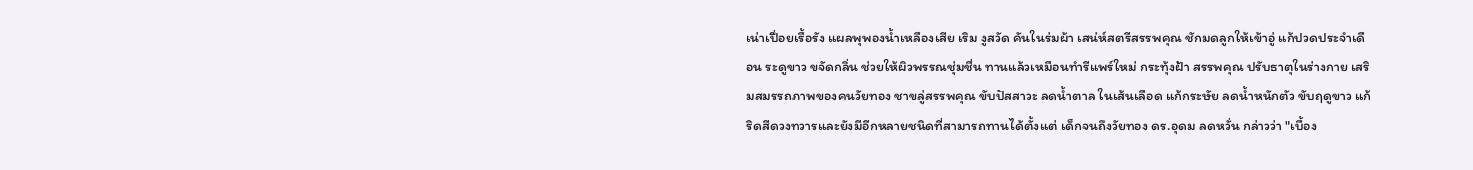เน่าเปื่อยเรื้อรัง แผลพุพองน้ำเหลืองเสีย เริม งูสวัด คันในร่มผ้า เสน่ห์สตรีสรรพคุณ ชักมดลูกให้เข้าอู่ แก้ปวดประจำเดือน ระดูขาว ขจัดกลิ่น ช่วยให้ผิวพรรณชุ่มชื่น ทานแล้วเหมือนทำรีแพร์ใหม่ กระทุ้งฝ้า สรรพคุณ ปรับธาตุในร่างกาย เสริมสมรรถภาพของคนวัยทอง ชาขลู่สรรพคุณ ขับปัสสาวะ ลดน้ำตาล ในเส้นเลือด แก้กระษัย ลดน้ำหนักตัว ขับฤดูขาว แก้ริดสีดวงทวารและยังมีอีกหลายชนิดที่สามารถทานได้ตั้งแต่ เด็กจนถึงวัยทอง ดร.อุดม ลดหวั่น กล่าวว่า "เบื้อง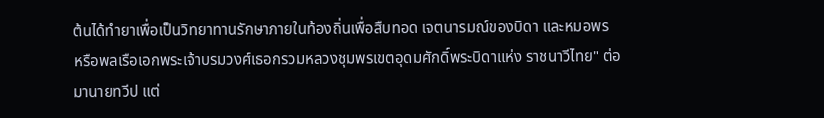ต้นได้ทำยาเพื่อเป็นวิทยาทานรักษาภายในท้องถิ่นเพื่อสืบทอด เจตนารมณ์ของบิดา และหมอพร หรือพลเรือเอกพระเจ้าบรมวงศ์เธอกรวมหลวงชุมพรเขตอุดมศักดิ์พระบิดาแห่ง ราชนาวีไทย" ต่อมานายทวีป แต่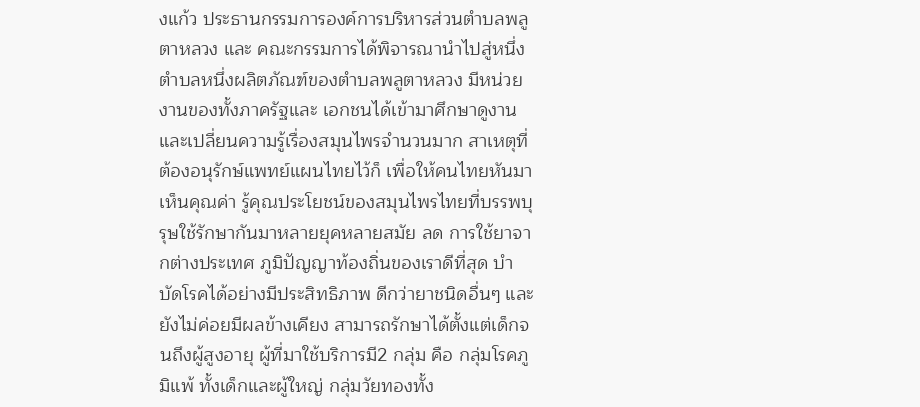งแก้ว ประธานกรรมการองค์การบริหารส่วนตำบลพลูตาหลวง และ คณะกรรมการได้พิจารณานำไปสู่หนึ่งตำบลหนึ่งผลิตภัณฑ์ของตำบลพลูตาหลวง มีหน่วยงานของทั้งภาครัฐและ เอกชนได้เข้ามาศึกษาดูงาน และเปลี่ยนความรู้เรื่องสมุนไพรจำนวนมาก สาเหตุที่ต้องอนุรักษ์แพทย์แผนไทยไว้ก็ เพื่อให้คนไทยหันมาเห็นคุณค่า รู้คุณประโยชน์ของสมุนไพรไทยที่บรรพบุรุษใช้รักษากันมาหลายยุคหลายสมัย ลด การใช้ยาจากต่างประเทศ ภูมิปัญญาท้องถิ่นของเราดีที่สุด บำบัดโรคได้อย่างมีประสิทธิภาพ ดีกว่ายาชนิดอื่นๆ และยังไม่ค่อยมีผลข้างเคียง สามารถรักษาได้ตั้งแต่เด็กจนถึงผู้สูงอายุ ผู้ที่มาใช้บริการมี2 กลุ่ม คือ กลุ่มโรคภูมิแพ้ ทั้งเด็กและผู้ใหญ่ กลุ่มวัยทองทั้ง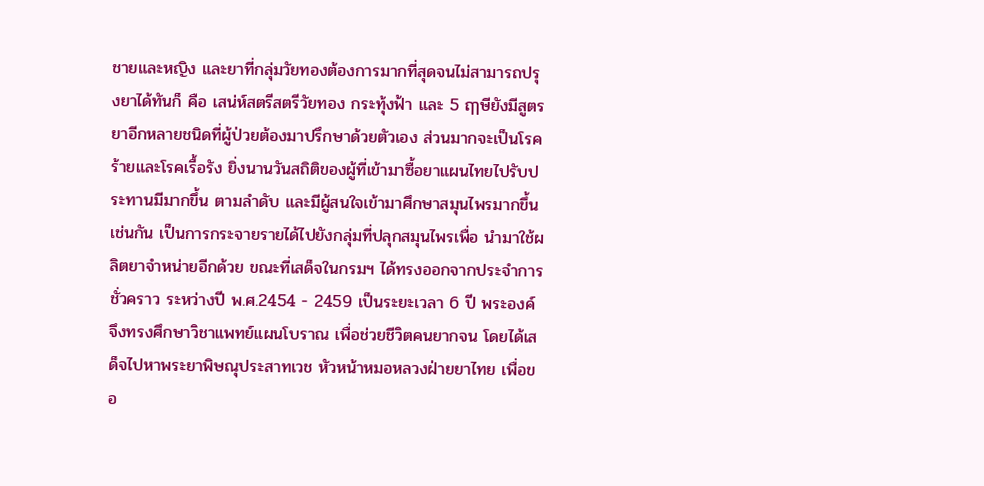ชายและหญิง และยาที่กลุ่มวัยทองต้องการมากที่สุดจนไม่สามารถปรุงยาได้ทันก็ คือ เสน่ห์สตรีสตรีวัยทอง กระทุ้งฟ้า และ 5 ฤๅษียังมีสูตรยาอีกหลายชนิดที่ผู้ป่วยต้องมาปรึกษาด้วยตัวเอง ส่วนมากจะเป็นโรคร้ายและโรคเรื้อรัง ยิ่งนานวันสถิติของผู้ที่เข้ามาซื้อยาแผนไทยไปรับประทานมีมากขึ้น ตามลำดับ และมีผู้สนใจเข้ามาศึกษาสมุนไพรมากขึ้นเช่นกัน เป็นการกระจายรายได้ไปยังกลุ่มที่ปลุกสมุนไพรเพื่อ นำมาใช้ผลิตยาจำหน่ายอีกด้วย ขณะที่เสด็จในกรมฯ ได้ทรงออกจากประจำการชั่วคราว ระหว่างปี พ.ศ.2454 - 2459 เป็นระยะเวลา 6 ปี พระองค์จึงทรงศึกษาวิชาแพทย์แผนโบราณ เพื่อช่วยชีวิตคนยากจน โดยได้เสด็จไปหาพระยาพิษณุประสาทเวช หัวหน้าหมอหลวงฝ่ายยาไทย เพื่อขอ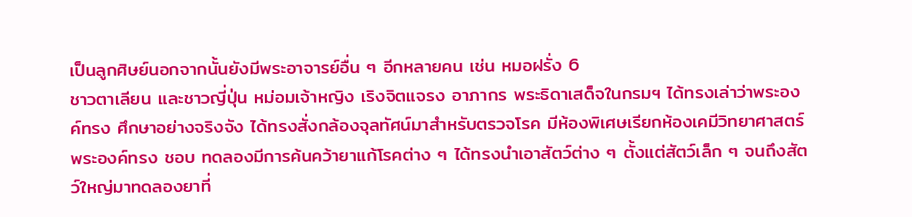เป็นลูกศิษย์นอกจากนั้นยังมีพระอาจารย์อื่น ๆ อีกหลายคน เช่น หมอฝรั่ง 6
ชาวตาเลียน และชาวญี่ปุ่น หม่อมเจ้าหญิง เริงจิตแจรง อาภากร พระธิดาเสด็จในกรมฯ ได้ทรงเล่าว่าพระองค์ทรง ศึกษาอย่างจริงจัง ได้ทรงสั่งกล้องจุลทัศน์มาสำหรับตรวจโรค มีห้องพิเศษเรียกห้องเคมีวิทยาศาสตร์ พระองค์ทรง ชอบ ทดลองมีการค้นคว้ายาแก้โรคต่าง ๆ ได้ทรงนำเอาสัตว์ต่าง ๆ ตั้งแต่สัตว์เล็ก ๆ จนถึงสัตว์ใหญ่มาทดลองยาที่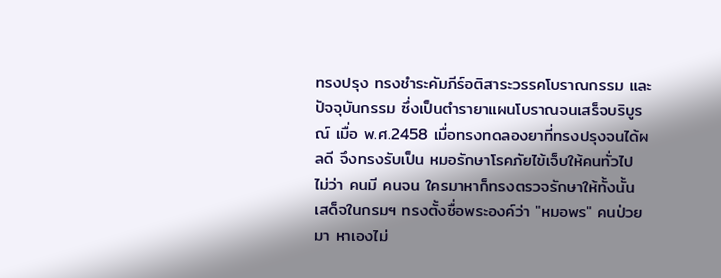ทรงปรุง ทรงชำระคัมภีร์อติสาระวรรคโบราณกรรม และปัจจุบันกรรม ซึ่งเป็นตำรายาแผนโบราณจนเสร็จบริบูรณ์ เมื่อ พ.ศ.2458 เมื่อทรงทดลองยาที่ทรงปรุงจนได้ผลดี จึงทรงรับเป็น หมอรักษาโรคภัยไข้เจ็บให้คนทั่วไป ไม่ว่า คนมี คนจน ใครมาหาก็ทรงตรวจรักษาให้ทั้งนั้น เสด็จในกรมฯ ทรงตั้งชื่อพระองค์ว่า "หมอพร" คนป่วยมา หาเองไม่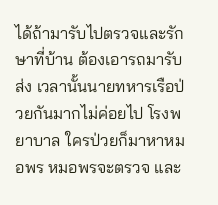ได้ถ้ามารับไปตรวจและรักษาที่บ้าน ต้องเอารถมารับส่ง เวลานั้นนายทหารเรือป่วยกันมากไม่ค่อยไป โรงพยาบาล ใครป่วยก็มาหาหมอพร หมอพรจะตรวจ และ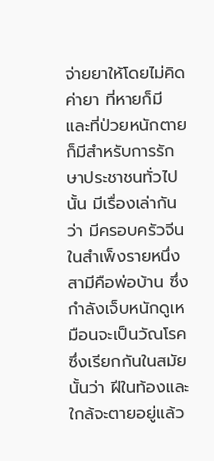จ่ายยาให้โดยไม่คิดค่ายา ที่หายก็มี และที่ป่วยหนักตาย ก็มีสำหรับการรักษาประชาชนทั่วไปนั้น มีเรื่องเล่ากันว่า มีครอบครัวจีนในสำเพ็งรายหนึ่ง สามีคือพ่อบ้าน ซึ่ง กำลังเจ็บหนักดูเหมือนจะเป็นวัณโรค ซึ่งเรียกกันในสมัยนั้นว่า ฝีในท้องและใกล้จะตายอยู่แล้ว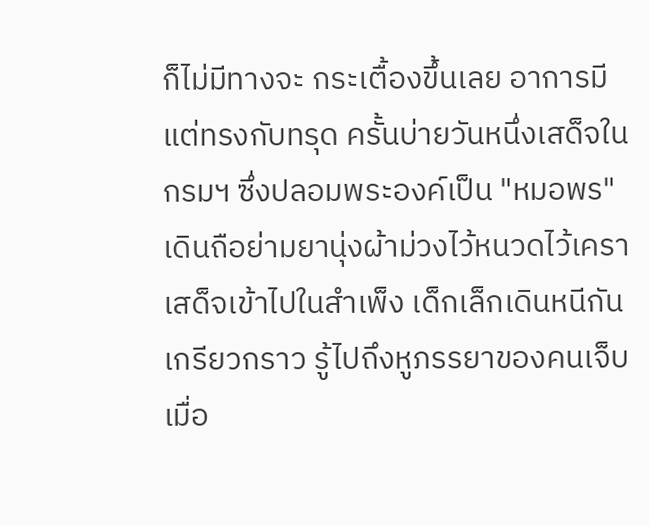ก็ไม่มีทางจะ กระเตื้องขึ้นเลย อาการมีแต่ทรงกับทรุด ครั้นบ่ายวันหนึ่งเสด็จในกรมฯ ซึ่งปลอมพระองค์เป็น "หมอพร" เดินถือย่ามยานุ่งผ้าม่วงไว้หนวดไว้เครา เสด็จเข้าไปในสำเพ็ง เด็กเล็กเดินหนีกันเกรียวกราว รู้ไปถึงหูภรรยาของคนเจ็บ เมื่อ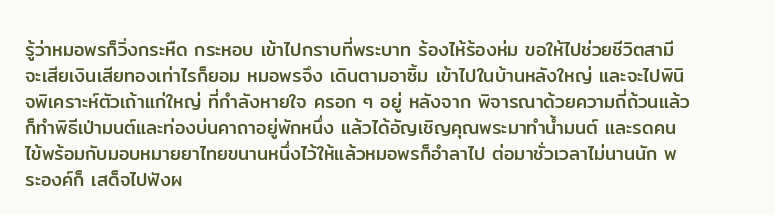รู้ว่าหมอพรก็วิ่งกระหืด กระหอบ เข้าไปกราบที่พระบาท ร้องไห้ร้องห่ม ขอให้ไปช่วยชีวิตสามี จะเสียเงินเสียทองเท่าไรก็ยอม หมอพรจึง เดินตามอาซิ้ม เข้าไปในบ้านหลังใหญ่ และจะไปพินิจพิเคราะห์ตัวเถ้าแก่ใหญ่ ที่กำลังหายใจ ครอก ๆ อยู่ หลังจาก พิจารณาด้วยความถี่ถ้วนแล้ว ก็ทำพิธีเป่ามนต์และท่องบ่นคาถาอยู่พักหนึ่ง แล้วได้อัญเชิญคุณพระมาทำน้ำมนต์ และรดคนไข้พร้อมกับมอบหมายยาไทยขนานหนึ่งไว้ให้แล้วหมอพรก็อำลาไป ต่อมาชั่วเวลาไม่นานนัก พระองค์ก็ เสด็จไปฟังผ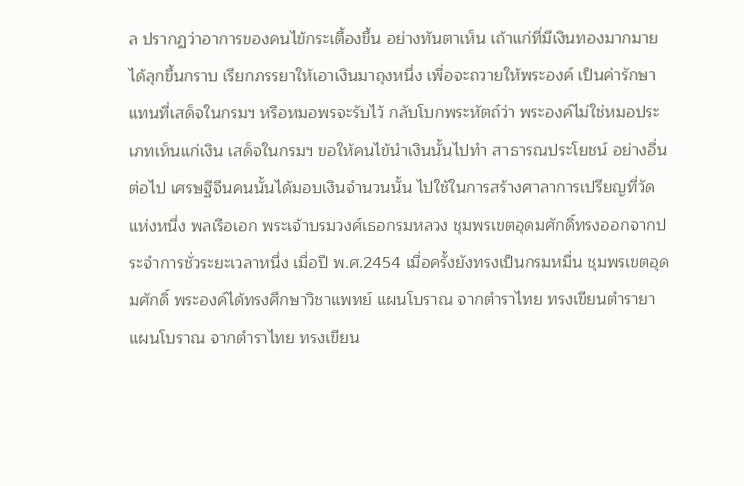ล ปรากฏว่าอาการของคนไข้กระเตื้องขึ้น อย่างทันตาเห็น เถ้าแก่ที่มีเงินทองมากมายได้ลุกขึ้นกราบ เรียกภรรยาให้เอาเงินมาถุงหนึ่ง เพื่อจะถวายให้พระองค์ เป็นค่ารักษา แทนที่เสด็จในกรมฯ หรือหมอพรจะรับไว้ กลับโบกพระหัตถ์ว่า พระองค์ไม่ใช่หมอประเภทเห็นแก่เงิน เสด็จในกรมฯ ขอให้คนไข้นำเงินนั้นไปทำ สาธารณประโยชน์ อย่างอื่นต่อไป เศรษฐีจีนคนนั้นได้มอบเงินจำนวนนั้น ไปใช้ในการสร้างศาลาการเปรียญที่วัด แห่งหนึ่ง พลเรือเอก พระเจ้าบรมวงศ์เธอกรมหลวง ชุมพรเขตอุดมศักดิ์ทรงออกจากประจำการชั่วระยะเวลาหนึ่ง เมื่อปี พ.ศ.2454 เมื่อครั้งยังทรงเป็นกรมหมื่น ชุมพรเขตอุดมศักดิ์ พระองค์ได้ทรงศึกษาวิชาแพทย์ แผนโบราณ จากตำราไทย ทรงเขียนตำรายาแผนโบราณ จากตำราไทย ทรงเขียน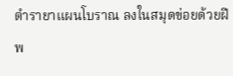ตำรายาแผนโบราณ ลงในสมุดข่อยด้วยฝีพ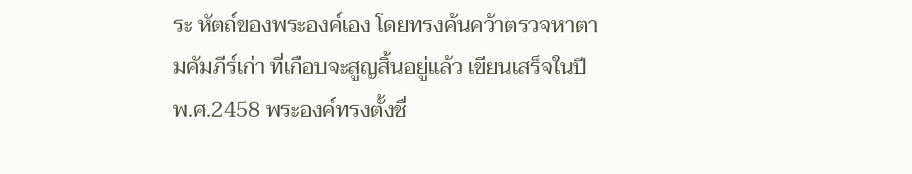ระ หัตถ์ของพระองค์เอง โดยทรงค้นคว้าตรวจหาตามคัมภีร์เก่า ที่เกือบจะสูญสิ้นอยู่แล้ว เขียนเสร็จในปี พ.ศ.2458 พระองค์ทรงตั้งชื่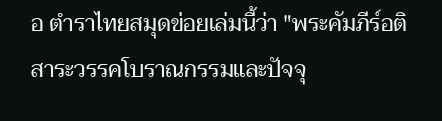อ ตำราไทยสมุดข่อยเล่มนี้ว่า "พระคัมภีร์อติสาระวรรคโบราณกรรมและปัจจุ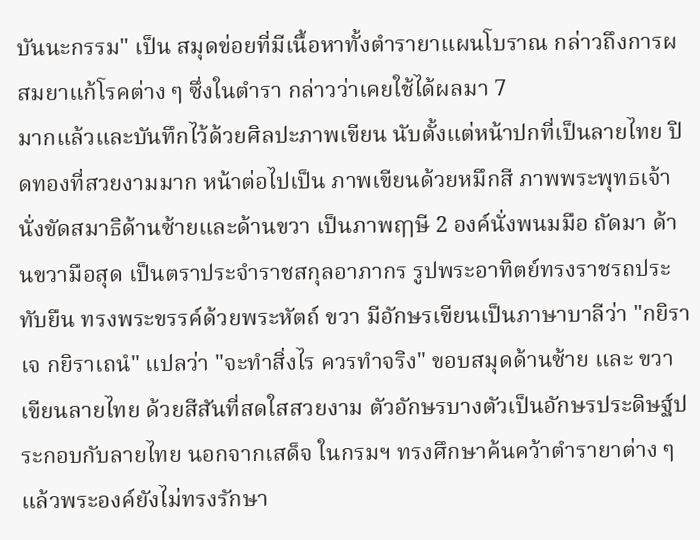บันนะกรรม" เป็น สมุดข่อยที่มีเนื้อหาทั้งตำรายาแผนโบราณ กล่าวถึงการผสมยาแก้โรคต่าง ๆ ซึ่งในตำรา กล่าวว่าเคยใช้ได้ผลมา 7
มากแล้วและบันทึกไว้ด้วยศิลปะภาพเขียน นับตั้งแต่หน้าปกที่เป็นลายไทย ปิดทองที่สวยงามมาก หน้าต่อไปเป็น ภาพเขียนด้วยหมึกสี ภาพพระพุทธเจ้านั่งขัดสมาธิด้านซ้ายและด้านขวา เป็นภาพฤๅษี 2 องค์นั่งพนมมือ ถัดมา ด้านขวามือสุด เป็นตราประจำราชสกุลอาภากร รูปพระอาทิตย์ทรงราชรถประทับยืน ทรงพระขรรค์ด้วยพระหัตถ์ ขวา มีอักษรเขียนเป็นภาษาบาลีว่า "กยิราเจ กยิราเถนํ" แปลว่า "จะทำสิ่งไร ควรทำจริง" ขอบสมุดด้านซ้าย และ ขวาเขียนลายไทย ด้วยสีสันที่สดใสสวยงาม ตัวอักษรบางตัวเป็นอักษรประดิษฐ์ประกอบกับลายไทย นอกจากเสด็จ ในกรมฯ ทรงศึกษาค้นคว้าตำรายาต่าง ๆ แล้วพระองค์ยังไม่ทรงรักษา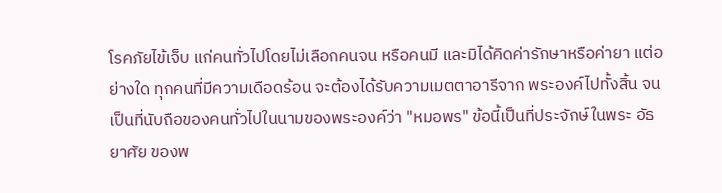โรคภัยไข้เจ็บ แก่คนทั่วไปโดยไม่เลือกคนจน หรือคนมี และมิได้คิดค่ารักษาหรือค่ายา แต่อย่างใด ทุกคนที่มีความเดือดร้อน จะต้องได้รับความเมตตาอารีจาก พระองค์ไปทั้งสิ้น จนเป็นที่นับถือของคนทั่วไปในนามของพระองค์ว่า "หมอพร" ข้อนี้เป็นที่ประจักษ์ในพระ อัธยาศัย ของพ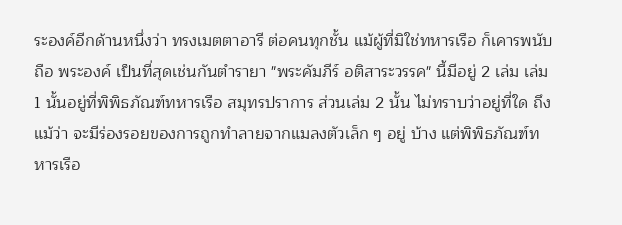ระองค์อีกด้านหนึ่งว่า ทรงเมตตาอารี ต่อคนทุกชั้น แม้ผู้ที่มิใช่ทหารเรือ ก็เคารพนับถือ พระองค์ เป็นที่สุดเช่นกันตำรายา "พระคัมภีร์ อติสาระวรรค" นี้มีอยู่ 2 เล่ม เล่ม 1 นั้นอยู่ที่พิพิธภัณฑ์ทหารเรือ สมุทรปราการ ส่วนเล่ม 2 นั้น ไม่ทราบว่าอยู่ที่ใด ถึงแม้ว่า จะมีร่องรอยของการถูกทำลายจากแมลงตัวเล็ก ๆ อยู่ บ้าง แต่พิพิธภัณฑ์ทหารเรือ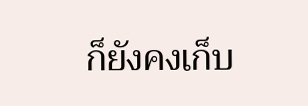ก็ยังคงเก็บ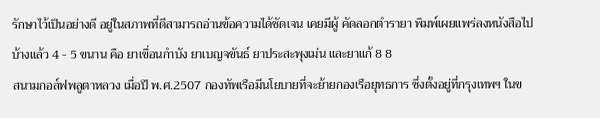รักษาไว้เป็นอย่างดี อยู่ในสภาพที่ดีสามารถอ่านข้อความได้ชัดเจน เคยมีผู้ คัดลอกตำรายา พิมพ์เผยแพร่ลงหนังสือไปบ้างแล้ว 4 - 5 ขนาน คือ ยาเขื่อนกำบัง ยาเบญจขันธ์ ยาประสะพุงเม่น และยาแก้ 8 8
สนามกอล์ฟพลูตาหลวง เมื่อปี พ.ศ.2507 กองทัพเรือมีนโยบายที่จะย้ายกองเรือยุทธการ ซึ่งตั้งอยู่ที่กรุงเทพฯ ในข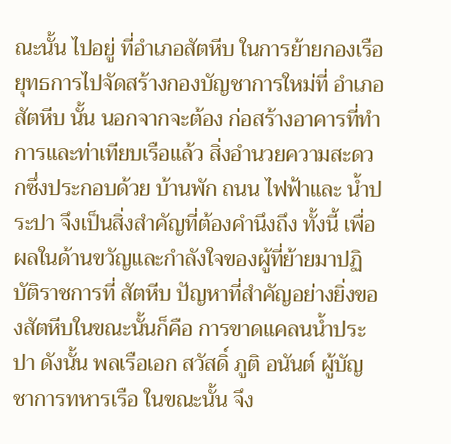ณะนั้น ไปอยู่ ที่อำเภอสัตหีบ ในการย้ายกองเรือยุทธการไปจัดสร้างกองบัญชาการใหม่ที่ อำเภอสัตหีบ นั้น นอกจากจะต้อง ก่อสร้างอาคารที่ทำการและท่าเทียบเรือแล้ว สิ่งอำนวยความสะดวกซึ่งประกอบด้วย บ้านพัก ถนน ไฟฟ้าและ น้ำประปา จึงเป็นสิ่งสำคัญที่ต้องคำนึงถึง ทั้งนี้ เพื่อผลในด้านขวัญและกำลังใจของผู้ที่ย้ายมาปฏิบัติราชการที่ สัตหีบ ปัญหาที่สำคัญอย่างยิ่งของสัตหีบในขณะนั้นก็คือ การขาดแคลนน้ำประปา ดังนั้น พลเรือเอก สวัสดิ์ ภูติ อนันต์ ผู้บัญชาการทหารเรือ ในขณะนั้น จึง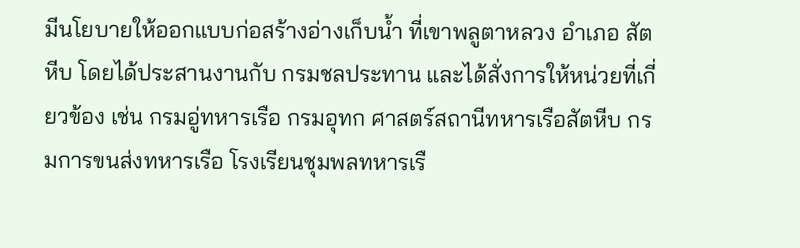มีนโยบายให้ออกแบบก่อสร้างอ่างเก็บน้ำ ที่เขาพลูตาหลวง อำเภอ สัตหีบ โดยได้ประสานงานกับ กรมชลประทาน และได้สั่งการให้หน่วยที่เกี่ยวข้อง เช่น กรมอู่ทหารเรือ กรมอุทก ศาสตร์สถานีทหารเรือสัตหีบ กรมการขนส่งทหารเรือ โรงเรียนชุมพลทหารเรื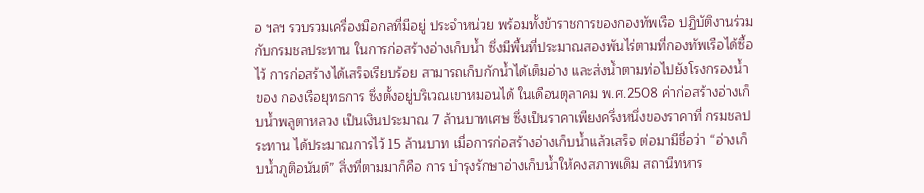อ ฯลฯ รวบรวมเครื่องมือกลที่มีอยู่ ประจำหน่วย พร้อมทั้งข้าราชการของกองทัพเรือ ปฏิบัติงานร่วมกับกรมชลประทาน ในการก่อสร้างอ่างเก็บน้ำ ซึ่งมีพื้นที่ประมาณสองพันไร่ตามที่กองทัพเรือได้ซื้อไว้ การก่อสร้างได้เสร็จเรียบร้อย สามารถเก็บกักน้ำได้เต็มอ่าง และส่งน้ำตามท่อไปยังโรงกรองน้ำของ กองเรือยุทธการ ซึ่งตั้งอยู่บริเวณเขาหมอนได้ ในเดือนตุลาคม พ.ศ.2508 ค่าก่อสร้างอ่างเก็บน้ำพลูตาหลวง เป็นเงินประมาณ 7 ล้านบาทเศษ ซึ่งเป็นราคาเพียงครึ่งหนึ่งของราคาที่ กรมชลประทาน ได้ประมาณการไว้ 15 ล้านบาท เมื่อการก่อสร้างอ่างเก็บน้ำแล้วเสร็จ ต่อมามีชื่อว่า “อ่างเก็บน้ำภูติอนันต์” สิ่งที่ตามมาก็คือ การ บำรุงรักษาอ่างเก็บน้ำให้คงสภาพเดิม สถานีทหาร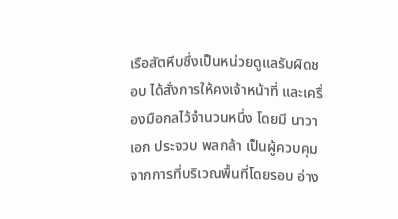เรือสัตหีบซึ่งเป็นหน่วยดูแลรับผิดชอบ ได้สั่งการให้คงเจ้าหน้าที่ และเครื่องมือกลไว้จำนวนหนึ่ง โดยมี นาวาเอก ประจวบ พลกล้า เป็นผู้ควบคุม จากการที่บริเวณพื้นที่โดยรอบ อ่าง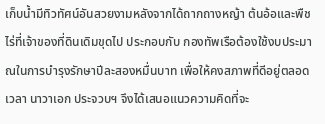เก็บน้ำมีทิวทัศน์อันสวยงามหลังจากได้ถากถางหญ้า ต้นอ้อและพืชไร่ที่เจ้าของที่ดินเดิมขุดไป ประกอบกับ กองทัพเรือต้องใช้งบประมาณในการบำรุงรักษาปีละสองหมื่นบาท เพื่อให้คงสภาพที่ดีอยู่ตลอดเวลา นาวาเอก ประจวบฯ จึงได้เสนอแนวความคิดที่จะ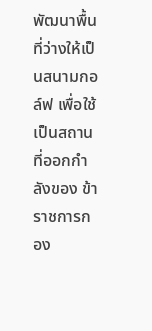พัฒนาพื้นที่ว่างให้เป็นสนามกอล์ฟ เพื่อใช้เป็นสถานที่ออกกำลังของ ข้าราชการกอง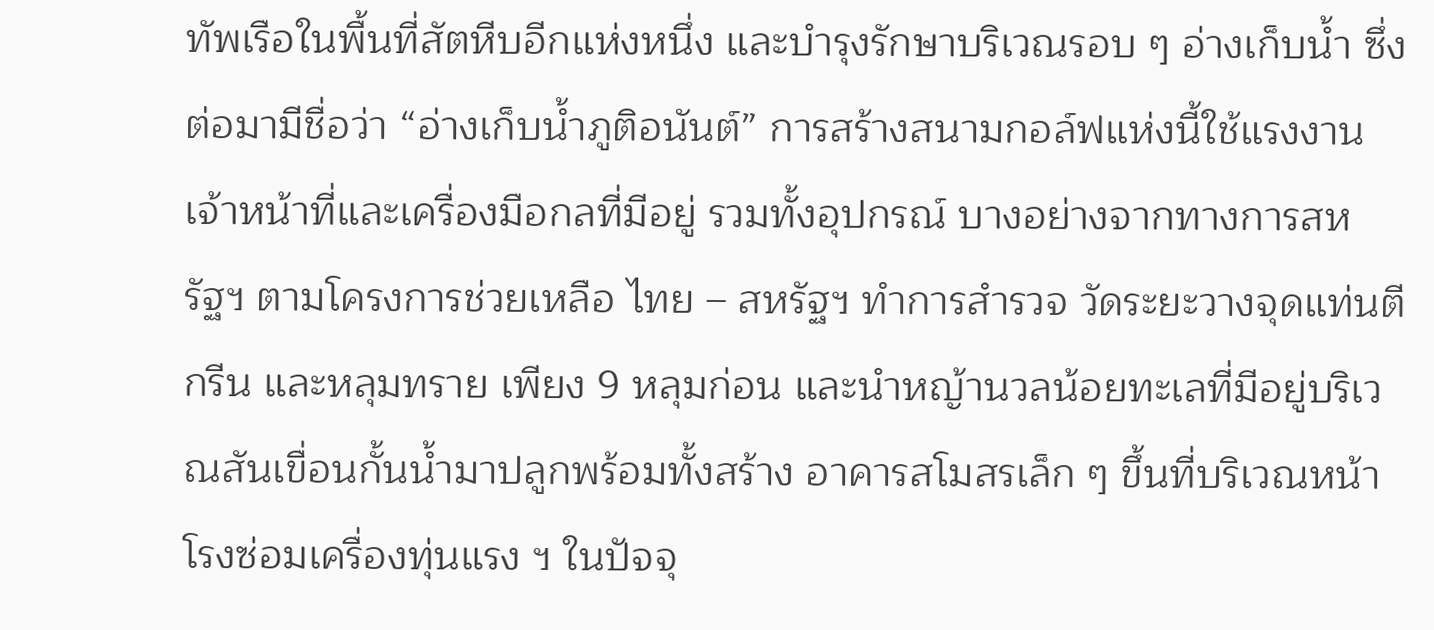ทัพเรือในพื้นที่สัตหีบอีกแห่งหนึ่ง และบำรุงรักษาบริเวณรอบ ๆ อ่างเก็บน้ำ ซึ่งต่อมามีชื่อว่า “อ่างเก็บน้ำภูติอนันต์” การสร้างสนามกอล์ฟแห่งนี้ใช้แรงงาน เจ้าหน้าที่และเครื่องมือกลที่มีอยู่ รวมทั้งอุปกรณ์ บางอย่างจากทางการสหรัฐฯ ตามโครงการช่วยเหลือ ไทย – สหรัฐฯ ทำการสำรวจ วัดระยะวางจุดแท่นตี กรีน และหลุมทราย เพียง 9 หลุมก่อน และนำหญ้านวลน้อยทะเลที่มีอยู่บริเวณสันเขื่อนกั้นน้ำมาปลูกพร้อมทั้งสร้าง อาคารสโมสรเล็ก ๆ ขึ้นที่บริเวณหน้าโรงซ่อมเครื่องทุ่นแรง ฯ ในปัจจุ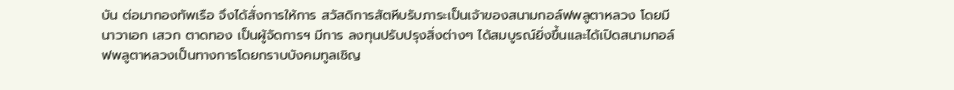บัน ต่อมากองทัพเรือ จึงได้สั่งการให้การ สวัสดิการสัตหีบรับภาระเป็นเจ้าของสนามกอล์ฟพลูตาหลวง โดยมี นาวาเอก เสวก ตาดทอง เป็นผู้จัดการฯ มีการ ลงทุนปรับปรุงสิ่งต่างๆ ได้สมบูรณ์ยิ่งขึ้นและได้เปิดสนามกอล์ฟพลูตาหลวงเป็นทางการโดยกราบบังคมทูลเชิญ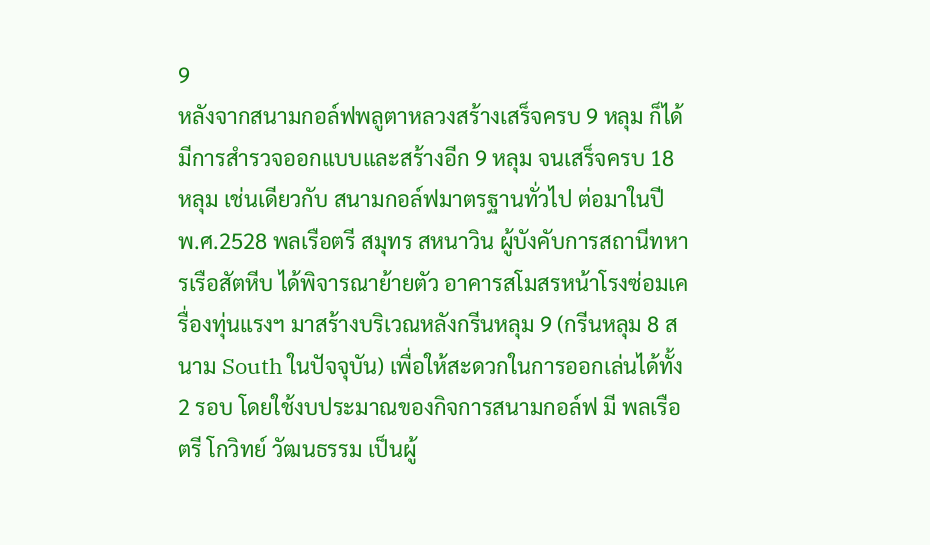9
หลังจากสนามกอล์ฟพลูตาหลวงสร้างเสร็จครบ 9 หลุม ก็ได้มีการสำรวจออกแบบและสร้างอีก 9 หลุม จนเสร็จครบ 18 หลุม เช่นเดียวกับ สนามกอล์ฟมาตรฐานทั่วไป ต่อมาในปี พ.ศ.2528 พลเรือตรี สมุทร สหนาวิน ผู้บังคับการสถานีทหารเรือสัตหีบ ได้พิจารณาย้ายตัว อาคารสโมสรหน้าโรงซ่อมเครื่องทุ่นแรงฯ มาสร้างบริเวณหลังกรีนหลุม 9 (กรีนหลุม 8 สนาม South ในปัจจุบัน) เพื่อให้สะดวกในการออกเล่นได้ทั้ง 2 รอบ โดยใช้งบประมาณของกิจการสนามกอล์ฟ มี พลเรือตรี โกวิทย์ วัฒนธรรม เป็นผู้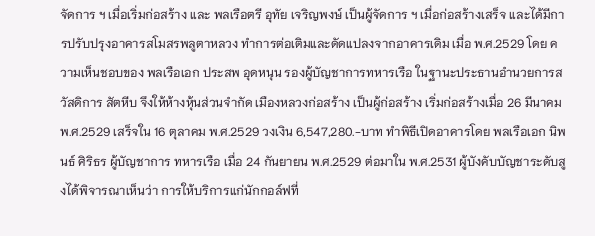จัดการ ฯ เมื่อเริ่มก่อสร้าง และ พลเรือตรี อุทัย เจริญพงษ์ เป็นผู้จัดการ ฯ เมื่อก่อสร้างเสร็จ และได้มีการปรับปรุงอาคารสโมสรพลูตาหลวง ทำการต่อเติมและดัดแปลงจากอาคารเดิม เมื่อ พ.ศ.2529 โดย ความเห็นชอบของ พลเรือเอก ประสพ อุดหนุน รองผู้บัญชาการทหารเรือ ในฐานะประธานอำนวยการสวัสดิการ สัตหีบ จึงให้ห้างหุ้นส่วนจำกัด เมืองหลวงก่อสร้าง เป็นผู้ก่อสร้าง เริ่มก่อสร้างเมื่อ 26 มีนาคม พ.ศ.2529 เสร็จใน 16 ตุลาคม พ.ศ.2529 วงเงิน 6,547,280.-บาท ทำพิธีเปิดอาคารโดย พลเรือเอก นิพนธ์ ศิริธร ผู้บัญชาการ ทหารเรือ เมื่อ 24 กันยายน พ.ศ.2529 ต่อมาใน พ.ศ.2531 ผู้บังคับบัญชาระดับสูงได้พิจารณาเห็นว่า การให้บริการแก่นักกอล์ฟที่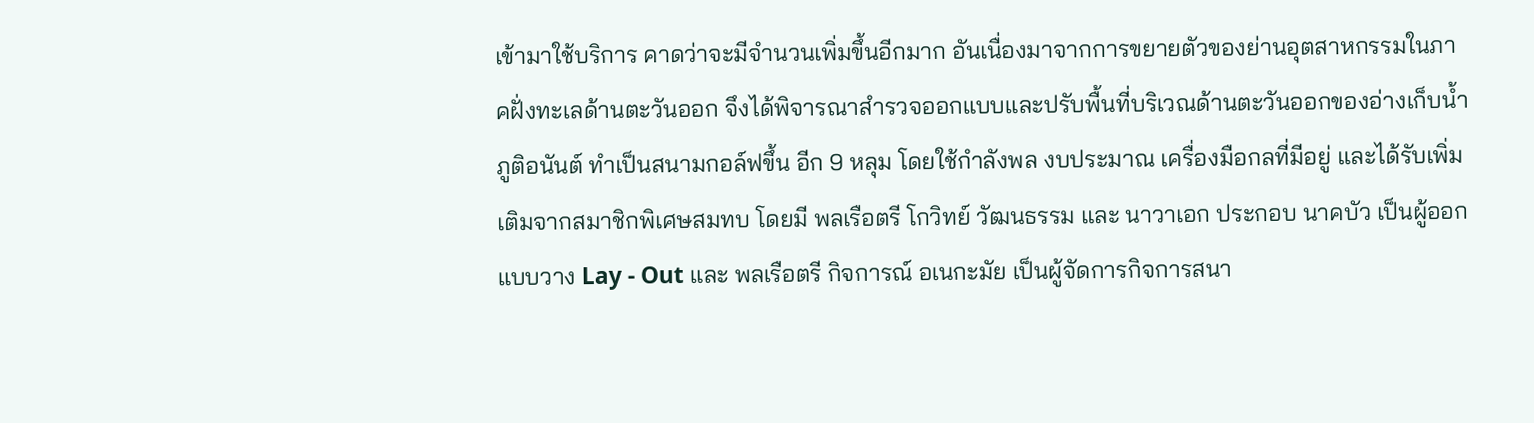เข้ามาใช้บริการ คาดว่าจะมีจำนวนเพิ่มขึ้นอีกมาก อันเนื่องมาจากการขยายตัวของย่านอุตสาหกรรมในภาคฝั่งทะเลด้านตะวันออก จึงได้พิจารณาสำรวจออกแบบและปรับพื้นที่บริเวณด้านตะวันออกของอ่างเก็บน้ำภูติอนันต์ ทำเป็นสนามกอล์ฟขึ้น อีก 9 หลุม โดยใช้กำลังพล งบประมาณ เครื่องมือกลที่มีอยู่ และได้รับเพิ่มเติมจากสมาชิกพิเศษสมทบ โดยมี พลเรือตรี โกวิทย์ วัฒนธรรม และ นาวาเอก ประกอบ นาคบัว เป็นผู้ออกแบบวาง Lay - Out และ พลเรือตรี กิจการณ์ อเนกะมัย เป็นผู้จัดการกิจการสนา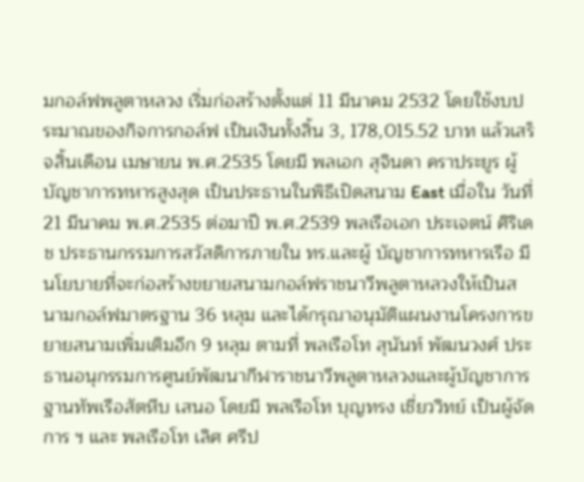มกอล์ฟพลูตาหลวง เริ่มก่อสร้างตั้งแต่ 11 มีนาคม 2532 โดยใช้งบประมาณของกิจการกอล์ฟ เป็นเงินทั้งสิ้น 3, 178,015.52 บาท แล้วเสร็จสิ้นเดือน เมษายน พ.ศ.2535 โดยมี พลเอก สุจินดา คราประยูร ผู้บัญชาการทหารสูงสุด เป็นประธานในพิธีเปิดสนาม East เมื่อใน วันที่ 21 มีนาคม พ.ศ.2535 ต่อมาปี พ.ศ.2539 พลเรือเอก ประเจตน์ ศิริเดช ประธานกรรมการสวัสดิการภายใน ทร.และผู้ บัญชาการทหารเรือ มีนโยบายที่จะก่อสร้างขยายสนามกอล์ฟราชนาวีพลูตาหลวงให้เป็นสนามกอล์ฟมาตรฐาน 36 หลุม และได้กรุณาอนุมัติแผนงานโครงการขยายสนามเพิ่มเติมอีก 9 หลุม ตามที่ พลเรือโท สุนันท์ พัฒนวงศ์ ประธานอนุกรรมการศูนย์พัฒนากีฬาราชนาวีพลูตาหลวงและผู้บัญชาการฐานทัพเรือสัตหีบ เสนอ โดยมี พลเรือโท บุญทรง เชี่ยววิทย์ เป็นผู้จัดการ ฯ และ พลเรือโท เลิศ ศรีป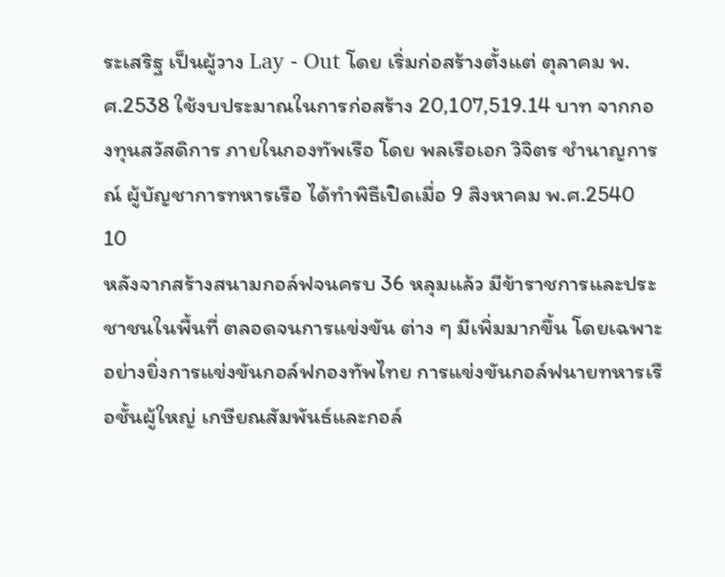ระเสริฐ เป็นผู้วาง Lay - Out โดย เริ่มก่อสร้างตั้งแต่ ตุลาคม พ.ศ.2538 ใช้งบประมาณในการก่อสร้าง 20,107,519.14 บาท จากกองทุนสวัสดิการ ภายในกองทัพเรือ โดย พลเรือเอก วิจิตร ชำนาญการณ์ ผู้บัญชาการทหารเรือ ได้ทำพิธีเปิดเมื่อ 9 สิงหาคม พ.ศ.2540 10
หลังจากสร้างสนามกอล์ฟจนครบ 36 หลุมแล้ว มีข้าราชการและประชาชนในพื้นที่ ตลอดจนการแข่งขัน ต่าง ๆ มีเพิ่มมากขึ้น โดยเฉพาะอย่างยิ่งการแข่งขันกอล์ฟกองทัพไทย การแข่งขันกอล์ฟนายทหารเรือชั้นผู้ใหญ่ เกษียณสัมพันธ์และกอล์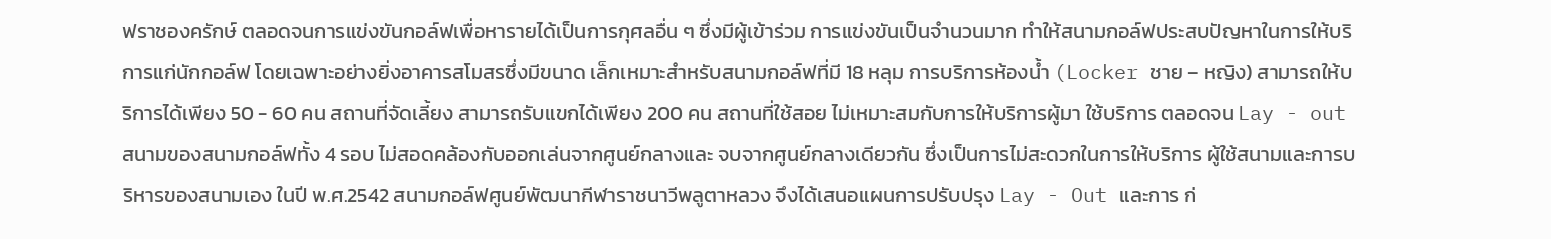ฟราชองครักษ์ ตลอดจนการแข่งขันกอล์ฟเพื่อหารายได้เป็นการกุศลอื่น ๆ ซึ่งมีผู้เข้าร่วม การแข่งขันเป็นจำนวนมาก ทำให้สนามกอล์ฟประสบปัญหาในการให้บริการแก่นักกอล์ฟ โดยเฉพาะอย่างยิ่งอาคารสโมสรซึ่งมีขนาด เล็กเหมาะสำหรับสนามกอล์ฟที่มี 18 หลุม การบริการห้องน้ำ (Locker ชาย – หญิง) สามารถให้บริการได้เพียง 50 - 60 คน สถานที่จัดเลี้ยง สามารถรับแขกได้เพียง 200 คน สถานที่ใช้สอย ไม่เหมาะสมกับการให้บริการผู้มา ใช้บริการ ตลอดจน Lay - out สนามของสนามกอล์ฟทั้ง 4 รอบ ไม่สอดคล้องกับออกเล่นจากศูนย์กลางและ จบจากศูนย์กลางเดียวกัน ซึ่งเป็นการไม่สะดวกในการให้บริการ ผู้ใช้สนามและการบริหารของสนามเอง ในปี พ.ศ.2542 สนามกอล์ฟศูนย์พัฒนากีฬาราชนาวีพลูตาหลวง จึงได้เสนอแผนการปรับปรุง Lay - Out และการ ก่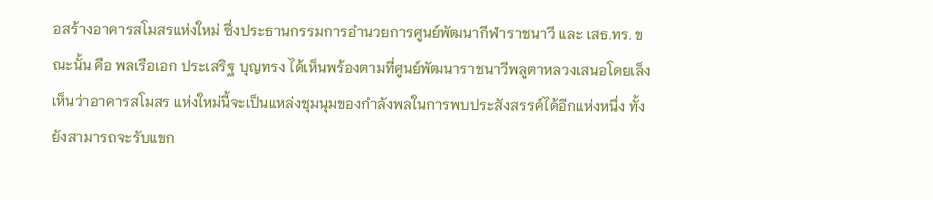อสร้างอาคารสโมสรแห่งใหม่ ซึ่งประธานกรรมการอำนวยการศูนย์พัฒนากีฬาราชนาวี และ เสธ.ทร. ขณะนั้น คือ พลเรือเอก ประเสริฐ บุญทรง ได้เห็นพร้องตามที่ศูนย์พัฒนาราชนาวีพลูตาหลวงเสนอโดยเล็งเห็นว่าอาคารสโมสร แห่งใหม่นี้จะเป็นแหล่งชุมนุมของกำลังพลในการพบประสังสรรค์ได้อีกแห่งหนึ่ง ทั้งยังสามารถจะรับแขก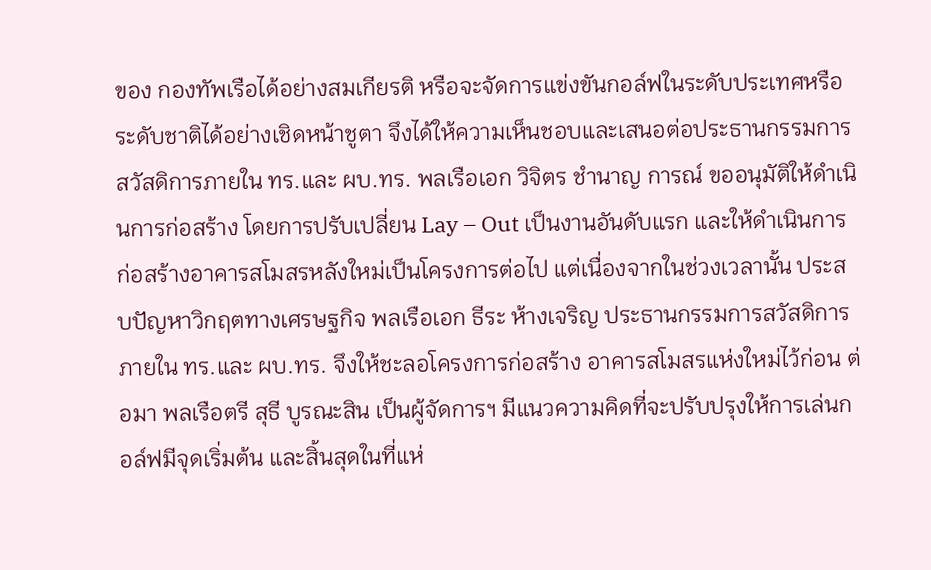ของ กองทัพเรือได้อย่างสมเกียรติ หรือจะจัดการแข่งขันกอล์ฟในระดับประเทศหรือระดับชาติได้อย่างเชิดหน้าชูตา จึงได้ให้ความเห็นชอบและเสนอต่อประธานกรรมการสวัสดิการภายใน ทร.และ ผบ.ทร. พลเรือเอก วิจิตร ชำนาญ การณ์ ขออนุมัติให้ดำเนินการก่อสร้าง โดยการปรับเปลี่ยน Lay – Out เป็นงานอันดับแรก และให้ดำเนินการ ก่อสร้างอาคารสโมสรหลังใหม่เป็นโครงการต่อไป แต่เนื่องจากในช่วงเวลานั้น ประสบปัญหาวิกฤตทางเศรษฐกิจ พลเรือเอก ธีระ ห้างเจริญ ประธานกรรมการสวัสดิการภายใน ทร.และ ผบ.ทร. จึงให้ชะลอโครงการก่อสร้าง อาคารสโมสรแห่งใหม่ไว้ก่อน ต่อมา พลเรือตรี สุธี บูรณะสิน เป็นผู้จัดการฯ มีแนวความคิดที่จะปรับปรุงให้การเล่นกอล์ฟมีจุดเริ่มต้น และสิ้นสุดในที่แห่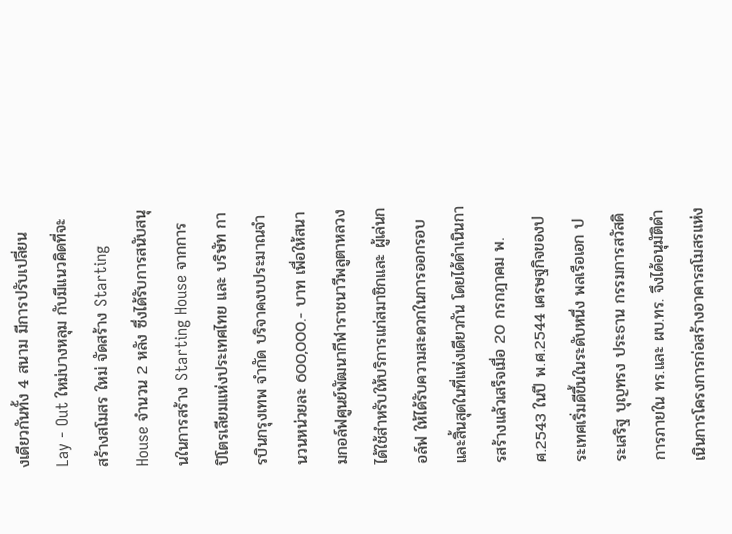งเดียวกันทั้ง 4 สนาม มีการปรับเปลี่ยน Lay - Out ใหม่บางหลุม กับมีแนวคิดที่จะสร้างสโมสร ใหม่ จัดสร้าง Starting House จำนวน 2 หลัง ซึ่งได้รับการสนับสนุนในการสร้าง Starting House จากการ ปิโตรเลียมแห่งประเทศไทย และ บริษัท การบินกรุงเทพ จำกัด บริจาคงบประมาณจำนวนหน่วยละ 600,000.- บาท เพื่อให้สนามกอล์ฟศูนย์พัฒนากีฬาราชนาวีพลูตาหลวง ได้ใช้สำหรับให้บริการแก่สมาชิกและ ผู้เล่นกอล์ฟ ให้ได้รับความสะดวกในการออกรอบและสิ้นสุดในที่แห่งเดียวกัน โดยได้ดำเนินการสร้างแล้วเสร็จเมื่อ 20 กรกฎาคม พ.ศ.2543 ในปี พ.ศ.2544 เศรษฐกิจของประเทศเริ่มดีขึ้นในระดับหนึ่ง พลเรือเอก ประเสริฐ บุญทรง ประธาน กรรมการสวัสดิการภายใน ทร.และ ผบ.ทร. จึงได้อนุมัติดำเนินการโครงการก่อสร้างอาคารสโมสรแห่ง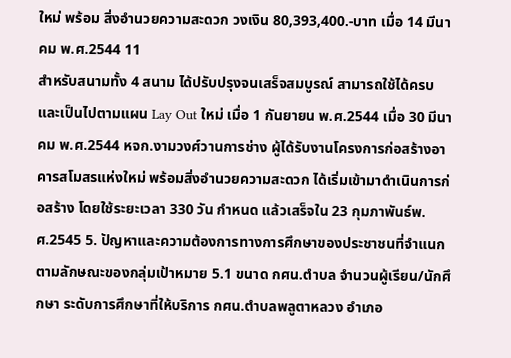ใหม่ พร้อม สิ่งอำนวยความสะดวก วงเงิน 80,393,400.-บาท เมื่อ 14 มีนาคม พ.ศ.2544 11
สำหรับสนามทั้ง 4 สนาม ได้ปรับปรุงจนเสร็จสมบูรณ์ สามารถใช้ได้ครบและเป็นไปตามแผน Lay Out ใหม่ เมื่อ 1 กันยายน พ.ศ.2544 เมื่อ 30 มีนาคม พ.ศ.2544 หจก.งามวงศ์วานการช่าง ผู้ได้รับงานโครงการก่อสร้างอาคารสโมสรแห่งใหม่ พร้อมสิ่งอำนวยความสะดวก ได้เริ่มเข้ามาดำเนินการก่อสร้าง โดยใช้ระยะเวลา 330 วัน กำหนด แล้วเสร็จใน 23 กุมภาพันธ์พ.ศ.2545 5. ปัญหาและความต้องการทางการศึกษาของประชาชนที่จำแนกตามลักษณะของกลุ่มเป้าหมาย 5.1 ขนาด กศน.ตำบล จำนวนผู้เรียน/นักศึกษา ระดับการศึกษาที่ให้บริการ กศน.ตำบลพลูตาหลวง อำเภอ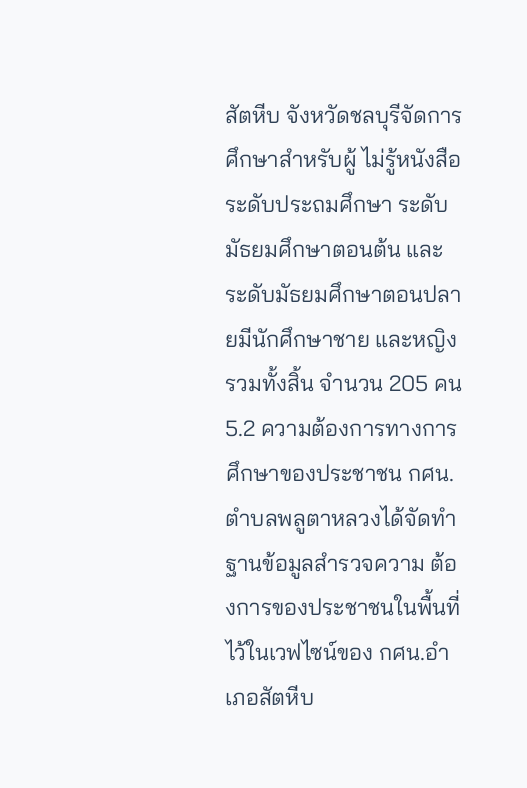สัตหีบ จังหวัดชลบุรีจัดการศึกษาสำหรับผู้ ไม่รู้หนังสือ ระดับประถมศึกษา ระดับมัธยมศึกษาตอนต้น และ ระดับมัธยมศึกษาตอนปลายมีนักศึกษาชาย และหญิง รวมทั้งสิ้น จำนวน 205 คน 5.2 ความต้องการทางการศึกษาของประชาชน กศน.ตำบลพลูตาหลวงได้จัดทำฐานข้อมูลสำรวจความ ต้องการของประชาชนในพื้นที่ ไว้ในเวฟไซน์ของ กศน.อำเภอสัตหีบ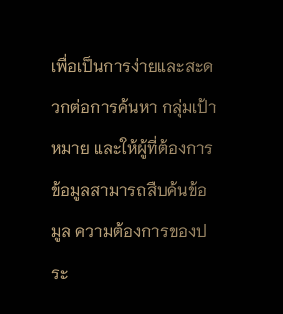เพื่อเป็นการง่ายและสะดวกต่อการค้นหา กลุ่มเป้าหมาย และให้ผู้ที่ต้องการข้อมูลสามารถสืบค้นข้อมูล ความต้องการของประ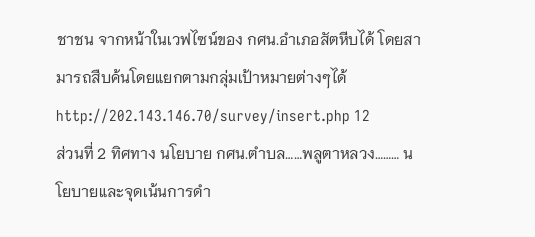ชาชน จากหน้าในเวฟไซน์ของ กศน.อำเภอสัตหีบได้ โดยสามารถสืบค้นโดยแยกตามกลุ่มเป้าหมายต่างๆได้ http://202.143.146.70/survey/insert.php 12
ส่วนที่ 2 ทิศทาง นโยบาย กศน.ตำบล……พลูตาหลวง……… นโยบายและจุดเน้นการดำ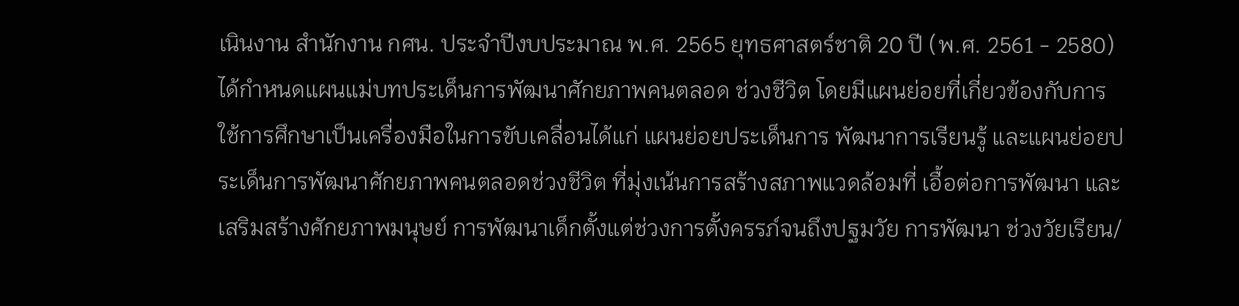เนินงาน สำนักงาน กศน. ประจำปีงบประมาณ พ.ศ. 2565 ยุทธศาสตร์ชาติ 20 ปี (พ.ศ. 2561 - 2580) ได้กําหนดแผนแม่บทประเด็นการพัฒนาศักยภาพคนตลอด ช่วงชีวิต โดยมีแผนย่อยที่เกี่ยวข้องกับการใช้การศึกษาเป็นเครื่องมือในการขับเคลื่อนได้แก่ แผนย่อยประเด็นการ พัฒนาการเรียนรู้ และแผนย่อยประเด็นการพัฒนาศักยภาพคนตลอดช่วงชีวิต ที่มุ่งเน้นการสร้างสภาพแวดล้อมที่ เอื้อต่อการพัฒนา และเสริมสร้างศักยภาพมนุษย์ การพัฒนาเด็กตั้งแต่ช่วงการตั้งครรภ์จนถึงปฐมวัย การพัฒนา ช่วงวัยเรียน/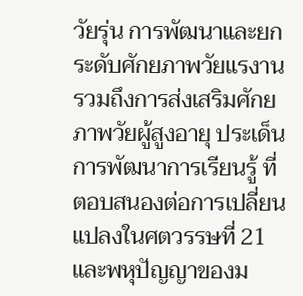วัยรุ่น การพัฒนาและยกระดับศักยภาพวัยแรงาน รวมถึงการส่งเสริมศักยภาพวัยผู้สูงอายุ ประเด็น การพัฒนาการเรียนรู้ ที่ตอบสนองต่อการเปลี่ยนแปลงในศตวรรษที่ 21 และพหุปัญญาของม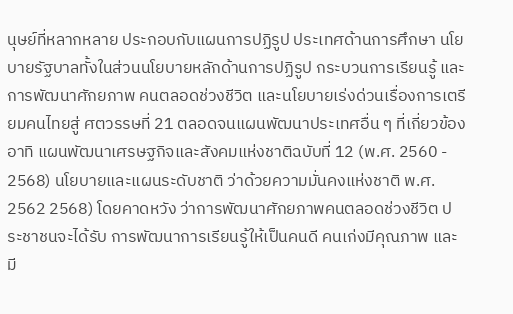นุษย์ที่หลากหลาย ประกอบกับแผนการปฏิรูป ประเทศด้านการศึกษา นโยบายรัฐบาลทั้งในส่วนนโยบายหลักด้านการปฏิรูป กระบวนการเรียนรู้ และการพัฒนาศักยภาพ คนตลอดช่วงชีวิต และนโยบายเร่งด่วนเรื่องการเตรียมคนไทยสู่ ศตวรรษที่ 21 ตลอดจนแผนพัฒนาประเทศอื่น ๆ ที่เกี่ยวข้อง อาทิ แผนพัฒนาเศรษฐกิจและสังคมแห่งชาติฉบับที่ 12 (พ.ศ. 2560 - 2568) นโยบายและแผนระดับชาติ ว่าด้วยความมั่นคงแห่งชาติ พ.ศ. 2562 2568) โดยคาดหวัง ว่าการพัฒนาศักยภาพคนตลอดช่วงชีวิต ประชาชนจะได้รับ การพัฒนาการเรียนรู้ให้เป็นคนดี คนเก่งมีคุณภาพ และมี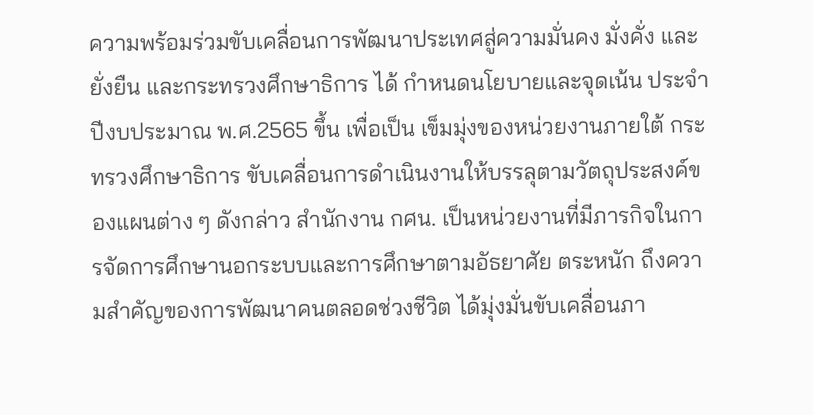ความพร้อมร่วมขับเคลื่อนการพัฒนาประเทศสู่ความมั่นคง มั่งคั่ง และยั่งยืน และกระทรวงศึกษาธิการ ได้ กําหนดนโยบายและจุดเน้น ประจําปีงบประมาณ พ.ศ.2565 ขึ้น เพื่อเป็น เข็มมุ่งของหน่วยงานภายใต้ กระทรวงศึกษาธิการ ขับเคลื่อนการดําเนินงานให้บรรลุตามวัตถุประสงค์ของแผนต่าง ๆ ดังกล่าว สํานักงาน กศน. เป็นหน่วยงานที่มีภารกิจในการจัดการศึกษานอกระบบและการศึกษาตามอัธยาศัย ตระหนัก ถึงความสําคัญของการพัฒนาคนตลอดช่วงชีวิต ได้มุ่งมั่นขับเคลื่อนภา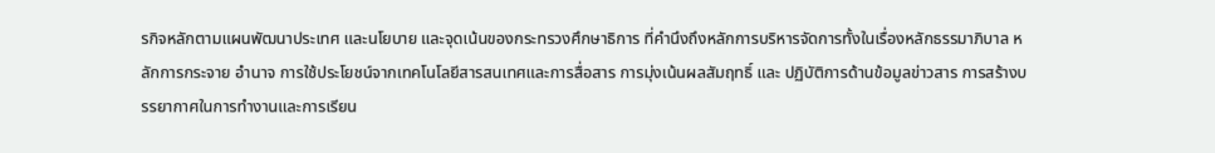รกิจหลักตามแผนพัฒนาประเทศ และนโยบาย และจุดเน้นของกระทรวงศึกษาธิการ ที่คํานึงถึงหลักการบริหารจัดการทั้งในเรื่องหลักธรรมาภิบาล หลักการกระจาย อํานาจ การใช้ประโยชน์จากเทคโนโลยีสารสนเทศและการสื่อสาร การมุ่งเน้นผลสัมฤทธิ์ และ ปฏิบัติการด้านข้อมูลข่าวสาร การสร้างบรรยากาศในการทํางานและการเรียน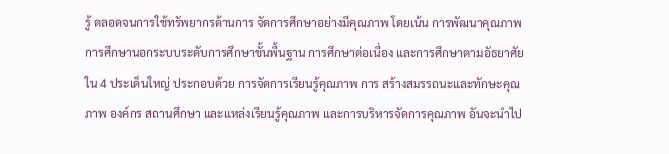รู้ ตลอดจนการใช้ทรัพยากรด้านการ จัดการศึกษาอย่างมีคุณภาพ โดยเน้น การพัฒนาคุณภาพการศึกษานอกระบบระดับการศึกษาขั้นพื้นฐาน การศึกษาต่อเนื่อง และการศึกษาตามอัธยาศัย ใน 4 ประเด็นใหญ่ ประกอบด้วย การจัดการเรียนรู้คุณภาพ การ สร้างสมรรถนะและทักษะคุณภาพ องค์กร สถานศึกษา และแหล่งเรียนรู้คุณภาพ และการบริหารจัดการคุณภาพ อันจะนําไป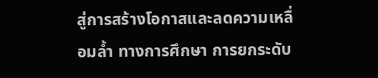สู่การสร้างโอกาสและลดความเหลื่อมล้ำ ทางการศึกษา การยกระดับ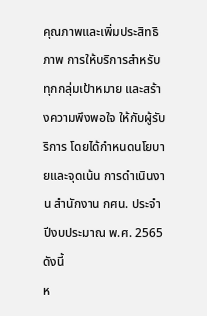คุณภาพและเพิ่มประสิทธิภาพ การให้บริการสําหรับทุกกลุ่มเป้าหมาย และสร้างความพึงพอใจ ให้กับผู้รับริการ โดยได้กําหนดนโยบายและจุดเน้น การดําเนินงาน สํานักงาน กศน. ประจําปีงบประมาณ พ.ศ. 2565 ดังนี้
ห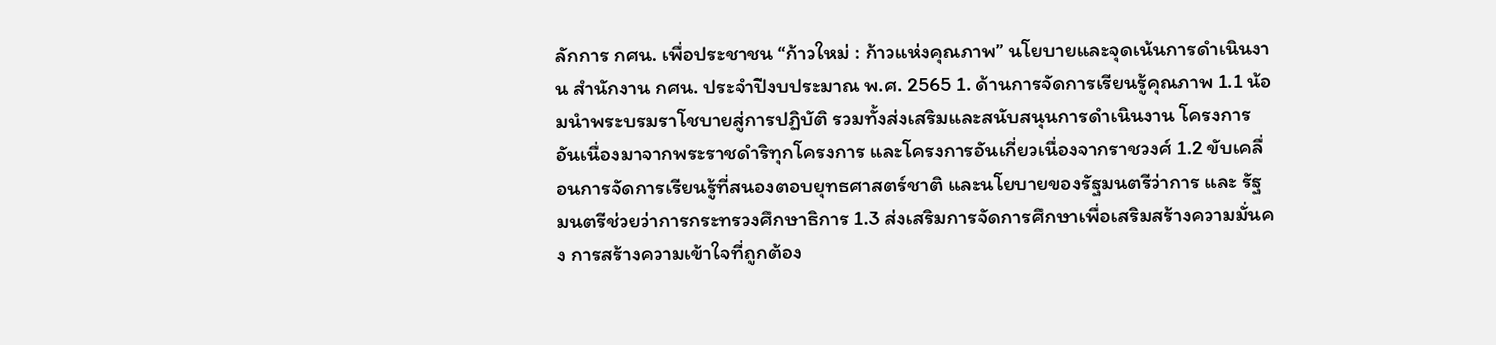ลักการ กศน. เพื่อประชาชน “ก้าวใหม่ : ก้าวแห่งคุณภาพ” นโยบายและจุดเน้นการดําเนินงาน สํานักงาน กศน. ประจําปีงบประมาณ พ.ศ. 2565 1. ด้านการจัดการเรียนรู้คุณภาพ 1.1 น้อมนําพระบรมราโชบายสู่การปฏิบัติ รวมทั้งส่งเสริมและสนับสนุนการดําเนินงาน โครงการ อันเนื่องมาจากพระราชดําริทุกโครงการ และโครงการอันเกี่ยวเนื่องจากราชวงศ์ 1.2 ขับเคลื่อนการจัดการเรียนรู้ที่สนองตอบยุทธศาสตร์ชาติ และนโยบายของรัฐมนตรีว่าการ และ รัฐมนตรีช่วยว่าการกระทรวงศึกษาธิการ 1.3 ส่งเสริมการจัดการศึกษาเพื่อเสริมสร้างความมั่นคง การสร้างความเข้าใจที่ถูกต้อง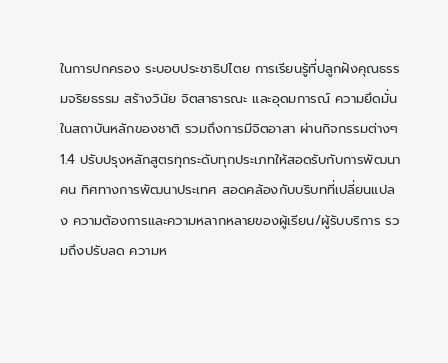ในการปกครอง ระบอบประชาธิปไตย การเรียนรู้ที่ปลูกฝังคุณธรรมจริยธรรม สร้างวินัย จิตสาธารณะ และอุดมการณ์ ความยึดมั่น ในสถาบันหลักของชาติ รวมถึงการมีจิตอาสา ผ่านกิจกรรมต่างๆ 1.4 ปรับปรุงหลักสูตรทุกระดับทุกประเภทให้สอดรับกับการพัฒนาคน ทิศทางการพัฒนาประเทศ สอดคล้องกับบริบทที่เปลี่ยนแปลง ความต้องการและความหลากหลายของผู้เรียน/ผู้รับบริการ รวมถึงปรับลด ความห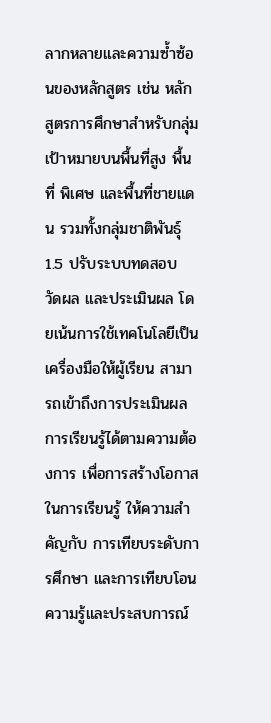ลากหลายและความซ้ำซ้อนของหลักสูตร เช่น หลักสูตรการศึกษาสําหรับกลุ่มเป้าหมายบนพื้นที่สูง พื้นที่ พิเศษ และพื้นที่ชายแดน รวมทั้งกลุ่มชาติพันธุ์ 1.5 ปรับระบบทดสอบ วัดผล และประเมินผล โดยเน้นการใช้เทคโนโลยีเป็นเครื่องมือให้ผู้เรียน สามารถเข้าถึงการประเมินผลการเรียนรู้ได้ตามความต้องการ เพื่อการสร้างโอกาสในการเรียนรู้ ให้ความสําคัญกับ การเทียบระดับการศึกษา และการเทียบโอนความรู้และประสบการณ์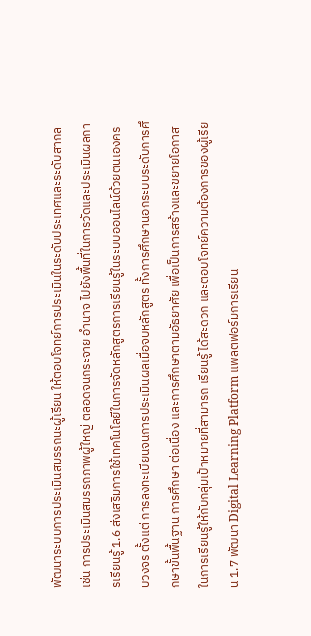พัฒนาระบบการประเมินสมรรถนะผู้เรียน ให้ตอบโจทย์การประเมินในระดับประเทศและระดับสากล เช่น การประเมินสมรรถภาพผู้ใหญ่ ตลอดจนกระจาย อํานาจ ไปยังพื้นที่ในการวัดและประเมินผลการเรียนรู้ 1.6 ส่งเสริมการใช้เทคโนโลยีในการจัดหลักสูตรการเรียนรู้ในระบบออนไลน์ด้วยตนเองครบวงจร ตั้งแต่ การลงทะเบียนจนการประเมินผลเมื่อจบหลักสูตร ทั้งการศึกษานอกระบบระดับการศึกษาขั้นพื้นฐาน การศึกษา ต่อเนื่อง และการศึกษาตามอัธยาศัย เพื่อเป็นการสร้างและขยายโอกาสในการเรียนรู้ให้กับกลุ่มเป้าหมายที่สามารถ เรียนรู้ ได้สะดวก และตอบโจทย์ความต้องการของผู้เรียน 1.7 พัฒนา Digital Learning Platform แพลตฟอร์มการเรียน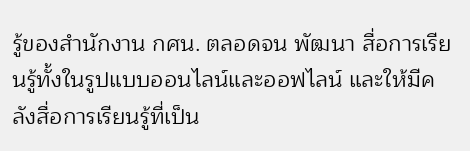รู้ของสํานักงาน กศน. ตลอดจน พัฒนา สื่อการเรียนรู้ทั้งในรูปแบบออนไลน์และออฟไลน์ และให้มีคลังสื่อการเรียนรู้ที่เป็น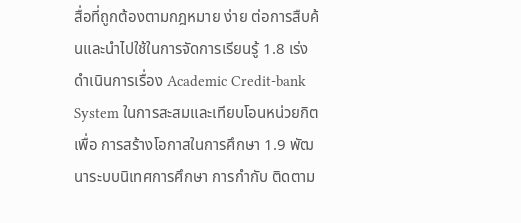สื่อที่ถูกต้องตามกฎหมาย ง่าย ต่อการสืบค้นและนําไปใช้ในการจัดการเรียนรู้ 1.8 เร่งดําเนินการเรื่อง Academic Credit-bank System ในการสะสมและเทียบโอนหน่วยกิต เพื่อ การสร้างโอกาสในการศึกษา 1.9 พัฒนาระบบนิเทศการศึกษา การกํากับ ติดตาม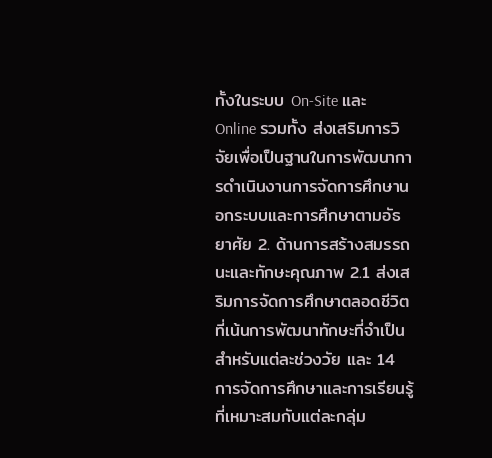ทั้งในระบบ On-Site และ Online รวมทั้ง ส่งเสริมการวิจัยเพื่อเป็นฐานในการพัฒนาการดําเนินงานการจัดการศึกษานอกระบบและการศึกษาตามอัธยาศัย 2. ด้านการสร้างสมรรถนะและทักษะคุณภาพ 2.1 ส่งเสริมการจัดการศึกษาตลอดชีวิตที่เน้นการพัฒนาทักษะที่จําเป็นสําหรับแต่ละช่วงวัย และ 14
การจัดการศึกษาและการเรียนรู้ที่เหมาะสมกับแต่ละกลุ่ม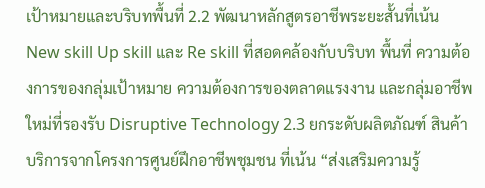เป้าหมายและบริบทพื้นที่ 2.2 พัฒนาหลักสูตรอาชีพระยะสั้นที่เน้น New skill Up skill และ Re skill ที่สอดคล้องกับบริบท พื้นที่ ความต้องการของกลุ่มเป้าหมาย ความต้องการของตลาดแรงงาน และกลุ่มอาชีพใหม่ที่รองรับ Disruptive Technology 2.3 ยกระดับผลิตภัณฑ์ สินค้า บริการจากโครงการศูนย์ฝึกอาชีพชุมชน ที่เน้น “ส่งเสริมความรู้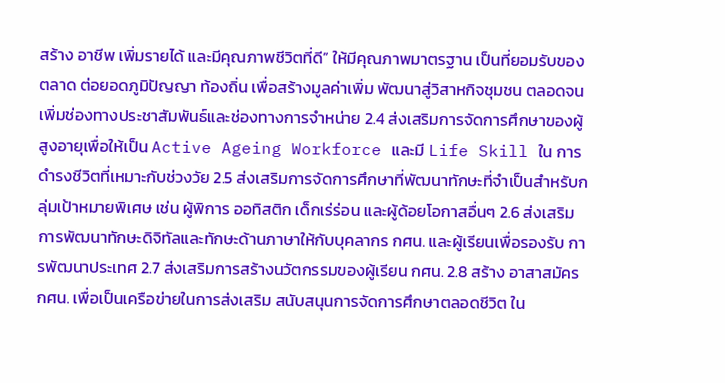สร้าง อาชีพ เพิ่มรายได้ และมีคุณภาพชีวิตที่ดี” ให้มีคุณภาพมาตรฐาน เป็นที่ยอมรับของตลาด ต่อยอดภูมิปัญญา ท้องถิ่น เพื่อสร้างมูลค่าเพิ่ม พัฒนาสู่วิสาหกิจชุมชน ตลอดจนเพิ่มช่องทางประชาสัมพันธ์และช่องทางการจําหน่าย 2.4 ส่งเสริมการจัดการศึกษาของผู้สูงอายุเพื่อให้เป็น Active Ageing Workforce และมี Life Skill ใน การดํารงชีวิตที่เหมาะกับช่วงวัย 2.5 ส่งเสริมการจัดการศึกษาที่พัฒนาทักษะที่จําเป็นสําหรับกลุ่มเป้าหมายพิเศษ เช่น ผู้พิการ ออทิสติก เด็กเร่ร่อน และผู้ด้อยโอกาสอื่นๆ 2.6 ส่งเสริมการพัฒนาทักษะดิจิทัลและทักษะด้านภาษาให้กับบุคลากร กศน. และผู้เรียนเพื่อรองรับ การพัฒนาประเทศ 2.7 ส่งเสริมการสร้างนวัตกรรมของผู้เรียน กศน. 2.8 สร้าง อาสาสมัคร กศน. เพื่อเป็นเครือข่ายในการส่งเสริม สนับสนุนการจัดการศึกษาตลอดชีวิต ใน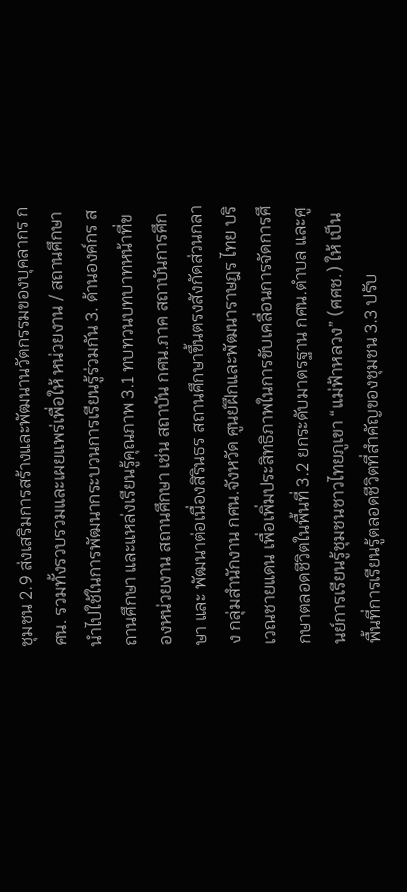ชุมชน 2.9 ส่งเสริมการสร้างและพัฒนานวัตกรรมของบุคลากร กศน. รวมทั้งรวบรวมและเผยแพร่เพื่อให้ หน่วยงาน / สถานศึกษา นําไปใช้ในการพัฒนากระบวนการเรียนรู้ร่วมกัน 3. ด้านองค์กร สถานศึกษา และแหล่งเรียนรู้คุณภาพ 3.1 ทบทวนบทบาทหน้าที่ของหน่วยงาน สถานศึกษา เช่น สถาบัน กศน.ภาค สถาบันการศึกษา และ พัฒนาต่อเนื่องสิรินธร สถานศึกษาขึ้นตรงสังกัดส่วนกลาง กลุ่มสํานักงาน กศน.จังหวัด ศูนย์ฝึกและพัฒนาราษฎร ไทย บริเวณชายแดน เพื่อเพิ่มประสิทธิภาพในการขับเคลื่อนการจัดการศึกษาตลอดชีวิตในพื้นที่ 3.2 ยกระดับมาตรฐาน กศน.ตําบล และศูนย์การเรียนรู้ชุมชนชาวไทยภูเขา “แม่ฟ้าหลวง” (ศศช.) ให้ เป็นพื้นที่การเรียนรู้ตลอดชีวิตที่สําคัญของชุมชน 3.3 ปรับ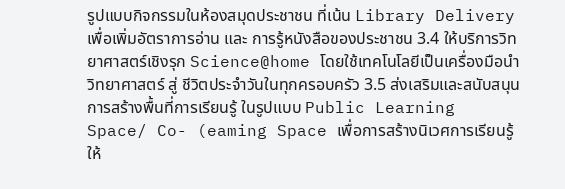รูปแบบกิจกรรมในห้องสมุดประชาชน ที่เน้น Library Delivery เพื่อเพิ่มอัตราการอ่าน และ การรู้หนังสือของประชาชน 3.4 ให้บริการวิทยาศาสตร์เชิงรุก Science@home โดยใช้เทคโนโลยีเป็นเครื่องมือนําวิทยาศาสตร์ สู่ ชีวิตประจําวันในทุกครอบครัว 3.5 ส่งเสริมและสนับสนุนการสร้างพื้นที่การเรียนรู้ ในรูปแบบ Public Learning Space/ Co- (eaming Space เพื่อการสร้างนิเวศการเรียนรู้ให้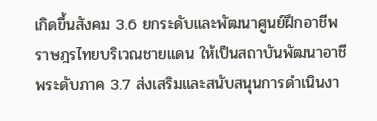เกิดขึ้นสังคม 3.6 ยกระดับและพัฒนาศูนย์ฝึกอาชีพราษฎรไทยบริเวณชายแดน ให้เป็นสถาบันพัฒนาอาชีพระดับภาค 3.7 ส่งเสริมและสนับสนุนการดําเนินงา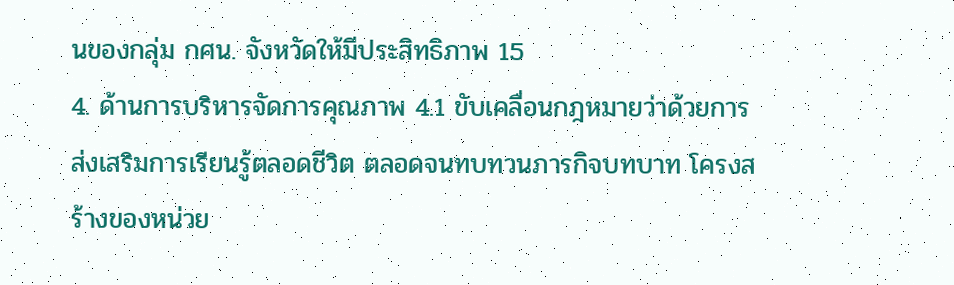นของกลุ่ม กศน. จังหวัดให้มีประสิทธิภาพ 15
4. ด้านการบริหารจัดการคุณภาพ 4.1 ขับเคลื่อนกฎหมายว่าด้วยการส่งเสริมการเรียนรู้ตลอดชีวิต ตลอดจนทบทวนภารกิจบทบาท โครงสร้างของหน่วย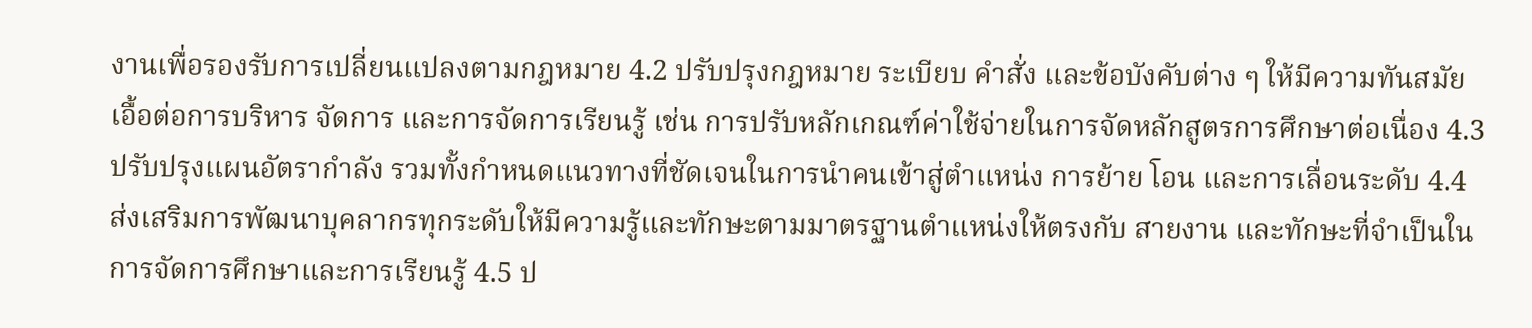งานเพื่อรองรับการเปลี่ยนแปลงตามกฎหมาย 4.2 ปรับปรุงกฎหมาย ระเบียบ คําสั่ง และข้อบังคับต่าง ๆ ให้มีความทันสมัย เอื้อต่อการบริหาร จัดการ และการจัดการเรียนรู้ เช่น การปรับหลักเกณฑ์ค่าใช้จ่ายในการจัดหลักสูตรการศึกษาต่อเนื่อง 4.3 ปรับปรุงแผนอัตรากําลัง รวมทั้งกําหนดแนวทางที่ชัดเจนในการนําคนเข้าสู่ตําแหน่ง การย้าย โอน และการเลื่อนระดับ 4.4 ส่งเสริมการพัฒนาบุคลากรทุกระดับให้มีความรู้และทักษะตามมาตรฐานตําแหน่งให้ตรงกับ สายงาน และทักษะที่จําเป็นในการจัดการศึกษาและการเรียนรู้ 4.5 ป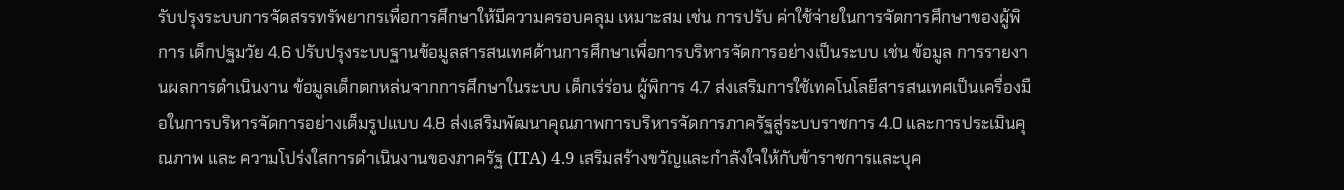รับปรุงระบบการจัดสรรทรัพยากรเพื่อการศึกษาให้มีความครอบคลุม เหมาะสม เช่น การปรับ ค่าใช้จ่ายในการจัดการศึกษาของผู้พิการ เด็กปฐมวัย 4.6 ปรับปรุงระบบฐานข้อมูลสารสนเทศด้านการศึกษาเพื่อการบริหารจัดการอย่างเป็นระบบ เช่น ข้อมูล การรายงานผลการดําเนินงาน ข้อมูลเด็กตกหล่นจากการศึกษาในระบบ เด็กเร่ร่อน ผู้พิการ 4.7 ส่งเสริมการใช้เทคโนโลยีสารสนเทศเป็นเครื่องมือในการบริหารจัดการอย่างเต็มรูปแบบ 4.8 ส่งเสริมพัฒนาคุณภาพการบริหารจัดการภาครัฐสู่ระบบราชการ 4.0 และการประเมินคุณภาพ และ ความโปร่งใสการดําเนินงานของภาครัฐ (ITA) 4.9 เสริมสร้างขวัญและกําลังใจให้กับข้าราชการและบุค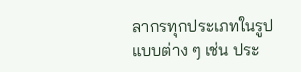ลากรทุกประเภทในรูปแบบต่าง ๆ เช่น ประ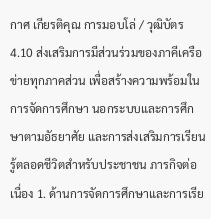กาศ เกียรติคุณ การมอบโล่ / วุฒิบัตร 4.10 ส่งเสริมการมีส่วนร่วมของภาคีเครือข่ายทุกภาคส่วน เพื่อสร้างความพร้อมในการจัดการศึกษา นอกระบบและการศึกษาตามอัธยาศัย และการส่งเสริมการเรียนรู้ตลอดชีวิตสําหรับประชาชน ภารกิจต่อเนื่อง 1. ด้านการจัดการศึกษาและการเรีย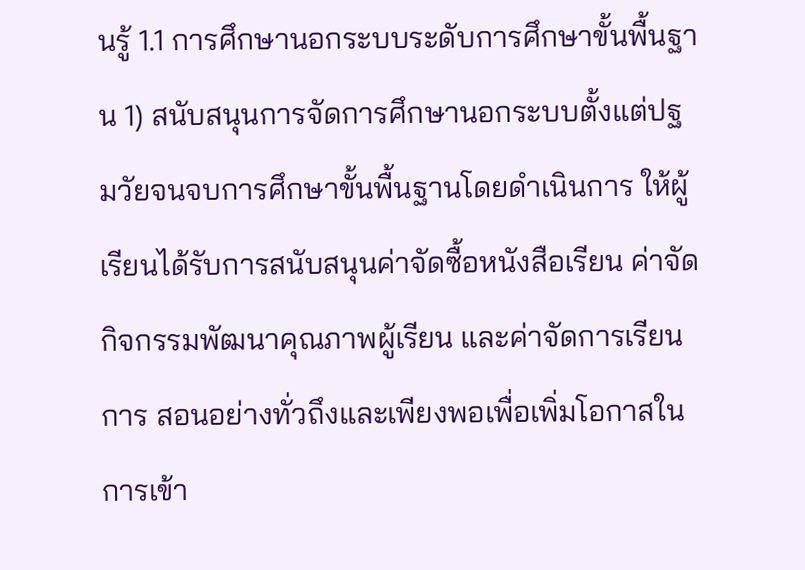นรู้ 1.1 การศึกษานอกระบบระดับการศึกษาขั้นพื้นฐาน 1) สนับสนุนการจัดการศึกษานอกระบบตั้งแต่ปฐมวัยจนจบการศึกษาขั้นพื้นฐานโดยดําเนินการ ให้ผู้เรียนได้รับการสนับสนุนค่าจัดซื้อหนังสือเรียน ค่าจัดกิจกรรมพัฒนาคุณภาพผู้เรียน และค่าจัดการเรียน การ สอนอย่างทั่วถึงและเพียงพอเพื่อเพิ่มโอกาสในการเข้า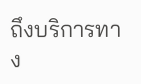ถึงบริการทาง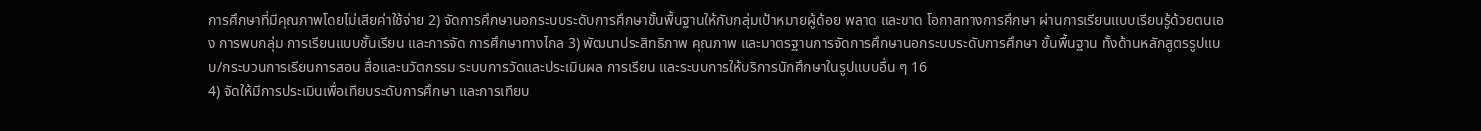การศึกษาที่มีคุณภาพโดยไม่เสียค่าใช้จ่าย 2) จัดการศึกษานอกระบบระดับการศึกษาขั้นพื้นฐานให้กับกลุ่มเป้าหมายผู้ด้อย พลาด และขาด โอกาสทางการศึกษา ผ่านการเรียนแบบเรียนรู้ด้วยตนเอง การพบกลุ่ม การเรียนแบบชั้นเรียน และการจัด การศึกษาทางไกล 3) พัฒนาประสิทธิภาพ คุณภาพ และมาตรฐานการจัดการศึกษานอกระบบระดับการศึกษา ขั้นพื้นฐาน ทั้งด้านหลักสูตรรูปแบบ/กระบวนการเรียนการสอน สื่อและนวัตกรรม ระบบการวัดและประเมินผล การเรียน และระบบการให้บริการนักศึกษาในรูปแบบอื่น ๆ 16
4) จัดให้มีการประเมินเพื่อเทียบระดับการศึกษา และการเทียบ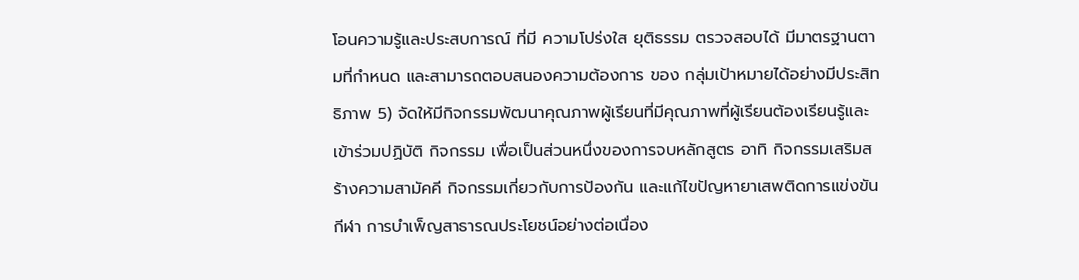โอนความรู้และประสบการณ์ ที่มี ความโปร่งใส ยุติธรรม ตรวจสอบได้ มีมาตรฐานตามที่กําหนด และสามารถตอบสนองความต้องการ ของ กลุ่มเป้าหมายได้อย่างมีประสิทธิภาพ 5) จัดให้มีกิจกรรมพัฒนาคุณภาพผู้เรียนที่มีคุณภาพที่ผู้เรียนต้องเรียนรู้และเข้าร่วมปฏิบัติ กิจกรรม เพื่อเป็นส่วนหนึ่งของการจบหลักสูตร อาทิ กิจกรรมเสริมสร้างความสามัคคี กิจกรรมเกี่ยวกับการป้องกัน และแก้ไขปัญหายาเสพติดการแข่งขันกีฬา การบําเพ็ญสาธารณประโยชน์อย่างต่อเนื่อง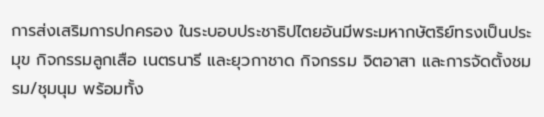การส่งเสริมการปกครอง ในระบอบประชาธิปไตยอันมีพระมหากษัตริย์ทรงเป็นประมุข กิจกรรมลูกเสือ เนตรนารี และยุวกาชาด กิจกรรม จิตอาสา และการจัดตั้งชมรม/ชุมนุม พร้อมทั้ง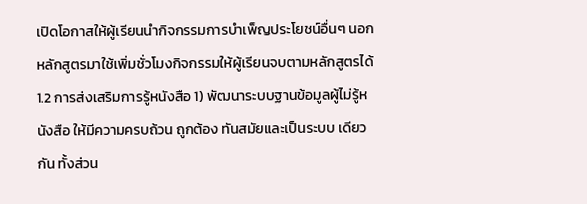เปิดโอกาสให้ผู้เรียนนํากิจกรรมการบําเพ็ญประโยชน์อื่นๆ นอกหลักสูตรมาใช้เพิ่มชั่วโมงกิจกรรมให้ผู้เรียนจบตามหลักสูตรได้ 1.2 การส่งเสริมการรู้หนังสือ 1) พัฒนาระบบฐานข้อมูลผู้ไม่รู้หนังสือ ให้มีความครบถ้วน ถูกต้อง ทันสมัยและเป็นระบบ เดียวกัน ทั้งส่วน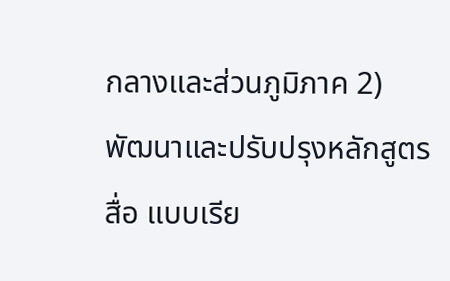กลางและส่วนภูมิภาค 2) พัฒนาและปรับปรุงหลักสูตร สื่อ แบบเรีย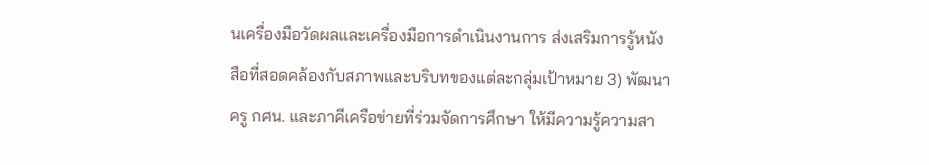นเครื่องมือวัดผลและเครื่องมือการดําเนินงานการ ส่งเสริมการรู้หนังสือที่สอดคล้องกับสภาพและบริบทของแต่ละกลุ่มเป้าหมาย 3) พัฒนาครู กศน. และภาคีเครือข่ายที่ร่วมจัดการศึกษา ให้มีความรู้ความสา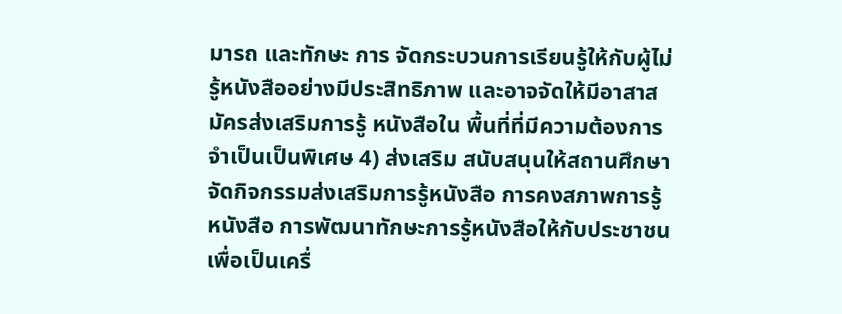มารถ และทักษะ การ จัดกระบวนการเรียนรู้ให้กับผู้ไม่รู้หนังสืออย่างมีประสิทธิภาพ และอาจจัดให้มีอาสาสมัครส่งเสริมการรู้ หนังสือใน พื้นที่ที่มีความต้องการจําเป็นเป็นพิเศษ 4) ส่งเสริม สนับสนุนให้สถานศึกษาจัดกิจกรรมส่งเสริมการรู้หนังสือ การคงสภาพการรู้หนังสือ การพัฒนาทักษะการรู้หนังสือให้กับประชาชนเพื่อเป็นเครื่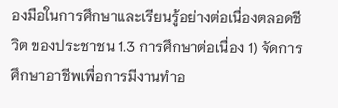องมือในการศึกษาและเรียนรู้อย่างต่อเนื่องตลอดชีวิต ของประชาชน 1.3 การศึกษาต่อเนื่อง 1) จัดการศึกษาอาชีพเพื่อการมีงานทําอ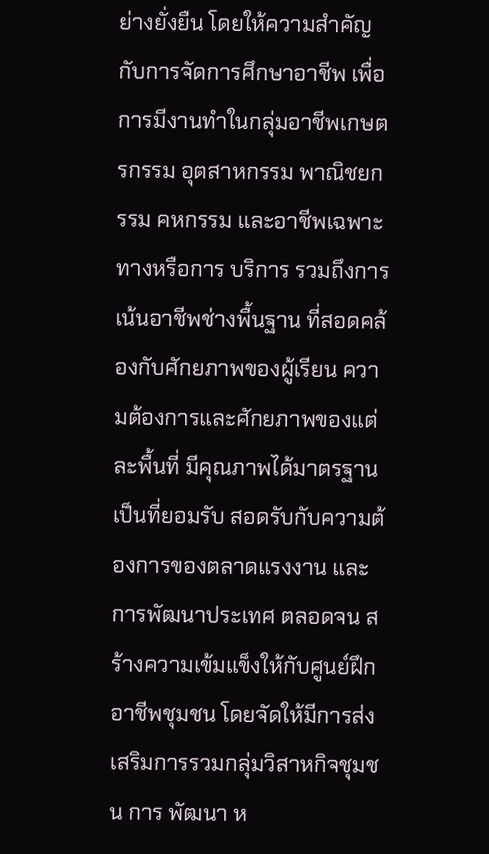ย่างยั่งยืน โดยให้ความสําคัญกับการจัดการศึกษาอาชีพ เพื่อการมีงานทําในกลุ่มอาชีพเกษตรกรรม อุตสาหกรรม พาณิชยกรรม คหกรรม และอาชีพเฉพาะทางหรือการ บริการ รวมถึงการเน้นอาชีพช่างพื้นฐาน ที่สอดคล้องกับศักยภาพของผู้เรียน ความต้องการและศักยภาพของแต่ ละพื้นที่ มีคุณภาพได้มาตรฐานเป็นที่ยอมรับ สอดรับกับความต้องการของตลาดแรงงาน และการพัฒนาประเทศ ตลอดจน สร้างความเข้มแข็งให้กับศูนย์ฝึกอาชีพชุมชน โดยจัดให้มีการส่งเสริมการรวมกลุ่มวิสาหกิจชุมชน การ พัฒนา ห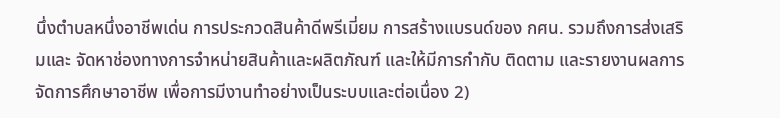นึ่งตําบลหนึ่งอาชีพเด่น การประกวดสินค้าดีพรีเมี่ยม การสร้างแบรนด์ของ กศน. รวมถึงการส่งเสริมและ จัดหาช่องทางการจําหน่ายสินค้าและผลิตภัณฑ์ และให้มีการกํากับ ติดตาม และรายงานผลการจัดการศึกษาอาชีพ เพื่อการมีงานทําอย่างเป็นระบบและต่อเนื่อง 2)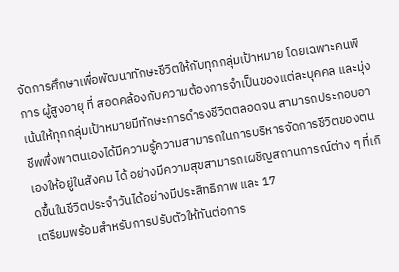จัดการศึกษาเพื่อพัฒนาทักษะชีวิตให้กับทุกกลุ่มเป้าหมาย โดยเฉพาะคนพิการ ผู้สูงอายุ ที่ สอดคล้องกับความต้องการจําเป็นของแต่ละบุคคล และมุ่งเน้นให้ทุกกลุ่มเป้าหมายมีทักษะการดํารงชีวิตตลอดจน สามารถประกอบอาชีพพึ่งพาตนเองได้มีความรู้ความสามารถในการบริหารจัดการชีวิตของตนเองให้อยู่ในสังคม ได้ อย่างมีความสุขสามารถเผชิญสถานการณ์ต่าง ๆ ที่เกิดขึ้นในชีวิตประจําวันได้อย่างมีประสิทธิภาพ และ 17
เตรียมพร้อมสําหรับการปรับตัวให้ทันต่อการ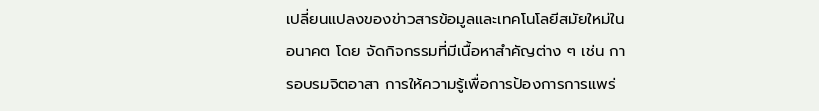เปลี่ยนแปลงของข่าวสารข้อมูลและเทคโนโลยีสมัยใหม่ในอนาคต โดย จัดกิจกรรมที่มีเนื้อหาสําคัญต่าง ๆ เช่น การอบรมจิตอาสา การให้ความรู้เพื่อการป้องการการแพร่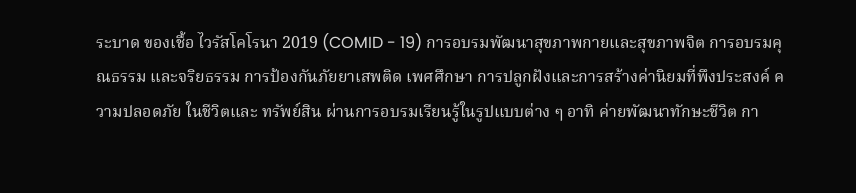ระบาด ของเชื้อ ไวรัสโคโรนา 2019 (COMID - 19) การอบรมพัฒนาสุขภาพกายและสุขภาพจิต การอบรมคุณธรรม และจริยธรรม การป้องกันภัยยาเสพติด เพศศึกษา การปลูกฝังและการสร้างค่านิยมที่พึงประสงค์ ความปลอดภัย ในชีวิตและ ทรัพย์สิน ผ่านการอบรมเรียนรู้ในรูปแบบต่าง ๆ อาทิ ค่ายพัฒนาทักษะชีวิต กา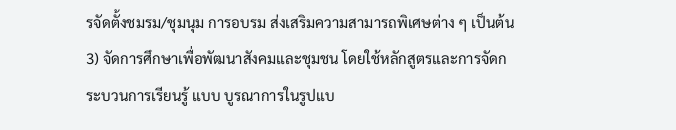รจัดตั้งชมรม/ชุมนุม การอบรม ส่งเสริมความสามารถพิเศษต่าง ๆ เป็นต้น 3) จัดการศึกษาเพื่อพัฒนาสังคมและชุมชน โดยใช้หลักสูตรและการจัดกระบวนการเรียนรู้ แบบ บูรณาการในรูปแบ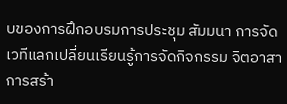บของการฝึกอบรมการประชุม สัมมนา การจัดเวทีแลกเปลี่ยนเรียนรู้การจัดกิจกรรม จิตอาสา การสร้า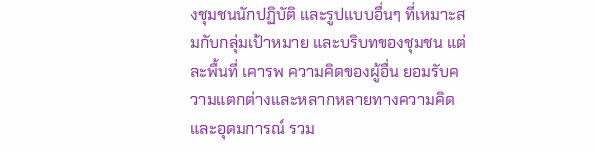งชุมชนนักปฏิบัติ และรูปแบบอื่นๆ ที่เหมาะสมกับกลุ่มเป้าหมาย และบริบทของชุมชน แต่ละพื้นที่ เคารพ ความคิดของผู้อื่น ยอมรับความแตกต่างและหลากหลายทางความคิดและอุดมการณ์ รวม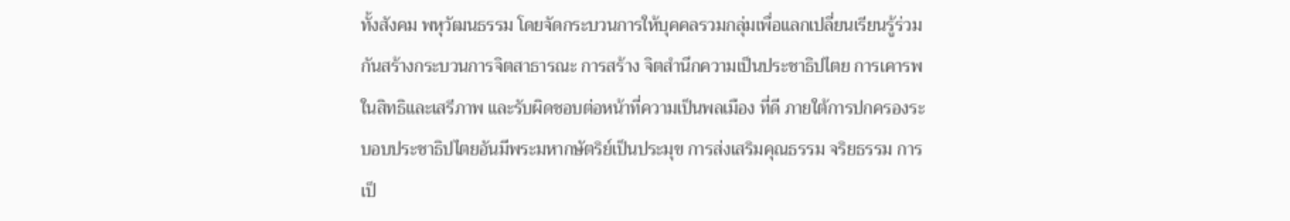ทั้งสังคม พหุวัฒนธรรม โดยจัดกระบวนการให้บุคคลรวมกลุ่มเพื่อแลกเปลี่ยนเรียนรู้ร่วมกันสร้างกระบวนการจิตสาธารณะ การสร้าง จิตสํานึกความเป็นประชาธิปไตย การเคารพในสิทธิและเสรีภาพ และรับผิดชอบต่อหน้าที่ความเป็นพลเมือง ที่ดี ภายใต้การปกครองระบอบประชาธิปไตยอันมีพระมหากษัตริย์เป็นประมุข การส่งเสริมคุณธรรม จริยธรรม การ เป็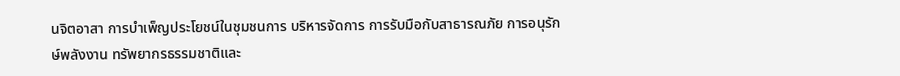นจิตอาสา การบําเพ็ญประโยชน์ในชุมชนการ บริหารจัดการ การรับมือกับสาธารณภัย การอนุรักษ์พลังงาน ทรัพยากรธรรมชาติและ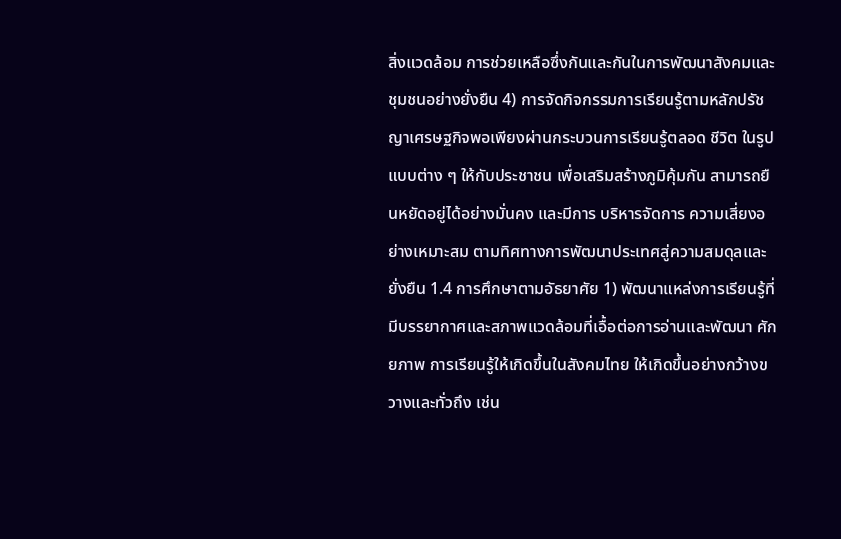สิ่งแวดล้อม การช่วยเหลือซึ่งกันและกันในการพัฒนาสังคมและชุมชนอย่างยั่งยืน 4) การจัดกิจกรรมการเรียนรู้ตามหลักปรัชญาเศรษฐกิจพอเพียงผ่านกระบวนการเรียนรู้ตลอด ชีวิต ในรูปแบบต่าง ๆ ให้กับประชาชน เพื่อเสริมสร้างภูมิคุ้มกัน สามารถยืนหยัดอยู่ได้อย่างมั่นคง และมีการ บริหารจัดการ ความเสี่ยงอย่างเหมาะสม ตามทิศทางการพัฒนาประเทศสู่ความสมดุลและยั่งยืน 1.4 การศึกษาตามอัธยาศัย 1) พัฒนาแหล่งการเรียนรู้ที่มีบรรยากาศและสภาพแวดล้อมที่เอื้อต่อการอ่านและพัฒนา ศักยภาพ การเรียนรู้ให้เกิดขึ้นในสังคมไทย ให้เกิดขึ้นอย่างกว้างขวางและทั่วถึง เช่น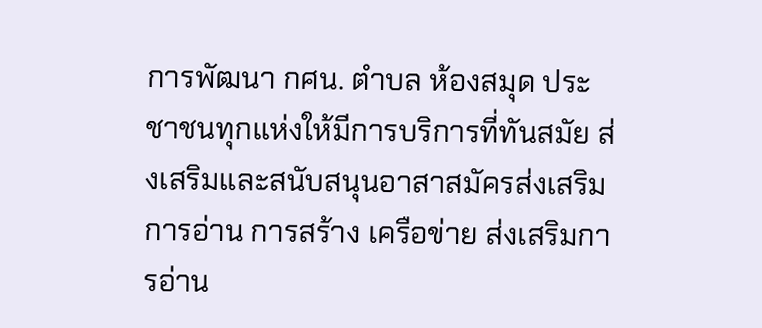การพัฒนา กศน. ตําบล ห้องสมุด ประชาชนทุกแห่งให้มีการบริการที่ทันสมัย ส่งเสริมและสนับสนุนอาสาสมัครส่งเสริมการอ่าน การสร้าง เครือข่าย ส่งเสริมการอ่าน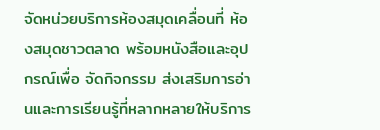จัดหน่วยบริการห้องสมุดเคลื่อนที่ ห้องสมุดชาวตลาด พร้อมหนังสือและอุปกรณ์เพื่อ จัดกิจกรรม ส่งเสริมการอ่านและการเรียนรู้ที่หลากหลายให้บริการ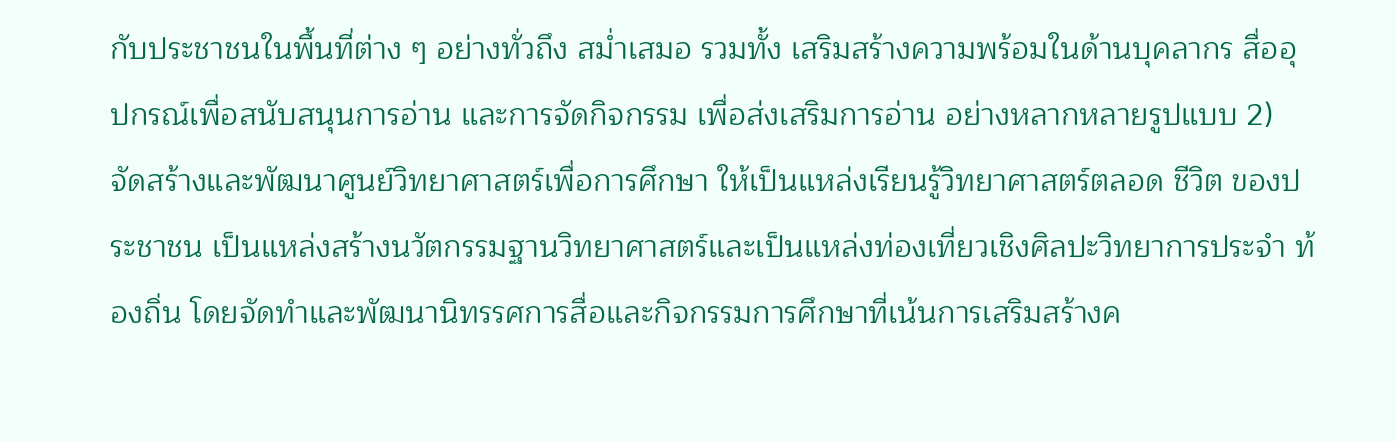กับประชาชนในพื้นที่ต่าง ๆ อย่างทั่วถึง สม่ำเสมอ รวมทั้ง เสริมสร้างความพร้อมในด้านบุคลากร สื่ออุปกรณ์เพื่อสนับสนุนการอ่าน และการจัดกิจกรรม เพื่อส่งเสริมการอ่าน อย่างหลากหลายรูปแบบ 2) จัดสร้างและพัฒนาศูนย์วิทยาศาสตร์เพื่อการศึกษา ให้เป็นแหล่งเรียนรู้วิทยาศาสตร์ตลอด ชีวิต ของประชาชน เป็นแหล่งสร้างนวัตกรรมฐานวิทยาศาสตร์และเป็นแหล่งท่องเที่ยวเชิงศิลปะวิทยาการประจํา ท้องถิ่น โดยจัดทําและพัฒนานิทรรศการสื่อและกิจกรรมการศึกษาที่เน้นการเสริมสร้างค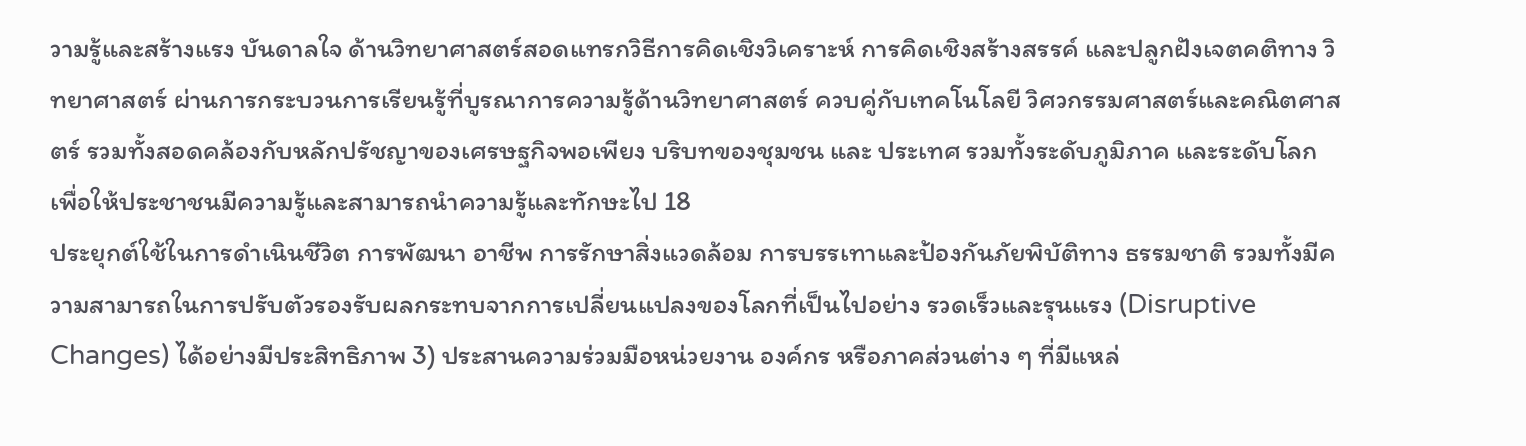วามรู้และสร้างแรง บันดาลใจ ด้านวิทยาศาสตร์สอดแทรกวิธีการคิดเชิงวิเคราะห์ การคิดเชิงสร้างสรรค์ และปลูกฝังเจตคติทาง วิทยาศาสตร์ ผ่านการกระบวนการเรียนรู้ที่บูรณาการความรู้ด้านวิทยาศาสตร์ ควบคู่กับเทคโนโลยี วิศวกรรมศาสตร์และคณิตศาสตร์ รวมทั้งสอดคล้องกับหลักปรัชญาของเศรษฐกิจพอเพียง บริบทของชุมชน และ ประเทศ รวมทั้งระดับภูมิภาค และระดับโลกเพื่อให้ประชาชนมีความรู้และสามารถนําความรู้และทักษะไป 18
ประยุกต์ใช้ในการดําเนินชีวิต การพัฒนา อาชีพ การรักษาสิ่งแวดล้อม การบรรเทาและป้องกันภัยพิบัติทาง ธรรมชาติ รวมทั้งมีความสามารถในการปรับตัวรองรับผลกระทบจากการเปลี่ยนแปลงของโลกที่เป็นไปอย่าง รวดเร็วและรุนแรง (Disruptive Changes) ได้อย่างมีประสิทธิภาพ 3) ประสานความร่วมมือหน่วยงาน องค์กร หรือภาคส่วนต่าง ๆ ที่มีแหล่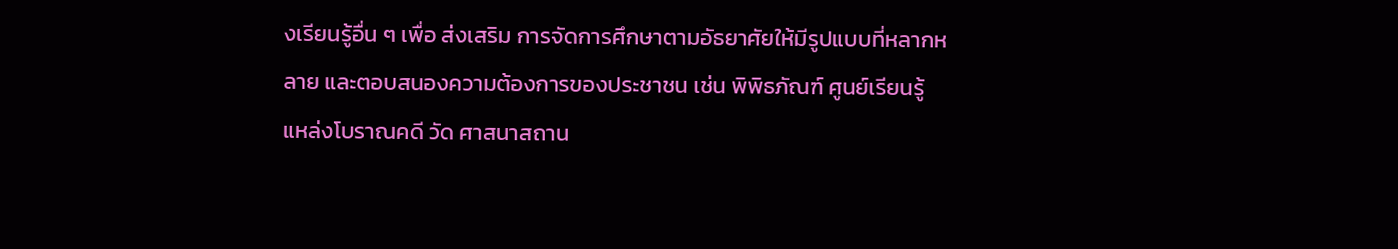งเรียนรู้อื่น ๆ เพื่อ ส่งเสริม การจัดการศึกษาตามอัธยาศัยให้มีรูปแบบที่หลากหลาย และตอบสนองความต้องการของประชาชน เช่น พิพิธภัณฑ์ ศูนย์เรียนรู้ แหล่งโบราณคดี วัด ศาสนาสถาน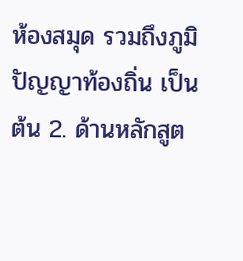ห้องสมุด รวมถึงภูมิปัญญาท้องถิ่น เป็นต้น 2. ด้านหลักสูต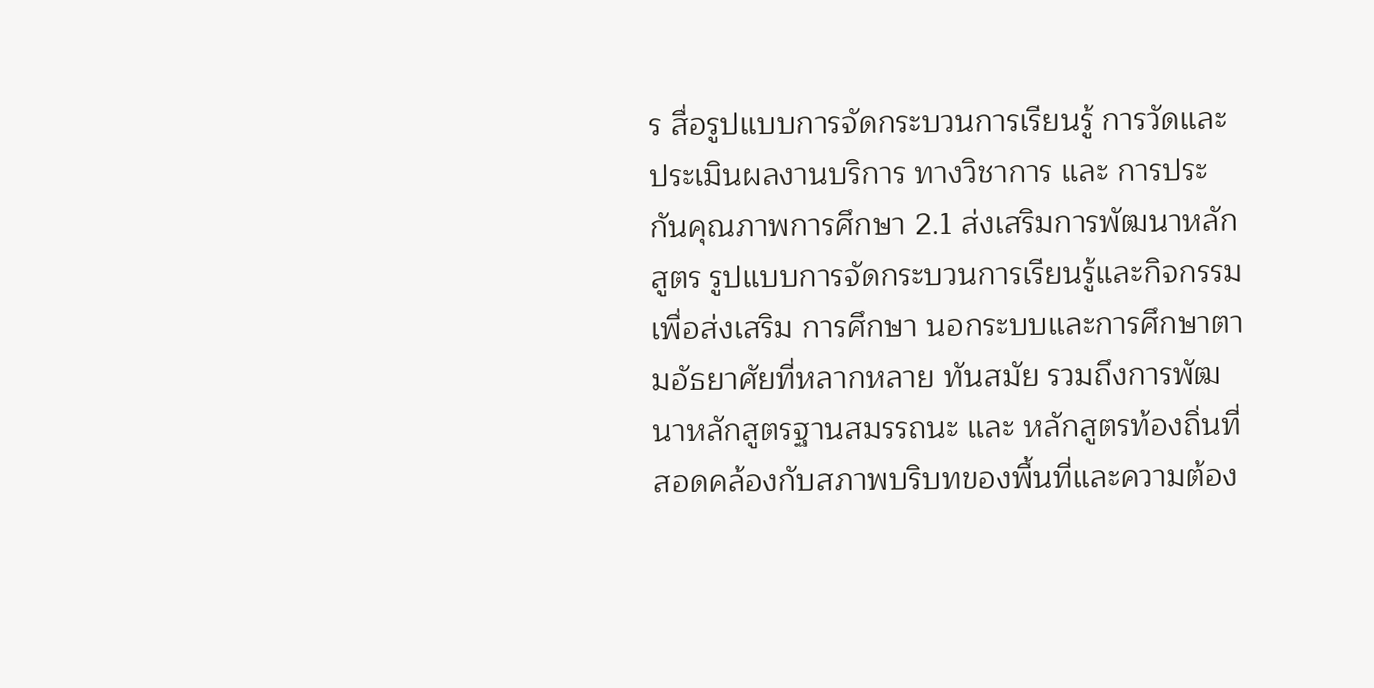ร สื่อรูปแบบการจัดกระบวนการเรียนรู้ การวัดและประเมินผลงานบริการ ทางวิชาการ และ การประกันคุณภาพการศึกษา 2.1 ส่งเสริมการพัฒนาหลักสูตร รูปแบบการจัดกระบวนการเรียนรู้และกิจกรรมเพื่อส่งเสริม การศึกษา นอกระบบและการศึกษาตามอัธยาศัยที่หลากหลาย ทันสมัย รวมถึงการพัฒนาหลักสูตรฐานสมรรถนะ และ หลักสูตรท้องถิ่นที่สอดคล้องกับสภาพบริบทของพื้นที่และความต้อง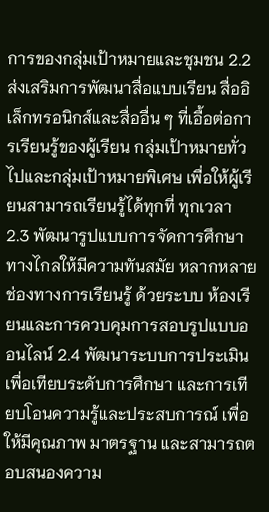การของกลุ่มเป้าหมายและชุมชน 2.2 ส่งเสริมการพัฒนาสื่อแบบเรียน สื่ออิเล็กทรอนิกส์และสื่ออื่น ๆ ที่เอื้อต่อการเรียนรู้ของผู้เรียน กลุ่มเป้าหมายทั่วไปและกลุ่มเป้าหมายพิเศษ เพื่อให้ผู้เรียนสามารถเรียนรู้ได้ทุกที่ ทุกเวลา 2.3 พัฒนารูปแบบการจัดการศึกษาทางไกลให้มีความทันสมัย หลากหลายช่องทางการเรียนรู้ ด้วยระบบ ห้องเรียนและการควบคุมการสอบรูปแบบออนไลน์ 2.4 พัฒนาระบบการประเมินเพื่อเทียบระดับการศึกษา และการเทียบโอนความรู้และประสบการณ์ เพื่อให้มีคุณภาพ มาตรฐาน และสามารถตอบสนองความ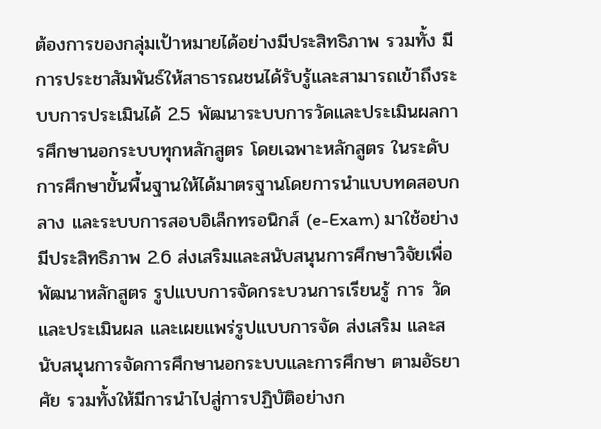ต้องการของกลุ่มเป้าหมายได้อย่างมีประสิทธิภาพ รวมทั้ง มีการประชาสัมพันธ์ให้สาธารณชนได้รับรู้และสามารถเข้าถึงระบบการประเมินได้ 2.5 พัฒนาระบบการวัดและประเมินผลการศึกษานอกระบบทุกหลักสูตร โดยเฉพาะหลักสูตร ในระดับ การศึกษาขั้นพื้นฐานให้ได้มาตรฐานโดยการนําแบบทดสอบกลาง และระบบการสอบอิเล็กทรอนิกส์ (e-Exam) มาใช้อย่างมีประสิทธิภาพ 2.6 ส่งเสริมและสนับสนุนการศึกษาวิจัยเพื่อพัฒนาหลักสูตร รูปแบบการจัดกระบวนการเรียนรู้ การ วัด และประเมินผล และเผยแพร่รูปแบบการจัด ส่งเสริม และสนับสนุนการจัดการศึกษานอกระบบและการศึกษา ตามอัธยาศัย รวมทั้งให้มีการนําไปสู่การปฏิบัติอย่างก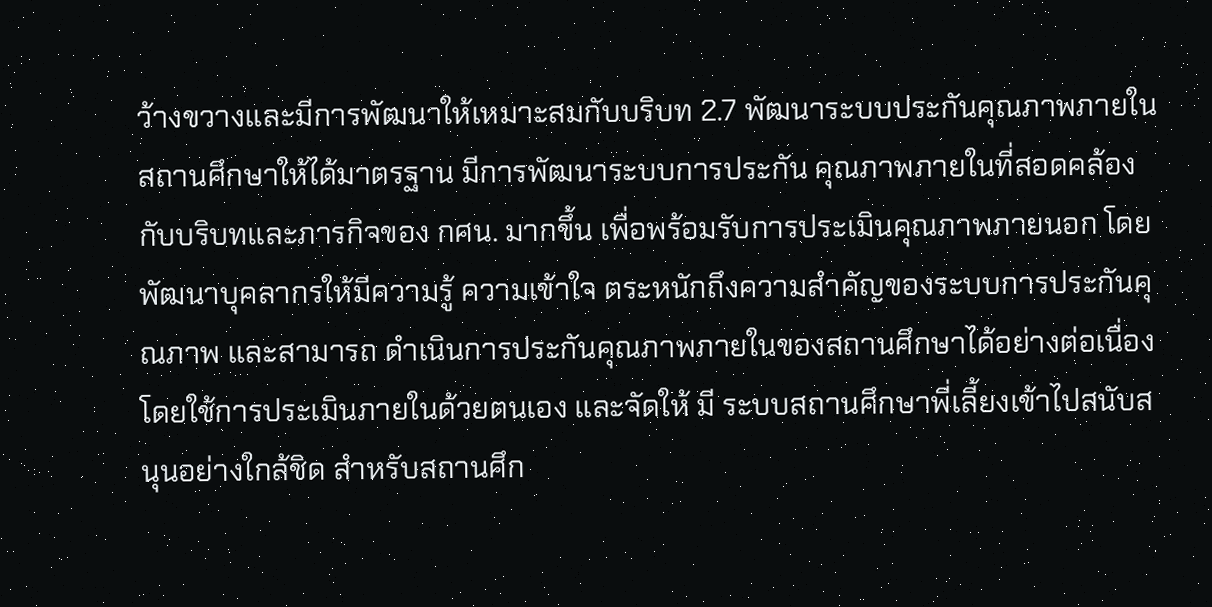ว้างขวางและมีการพัฒนาให้เหมาะสมกับบริบท 2.7 พัฒนาระบบประกันคุณภาพภายในสถานศึกษาให้ได้มาตรฐาน มีการพัฒนาระบบการประกัน คุณภาพภายในที่สอดคล้องกับบริบทและภารกิจของ กศน. มากขึ้น เพื่อพร้อมรับการประเมินคุณภาพภายนอก โดยพัฒนาบุคลากรให้มีความรู้ ความเข้าใจ ตระหนักถึงความสําคัญของระบบการประกันคุณภาพ และสามารถ ดําเนินการประกันคุณภาพภายในของสถานศึกษาได้อย่างต่อเนื่องโดยใช้การประเมินภายในด้วยตนเอง และจัดให้ มี ระบบสถานศึกษาพี่เลี้ยงเข้าไปสนับสนุนอย่างใกล้ชิด สําหรับสถานศึก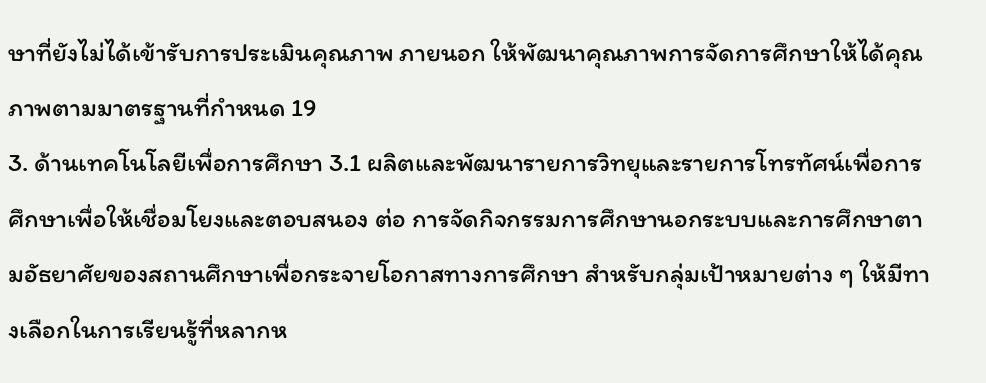ษาที่ยังไม่ได้เข้ารับการประเมินคุณภาพ ภายนอก ให้พัฒนาคุณภาพการจัดการศึกษาให้ได้คุณภาพตามมาตรฐานที่กําหนด 19
3. ด้านเทคโนโลยีเพื่อการศึกษา 3.1 ผลิตและพัฒนารายการวิทยุและรายการโทรทัศน์เพื่อการศึกษาเพื่อให้เชื่อมโยงและตอบสนอง ต่อ การจัดกิจกรรมการศึกษานอกระบบและการศึกษาตามอัธยาศัยของสถานศึกษาเพื่อกระจายโอกาสทางการศึกษา สําหรับกลุ่มเป้าหมายต่าง ๆ ให้มีทางเลือกในการเรียนรู้ที่หลากห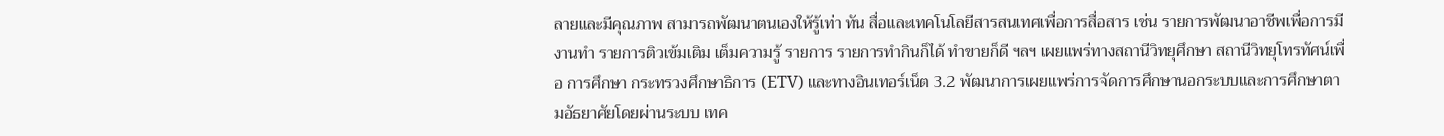ลายและมีคุณภาพ สามารถพัฒนาตนเองให้รู้เท่า ทัน สื่อและเทคโนโลยีสารสนเทศเพื่อการสื่อสาร เช่น รายการพัฒนาอาชีพเพื่อการมีงานทํา รายการติวเข้มเติม เต็มความรู้ รายการ รายการทํากินก็ได้ ทําขายก็ดี ฯลฯ เผยแพร่ทางสถานีวิทยุศึกษา สถานีวิทยุโทรทัศน์เพื่อ การศึกษา กระทรวงศึกษาธิการ (ETV) และทางอินเทอร์เน็ต 3.2 พัฒนาการเผยแพร่การจัดการศึกษานอกระบบและการศึกษาตามอัธยาศัยโดยผ่านระบบ เทค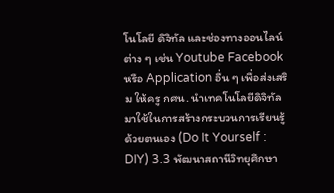โนโลยี ดิจิทัล และช่องทางออนไลน์ต่าง ๆ เช่น Youtube Facebook หรือ Application อื่น ๆ เพื่อส่งเสริม ให้ครู กศน. นําเทคโนโลยีดิจิทัลมาใช้ในการสร้างกระบวนการเรียนรู้ด้วยตนเอง (Do It Yourself : DIY) 3.3 พัฒนาสถานีวิทยุศึกษา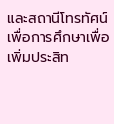และสถานีโทรทัศน์เพื่อการศึกษาเพื่อเพิ่มประสิท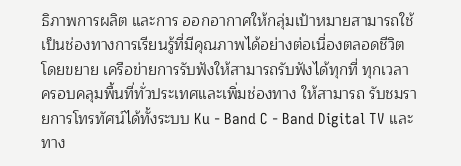ธิภาพการผลิต และการ ออกอากาศให้กลุ่มเป้าหมายสามารถใช้เป็นช่องทางการเรียนรู้ที่มีคุณภาพได้อย่างต่อเนื่องตลอดชีวิต โดยขยาย เครือข่ายการรับฟังให้สามารถรับฟังได้ทุกที่ ทุกเวลา ครอบคลุมพื้นที่ทั่วประเทศและเพิ่มช่องทาง ให้สามารถ รับชมรายการโทรทัศน์ได้ทั้งระบบ Ku - Band C - Band Digital TV และทาง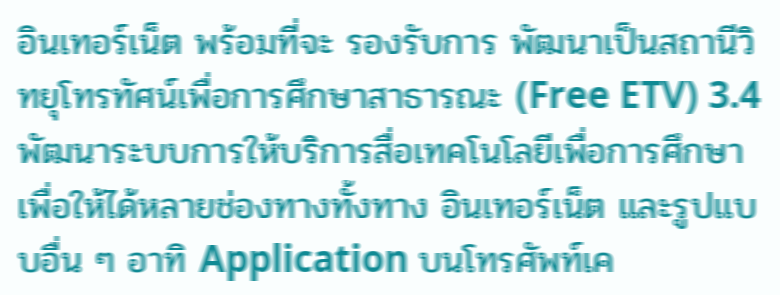อินเทอร์เน็ต พร้อมที่จะ รองรับการ พัฒนาเป็นสถานีวิทยุโทรทัศน์เพื่อการศึกษาสาธารณะ (Free ETV) 3.4 พัฒนาระบบการให้บริการสื่อเทคโนโลยีเพื่อการศึกษาเพื่อให้ได้หลายช่องทางทั้งทาง อินเทอร์เน็ต และรูปแบบอื่น ๆ อาทิ Application บนโทรศัพท์เค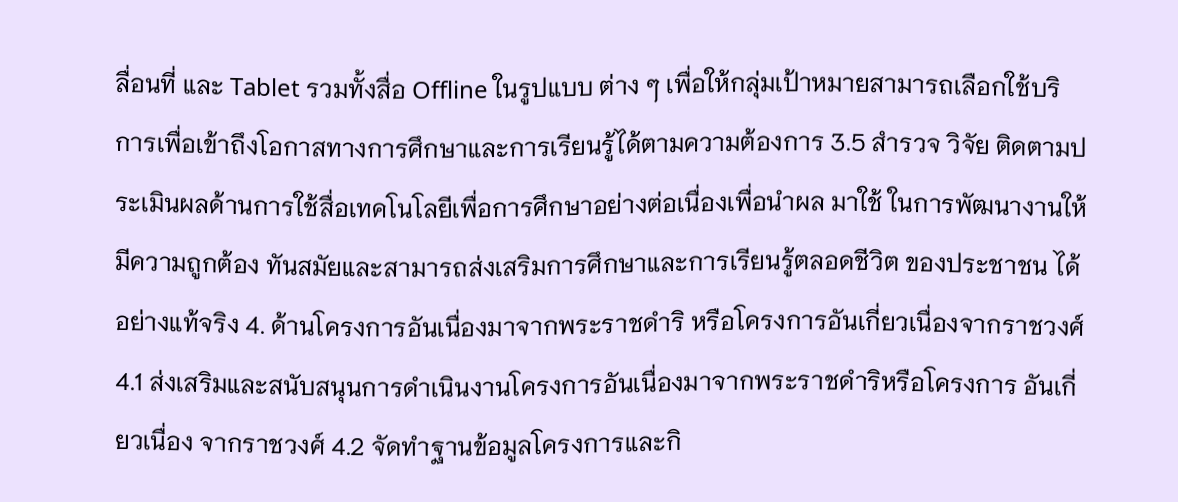ลื่อนที่ และ Tablet รวมทั้งสื่อ Offline ในรูปแบบ ต่าง ๆ เพื่อให้กลุ่มเป้าหมายสามารถเลือกใช้บริการเพื่อเข้าถึงโอกาสทางการศึกษาและการเรียนรู้ได้ตามความต้องการ 3.5 สํารวจ วิจัย ติดตามประเมินผลด้านการใช้สื่อเทคโนโลยีเพื่อการศึกษาอย่างต่อเนื่องเพื่อนําผล มาใช้ ในการพัฒนางานให้มีความถูกต้อง ทันสมัยและสามารถส่งเสริมการศึกษาและการเรียนรู้ตลอดชีวิต ของประชาชน ได้อย่างแท้จริง 4. ด้านโครงการอันเนื่องมาจากพระราชดําริ หรือโครงการอันเกี่ยวเนื่องจากราชวงศ์ 4.1 ส่งเสริมและสนับสนุนการดําเนินงานโครงการอันเนื่องมาจากพระราชดําริหรือโครงการ อันเกี่ยวเนื่อง จากราชวงศ์ 4.2 จัดทําฐานข้อมูลโครงการและกิ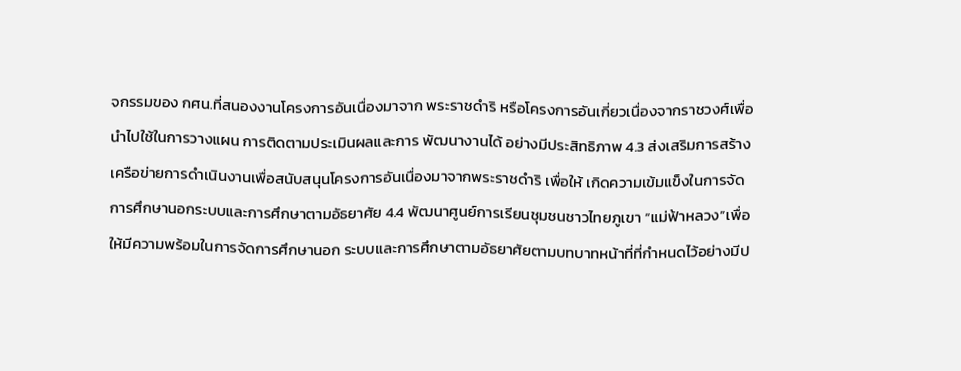จกรรมของ กศน.ที่สนองงานโครงการอันเนื่องมาจาก พระราชดําริ หรือโครงการอันเกี่ยวเนื่องจากราชวงศ์เพื่อนําไปใช้ในการวางแผน การติดตามประเมินผลและการ พัฒนางานได้ อย่างมีประสิทธิภาพ 4.3 ส่งเสริมการสร้างเครือข่ายการดําเนินงานเพื่อสนับสนุนโครงการอันเนื่องมาจากพระราชดําริ เพื่อให้ เกิดความเข้มแข็งในการจัดการศึกษานอกระบบและการศึกษาตามอัธยาศัย 4.4 พัฒนาศูนย์การเรียนชุมชนชาวไทยภูเขา “แม่ฟ้าหลวง”เพื่อให้มีความพร้อมในการจัดการศึกษานอก ระบบและการศึกษาตามอัธยาศัยตามบทบาทหน้าที่ที่กําหนดไว้อย่างมีป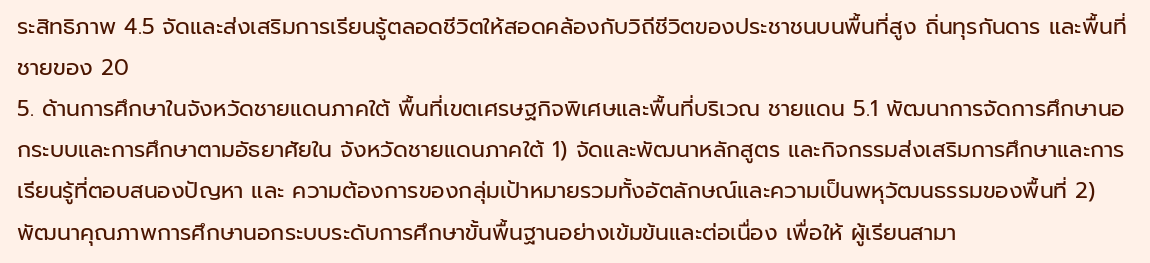ระสิทธิภาพ 4.5 จัดและส่งเสริมการเรียนรู้ตลอดชีวิตให้สอดคล้องกับวิถีชีวิตของประชาชนบนพื้นที่สูง ถิ่นทุรกันดาร และพื้นที่ชายของ 20
5. ด้านการศึกษาในจังหวัดชายแดนภาคใต้ พื้นที่เขตเศรษฐกิจพิเศษและพื้นที่บริเวณ ชายแดน 5.1 พัฒนาการจัดการศึกษานอกระบบและการศึกษาตามอัธยาศัยใน จังหวัดชายแดนภาคใต้ 1) จัดและพัฒนาหลักสูตร และกิจกรรมส่งเสริมการศึกษาและการเรียนรู้ที่ตอบสนองปัญหา และ ความต้องการของกลุ่มเป้าหมายรวมทั้งอัตลักษณ์และความเป็นพหุวัฒนธรรมของพื้นที่ 2) พัฒนาคุณภาพการศึกษานอกระบบระดับการศึกษาขั้นพื้นฐานอย่างเข้มข้นและต่อเนื่อง เพื่อให้ ผู้เรียนสามา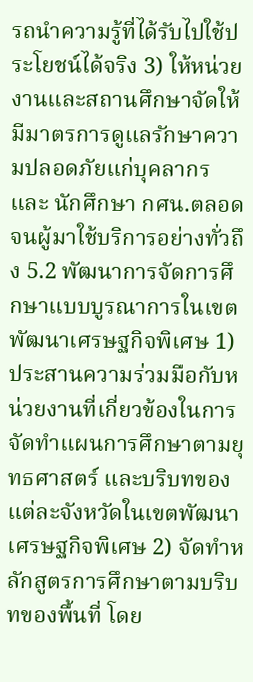รถนําความรู้ที่ได้รับไปใช้ประโยชน์ได้จริง 3) ให้หน่วยงานและสถานศึกษาจัดให้มีมาตรการดูแลรักษาความปลอดภัยแก่บุคลากรและ นักศึกษา กศน.ตลอดจนผู้มาใช้บริการอย่างทั่วถึง 5.2 พัฒนาการจัดการศึกษาแบบบูรณาการในเขตพัฒนาเศรษฐกิจพิเศษ 1) ประสานความร่วมมือกับหน่วยงานที่เกี่ยวข้องในการจัดทําแผนการศึกษาตามยุทธศาสตร์ และบริบทของแต่ละจังหวัดในเขตพัฒนาเศรษฐกิจพิเศษ 2) จัดทําหลักสูตรการศึกษาตามบริบทของพื้นที่ โดย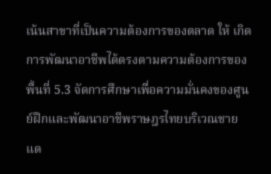เน้นสาขาที่เป็นความต้องการของตลาด ให้ เกิดการพัฒนาอาชีพได้ตรงตามความต้องการของพื้นที่ 5.3 จัดการศึกษาเพื่อความมั่นคงของศูนย์ฝึกและพัฒนาอาชีพราษฎรไทยบริเวณชายแด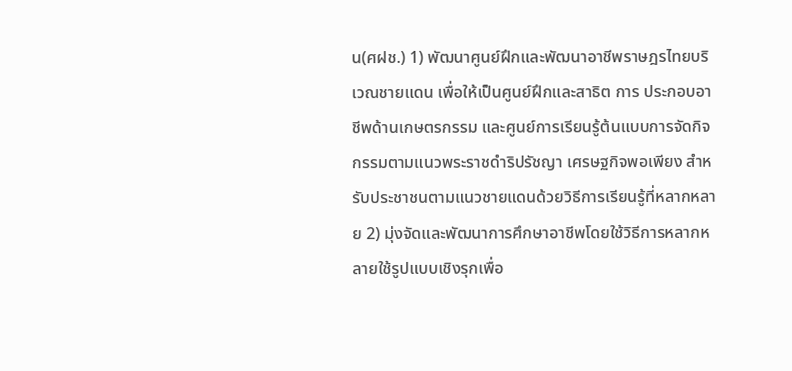น(ศฝช.) 1) พัฒนาศูนย์ฝึกและพัฒนาอาชีพราษฎรไทยบริเวณชายแดน เพื่อให้เป็นศูนย์ฝึกและสาธิต การ ประกอบอาชีพด้านเกษตรกรรม และศูนย์การเรียนรู้ต้นแบบการจัดกิจกรรมตามแนวพระราชดําริปรัชญา เศรษฐกิจพอเพียง สําหรับประชาชนตามแนวชายแดนด้วยวิธีการเรียนรู้ที่หลากหลาย 2) มุ่งจัดและพัฒนาการศึกษาอาชีพโดยใช้วิธีการหลากหลายใช้รูปแบบเชิงรุกเพื่อ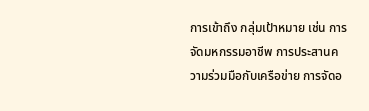การเข้าถึง กลุ่มเป้าหมาย เช่น การจัดมหกรรมอาชีพ การประสานความร่วมมือกับเครือข่าย การจัดอ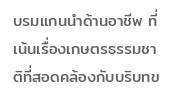บรมแกนนําด้านอาชีพ ที่เน้นเรื่องเกษตรธรรมชาติที่สอดคล้องกับบริบทข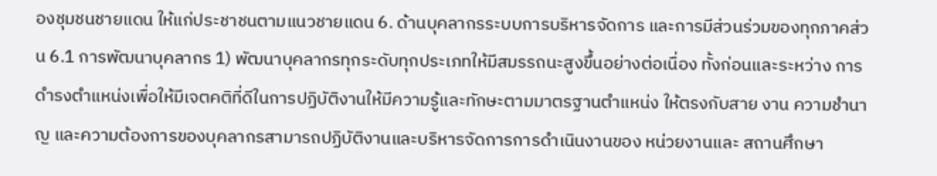องชุมชนชายแดน ให้แก่ประชาชนตามแนวชายแดน 6. ด้านบุคลากรระบบการบริหารจัดการ และการมีส่วนร่วมของทุกภาคส่วน 6.1 การพัฒนาบุคลากร 1) พัฒนาบุคลากรทุกระดับทุกประเภทให้มีสมรรถนะสูงขึ้นอย่างต่อเนื่อง ทั้งก่อนและระหว่าง การดํารงตําแหน่งเพื่อให้มีเจตคติที่ดีในการปฏิบัติงานให้มีความรู้และทักษะตามมาตรฐานตําแหน่ง ให้ตรงกับสาย งาน ความชํานาญ และความต้องการของบุคลากรสามารถปฏิบัติงานและบริหารจัดการการดําเนินงานของ หน่วยงานและ สถานศึกษา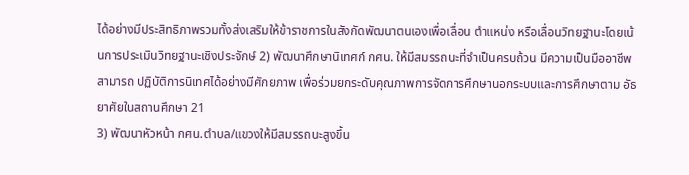ได้อย่างมีประสิทธิภาพรวมทั้งส่งเสริมให้ข้าราชการในสังกัดพัฒนาตนเองเพื่อเลื่อน ตําแหน่ง หรือเลื่อนวิทยฐานะโดยเน้นการประเมินวิทยฐานะเชิงประจักษ์ 2) พัฒนาศึกษานิเทศก์ กศน. ให้มีสมรรถนะที่จําเป็นครบถ้วน มีความเป็นมืออาชีพ สามารถ ปฏิบัติการนิเทศได้อย่างมีศักยภาพ เพื่อร่วมยกระดับคุณภาพการจัดการศึกษานอกระบบและการศึกษาตาม อัธยาศัยในสถานศึกษา 21
3) พัฒนาหัวหน้า กศน.ตําบล/แขวงให้มีสมรรถนะสูงขึ้น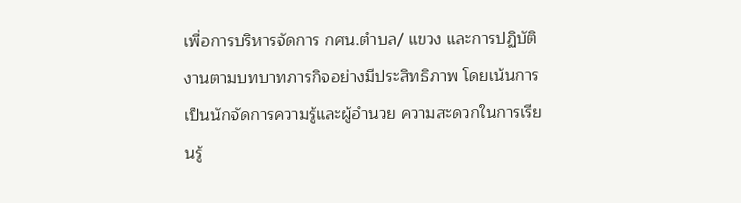เพื่อการบริหารจัดการ กศน.ตําบล/ แขวง และการปฏิบัติงานตามบทบาทภารกิจอย่างมีประสิทธิภาพ โดยเน้นการเป็นนักจัดการความรู้และผู้อํานวย ความสะดวกในการเรียนรู้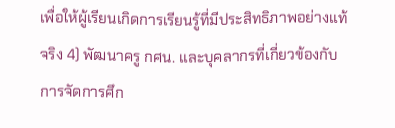เพื่อให้ผู้เรียนเกิดการเรียนรู้ที่มีประสิทธิภาพอย่างแท้จริง 4) พัฒนาครู กศน. และบุคลากรที่เกี่ยวข้องกับการจัดการศึก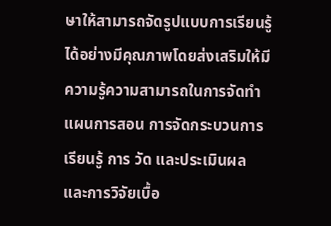ษาให้สามารถจัดรูปแบบการเรียนรู้ ได้อย่างมีคุณภาพโดยส่งเสริมให้มีความรู้ความสามารถในการจัดทําแผนการสอน การจัดกระบวนการเรียนรู้ การ วัด และประเมินผล และการวิจัยเบื้อ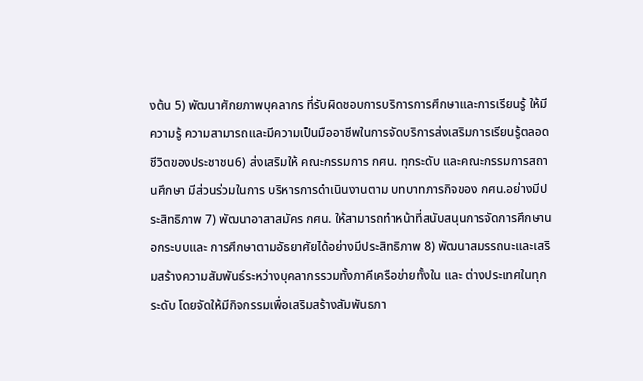งต้น 5) พัฒนาศักยภาพบุคลากร ที่รับผิดชอบการบริการการศึกษาและการเรียนรู้ ให้มีความรู้ ความสามารถและมีความเป็นมืออาชีพในการจัดบริการส่งเสริมการเรียนรู้ตลอดชีวิตของประชาชน6) ส่งเสริมให้ คณะกรรมการ กศน. ทุกระดับ และคณะกรรมการสถานศึกษา มีส่วนร่วมในการ บริหารการดําเนินงานตาม บทบาทภารกิจของ กศน.อย่างมีประสิทธิภาพ 7) พัฒนาอาสาสมัคร กศน. ให้สามารถทําหน้าที่สนับสนุนการจัดการศึกษานอกระบบและ การศึกษาตามอัธยาศัยได้อย่างมีประสิทธิภาพ 8) พัฒนาสมรรถนะและเสริมสร้างความสัมพันธ์ระหว่างบุคลากรรวมทั้งภาคีเครือข่ายทั้งใน และ ต่างประเทศในทุกระดับ โดยจัดให้มีกิจกรรมเพื่อเสริมสร้างสัมพันธภา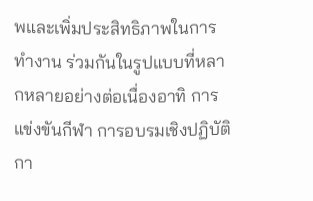พและเพิ่มประสิทธิภาพในการทํางาน ร่วมกันในรูปแบบที่หลากหลายอย่างต่อเนื่องอาทิ การแข่งขันกีฬา การอบรมเชิงปฏิบัติกา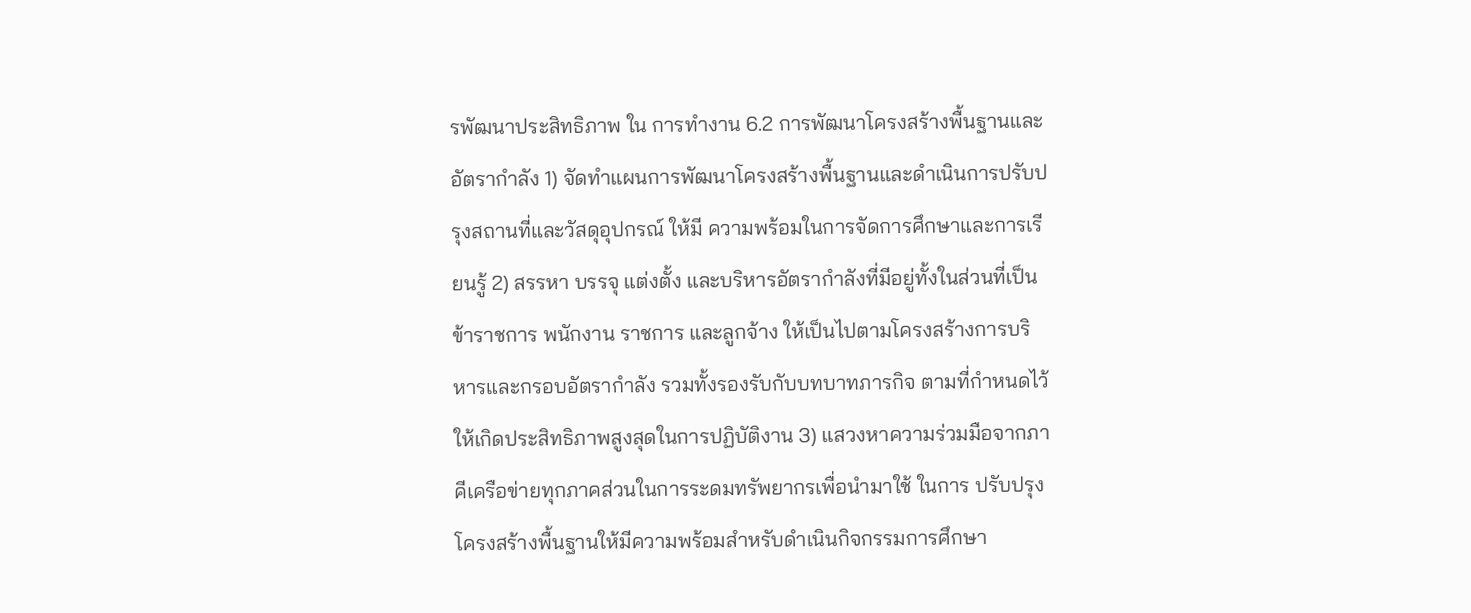รพัฒนาประสิทธิภาพ ใน การทํางาน 6.2 การพัฒนาโครงสร้างพื้นฐานและอัตรากําลัง 1) จัดทําแผนการพัฒนาโครงสร้างพื้นฐานและดําเนินการปรับปรุงสถานที่และวัสดุอุปกรณ์ ให้มี ความพร้อมในการจัดการศึกษาและการเรียนรู้ 2) สรรหา บรรจุ แต่งตั้ง และบริหารอัตรากําลังที่มีอยู่ทั้งในส่วนที่เป็นข้าราชการ พนักงาน ราชการ และลูกจ้าง ให้เป็นไปตามโครงสร้างการบริหารและกรอบอัตรากําลัง รวมทั้งรองรับกับบทบาทภารกิจ ตามที่กําหนดไว้ ให้เกิดประสิทธิภาพสูงสุดในการปฏิบัติงาน 3) แสวงหาความร่วมมือจากภาคีเครือข่ายทุกภาคส่วนในการระดมทรัพยากรเพื่อนํามาใช้ ในการ ปรับปรุงโครงสร้างพื้นฐานให้มีความพร้อมสําหรับดําเนินกิจกรรมการศึกษา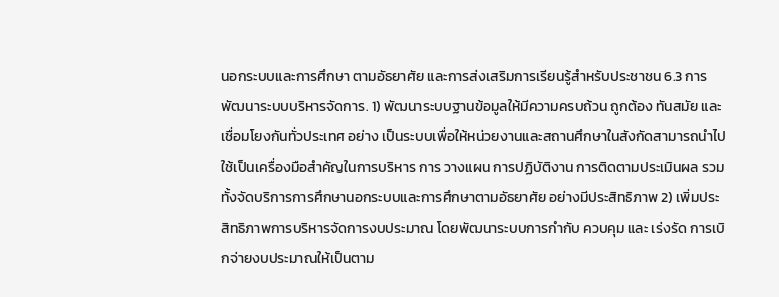นอกระบบและการศึกษา ตามอัธยาศัย และการส่งเสริมการเรียนรู้สําหรับประชาชน 6.3 การพัฒนาระบบบริหารจัดการ. 1) พัฒนาระบบฐานข้อมูลให้มีความครบถ้วน ถูกต้อง ทันสมัย และเชื่อมโยงกันทั่วประเทศ อย่าง เป็นระบบเพื่อให้หน่วยงานและสถานศึกษาในสังกัดสามารถนําไปใช้เป็นเครื่องมือสําคัญในการบริหาร การ วางแผน การปฏิบัติงาน การติดตามประเมินผล รวมทั้งจัดบริการการศึกษานอกระบบและการศึกษาตามอัธยาศัย อย่างมีประสิทธิภาพ 2) เพิ่มประสิทธิภาพการบริหารจัดการงบประมาณ โดยพัฒนาระบบการกํากับ ควบคุม และ เร่งรัด การเบิกจ่ายงบประมาณให้เป็นตาม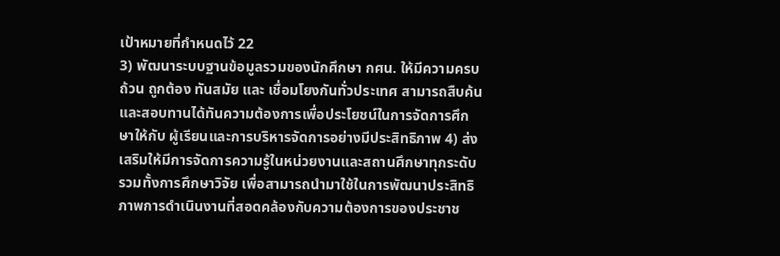เป้าหมายที่กําหนดไว้ 22
3) พัฒนาระบบฐานข้อมูลรวมของนักศึกษา กศน. ให้มีความครบถ้วน ถูกต้อง ทันสมัย และ เชื่อมโยงกันทั่วประเทศ สามารถสืบค้นและสอบทานได้ทันความต้องการเพื่อประโยชน์ในการจัดการศึกษาให้กับ ผู้เรียนและการบริหารจัดการอย่างมีประสิทธิภาพ 4) ส่งเสริมให้มีการจัดการความรู้ในหน่วยงานและสถานศึกษาทุกระดับ รวมทั้งการศึกษาวิจัย เพื่อสามารถนํามาใช้ในการพัฒนาประสิทธิภาพการดําเนินงานที่สอดคล้องกับความต้องการของประชาช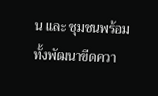น และ ชุมชนพร้อมทั้งพัฒนาขีดควา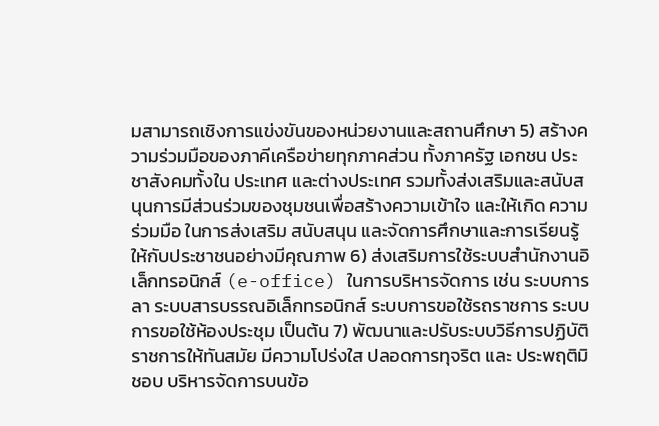มสามารถเชิงการแข่งขันของหน่วยงานและสถานศึกษา 5) สร้างความร่วมมือของภาคีเครือข่ายทุกภาคส่วน ทั้งภาครัฐ เอกชน ประชาสังคมทั้งใน ประเทศ และต่างประเทศ รวมทั้งส่งเสริมและสนับสนุนการมีส่วนร่วมของชุมชนเพื่อสร้างความเข้าใจ และให้เกิด ความร่วมมือ ในการส่งเสริม สนับสนุน และจัดการศึกษาและการเรียนรู้ให้กับประชาชนอย่างมีคุณภาพ 6) ส่งเสริมการใช้ระบบสํานักงานอิเล็กทรอนิกส์ (e-office) ในการบริหารจัดการ เช่น ระบบการ ลา ระบบสารบรรณอิเล็กทรอนิกส์ ระบบการขอใช้รถราชการ ระบบการขอใช้ห้องประชุม เป็นต้น 7) พัฒนาและปรับระบบวิธีการปฏิบัติราชการให้ทันสมัย มีความโปร่งใส ปลอดการทุจริต และ ประพฤติมิชอบ บริหารจัดการบนข้อ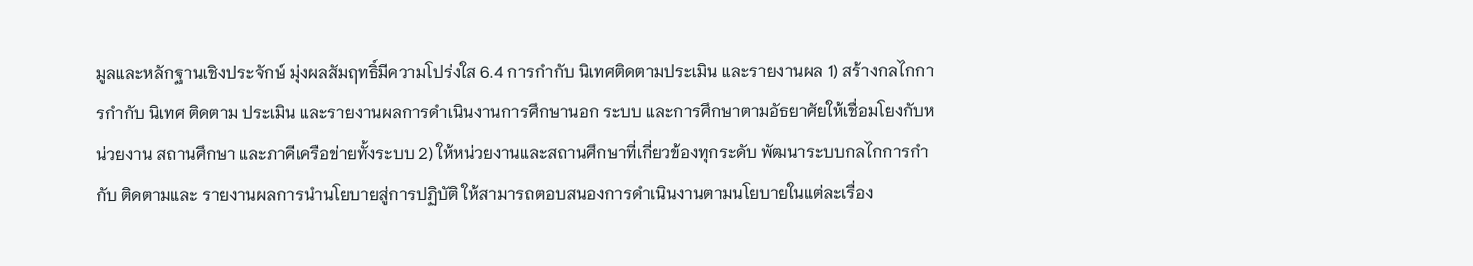มูลและหลักฐานเชิงประจักษ์ มุ่งผลสัมฤทธิ์มีความโปร่งใส 6.4 การกํากับ นิเทศติดตามประเมิน และรายงานผล 1) สร้างกลไกการกํากับ นิเทศ ติดตาม ประเมิน และรายงานผลการดําเนินงานการศึกษานอก ระบบ และการศึกษาตามอัธยาศัยให้เชื่อมโยงกับหน่วยงาน สถานศึกษา และภาคีเครือข่ายทั้งระบบ 2) ให้หน่วยงานและสถานศึกษาที่เกี่ยวข้องทุกระดับ พัฒนาระบบกลไกการกํากับ ติดตามและ รายงานผลการนํานโยบายสู่การปฏิบัติ ให้สามารถตอบสนองการดําเนินงานตามนโยบายในแต่ละเรื่อง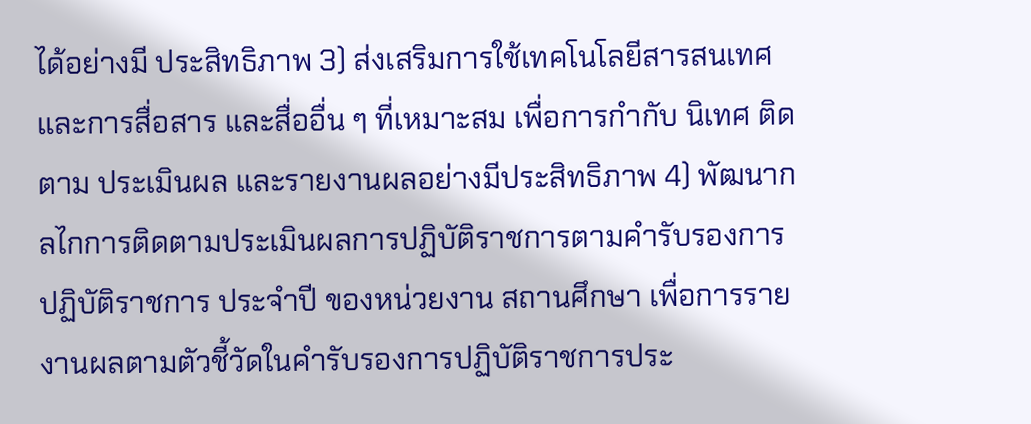ได้อย่างมี ประสิทธิภาพ 3) ส่งเสริมการใช้เทคโนโลยีสารสนเทศและการสื่อสาร และสื่ออื่น ๆ ที่เหมาะสม เพื่อการกํากับ นิเทศ ติดตาม ประเมินผล และรายงานผลอย่างมีประสิทธิภาพ 4) พัฒนากลไกการติดตามประเมินผลการปฏิบัติราชการตามคํารับรองการปฏิบัติราชการ ประจําปี ของหน่วยงาน สถานศึกษา เพื่อการรายงานผลตามตัวชี้วัดในคํารับรองการปฏิบัติราชการประ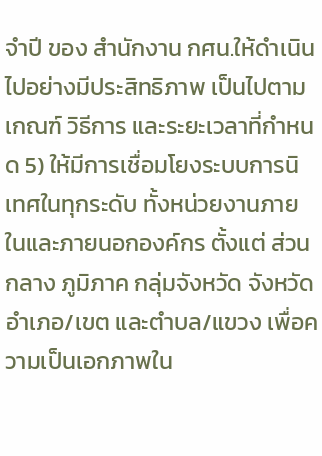จําปี ของ สํานักงาน กศน.ให้ดําเนินไปอย่างมีประสิทธิภาพ เป็นไปตามเกณฑ์ วิธีการ และระยะเวลาที่กําหนด 5) ให้มีการเชื่อมโยงระบบการนิเทศในทุกระดับ ทั้งหน่วยงานภายในและภายนอกองค์กร ตั้งแต่ ส่วนกลาง ภูมิภาค กลุ่มจังหวัด จังหวัด อําเภอ/เขต และตําบล/แขวง เพื่อความเป็นเอกภาพใน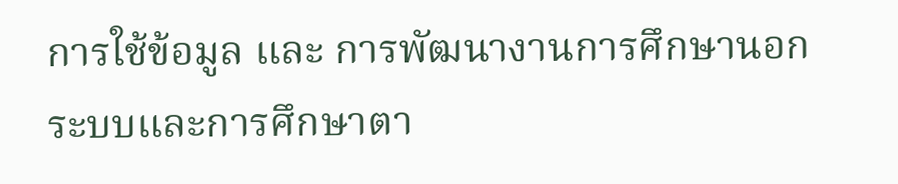การใช้ข้อมูล และ การพัฒนางานการศึกษานอกระบบและการศึกษาตา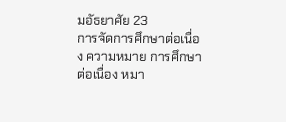มอัธยาศัย 23
การจัดการศึกษาต่อเนื่อง ความหมาย การศึกษาต่อเนื่อง หมา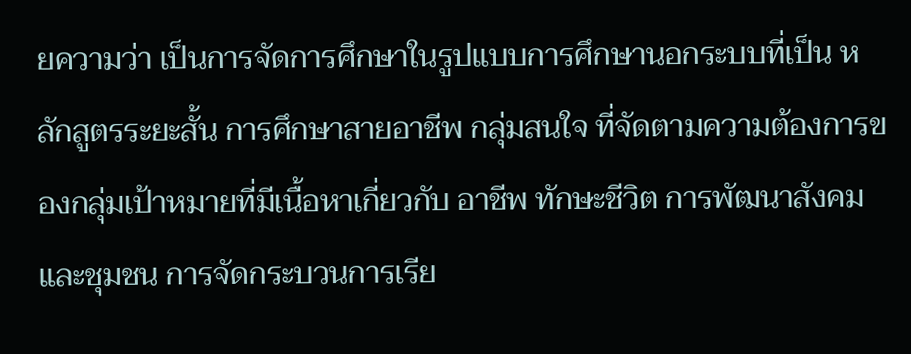ยความว่า เป็นการจัดการศึกษาในรูปแบบการศึกษานอกระบบที่เป็น หลักสูตรระยะสั้น การศึกษาสายอาชีพ กลุ่มสนใจ ที่จัดตามความต้องการของกลุ่มเป้าหมายที่มีเนื้อหาเกี่ยวกับ อาชีพ ทักษะชีวิต การพัฒนาสังคมและชุมชน การจัดกระบวนการเรีย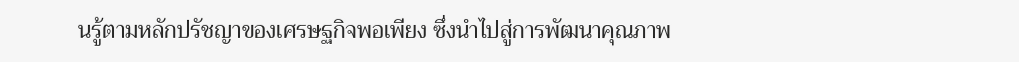นรู้ตามหลักปรัชญาของเศรษฐกิจพอเพียง ซึ่งนำไปสู่การพัฒนาคุณภาพ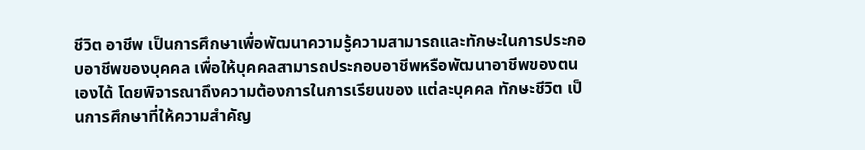ชีวิต อาชีพ เป็นการศึกษาเพื่อพัฒนาความรู้ความสามารถและทักษะในการประกอบอาชีพของบุคคล เพื่อให้บุคคลสามารถประกอบอาชีพหรือพัฒนาอาชีพของตนเองได้ โดยพิจารณาถึงความต้องการในการเรียนของ แต่ละบุคคล ทักษะชีวิต เป็นการศึกษาที่ให้ความสำคัญ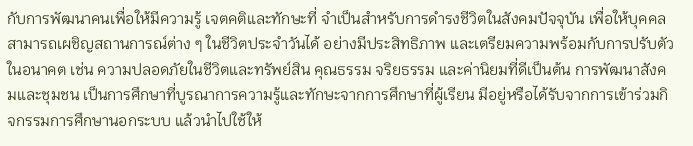กับการพัฒนาคนเพื่อให้มีความรู้ เจตคติและทักษะที่ จำเป็นสำหรับการดำรงชีวิตในสังคมปัจจุบัน เพื่อให้บุคคลสามารถเผชิญสถานการณ์ต่าง ๆ ในชีวิตประจำวันได้ อย่างมีประสิทธิภาพ และเตรียมความพร้อมกับการปรับตัวในอนาคต เช่น ความปลอดภัยในชีวิตและทรัพย์สิน คุณธรรม จริยธรรม และค่านิยมที่ดีเป็นต้น การพัฒนาสังคมและชุมชน เป็นการศึกษาที่บูรณาการความรู้และทักษะจากการศึกษาที่ผู้เรียน มีอยู่หรือได้รับจากการเข้าร่วมกิจกรรมการศึกษานอกระบบ แล้วนำไปใช้ให้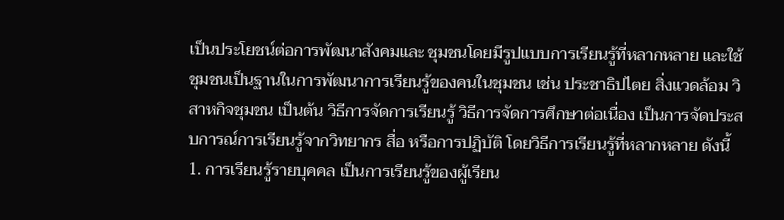เป็นประโยชน์ต่อการพัฒนาสังคมและ ชุมชนโดยมีรูปแบบการเรียนรู้ที่หลากหลาย และใช้ชุมชนเป็นฐานในการพัฒนาการเรียนรู้ของคนในชุมชน เช่น ประชาธิปไตย สิ่งแวดล้อม วิสาหกิจชุมชน เป็นต้น วิธีการจัดการเรียนรู้ วิธีการจัดการศึกษาต่อเนื่อง เป็นการจัดประสบการณ์การเรียนรู้จากวิทยากร สื่อ หรือการปฏิบัติ โดยวิธีการเรียนรู้ที่หลากหลาย ดังนี้ 1. การเรียนรู้รายบุคคล เป็นการเรียนรู้ของผู้เรียน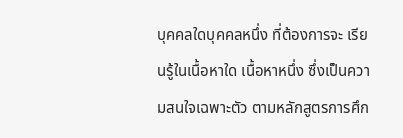บุคคลใดบุคคลหนึ่ง ที่ต้องการจะ เรียนรู้ในเนื้อหาใด เนื้อหาหนึ่ง ซึ่งเป็นความสนใจเฉพาะตัว ตามหลักสูตรการศึก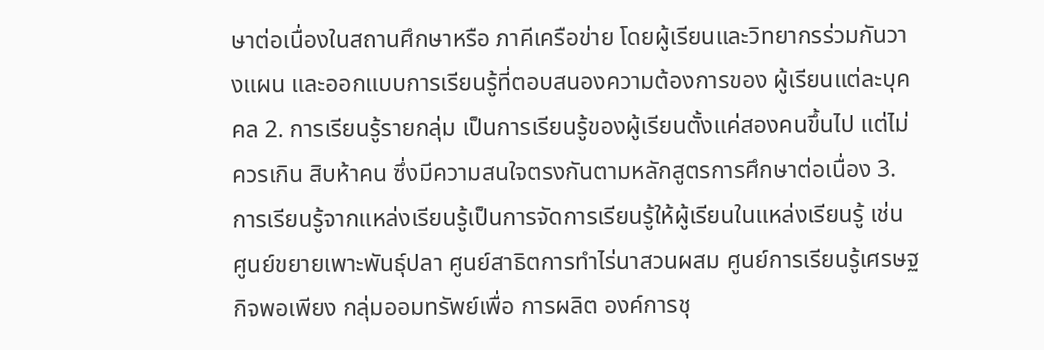ษาต่อเนื่องในสถานศึกษาหรือ ภาคีเครือข่าย โดยผู้เรียนและวิทยากรร่วมกันวางแผน และออกแบบการเรียนรู้ที่ตอบสนองความต้องการของ ผู้เรียนแต่ละบุคคล 2. การเรียนรู้รายกลุ่ม เป็นการเรียนรู้ของผู้เรียนตั้งแค่สองคนขึ้นไป แต่ไม่ควรเกิน สิบห้าคน ซึ่งมีความสนใจตรงกันตามหลักสูตรการศึกษาต่อเนื่อง 3. การเรียนรู้จากแหล่งเรียนรู้เป็นการจัดการเรียนรู้ให้ผู้เรียนในแหล่งเรียนรู้ เช่น ศูนย์ขยายเพาะพันธุ์ปลา ศูนย์สาธิตการทำไร่นาสวนผสม ศูนย์การเรียนรู้เศรษฐกิจพอเพียง กลุ่มออมทรัพย์เพื่อ การผลิต องค์การชุ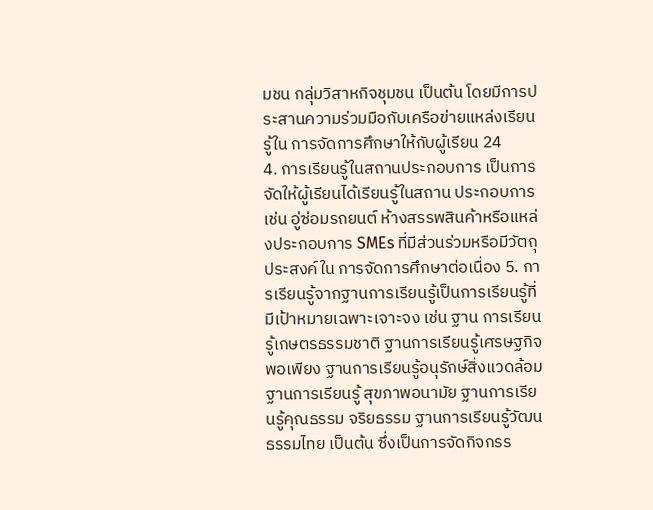มชน กลุ่มวิสาหกิจชุมชน เป็นต้น โดยมีการประสานความร่วมมือกับเครือข่ายแหล่งเรียนรู้ใน การจัดการศึกษาให้กับผู้เรียน 24
4. การเรียนรู้ในสถานประกอบการ เป็นการจัดให้ผู้เรียนได้เรียนรู้ในสถาน ประกอบการ เช่น อู่ซ่อมรถยนต์ ห้างสรรพสินค้าหรือแหล่งประกอบการ SMEs ที่มีส่วนร่วมหรือมีวัตถุประสงค์ใน การจัดการศึกษาต่อเนื่อง 5. การเรียนรู้จากฐานการเรียนรู้เป็นการเรียนรู้ที่มีเป้าหมายเฉพาะเจาะจง เช่น ฐาน การเรียนรู้เกษตรธรรมชาติ ฐานการเรียนรู้เศรษฐกิจพอเพียง ฐานการเรียนรู้อนุรักษ์สิ่งแวดล้อม ฐานการเรียนรู้ สุขภาพอนามัย ฐานการเรียนรู้คุณธรรม จริยธรรม ฐานการเรียนรู้วัฒนธรรมไทย เป็นต้น ซึ่งเป็นการจัดกิจกรร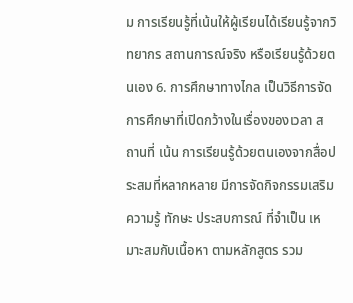ม การเรียนรู้ที่เน้นให้ผู้เรียนได้เรียนรู้จากวิทยากร สถานการณ์จริง หรือเรียนรู้ด้วยตนเอง 6. การศึกษาทางไกล เป็นวิธีการจัดการศึกษาที่เปิดกว้างในเรื่องของเวลา สถานที่ เน้น การเรียนรู้ด้วยตนเองจากสื่อประสมที่หลากหลาย มีการจัดกิจกรรมเสริมความรู้ ทักษะ ประสบการณ์ ที่จำเป็น เหมาะสมกับเนื้อหา ตามหลักสูตร รวม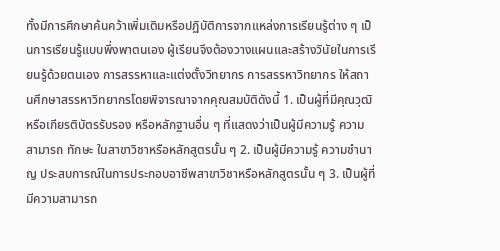ทั้งมีการศึกษาค้นคว้าเพิ่มเติมหรือปฏิบัติการจากแหล่งการเรียนรู้ต่าง ๆ เป็นการเรียนรู้แบบพึ่งพาตนเอง ผู้เรียนจึงต้องวางแผนและสร้างวินัยในการเรียนรู้ด้วยตนเอง การสรรหาและแต่งตั้งวิทยากร การสรรหาวิทยากร ให้สถานศึกษาสรรหาวิทยากรโดยพิจารณาจากคุณสมบัติดังนี้ 1. เป็นผู้ที่มีคุณวุฒิหรือเกียรติบัตรรับรอง หรือหลักฐานอื่น ๆ ที่แสดงว่าเป็นผู้มีความรู้ ความสามารถ ทักษะ ในสาขาวิชาหรือหลักสูตรนั้น ๆ 2. เป็นผู้มีความรู้ ความชำนาญ ประสบการณ์ในการประกอบอาชีพสาขาวิชาหรือหลักสูตรนั้น ๆ 3. เป็นผู้ที่มีความสามารถ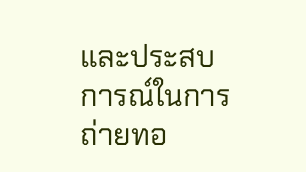และประสบการณ์ในการถ่ายทอ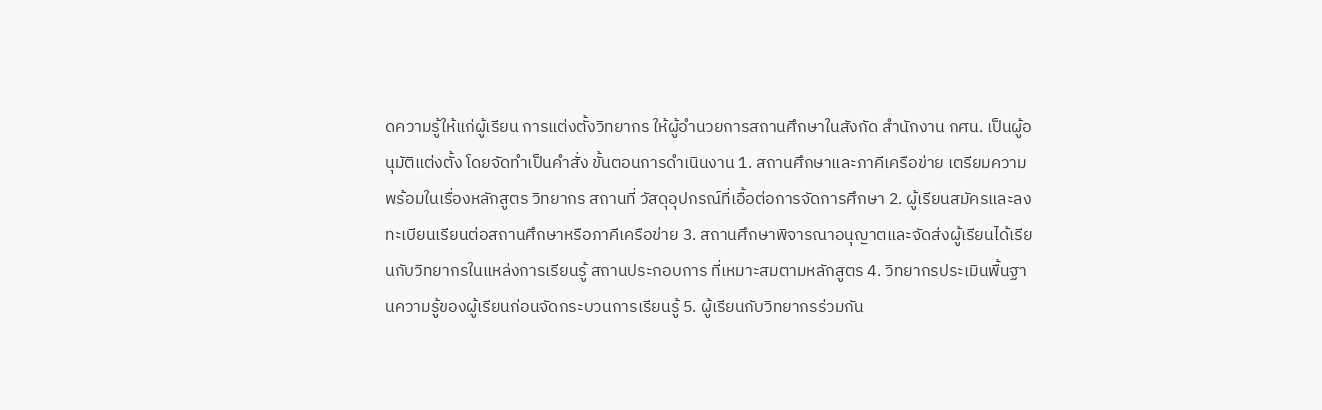ดความรู้ให้แก่ผู้เรียน การแต่งตั้งวิทยากร ให้ผู้อำนวยการสถานศึกษาในสังกัด สำนักงาน กศน. เป็นผู้อนุมัติแต่งตั้ง โดยจัดทำเป็นคำสั่ง ขั้นตอนการดำเนินงาน 1. สถานศึกษาและภาคีเครือข่าย เตรียมความพร้อมในเรื่องหลักสูตร วิทยากร สถานที่ วัสดุอุปกรณ์ที่เอื้อต่อการจัดการศึกษา 2. ผู้เรียนสมัครและลงทะเบียนเรียนต่อสถานศึกษาหรือภาคีเครือข่าย 3. สถานศึกษาพิจารณาอนุญาตและจัดส่งผู้เรียนได้เรียนกับวิทยากรในแหล่งการเรียนรู้ สถานประกอบการ ที่เหมาะสมตามหลักสูตร 4. วิทยากรประเมินพื้นฐานความรู้ของผู้เรียนก่อนจัดกระบวนการเรียนรู้ 5. ผู้เรียนกับวิทยากรร่วมกัน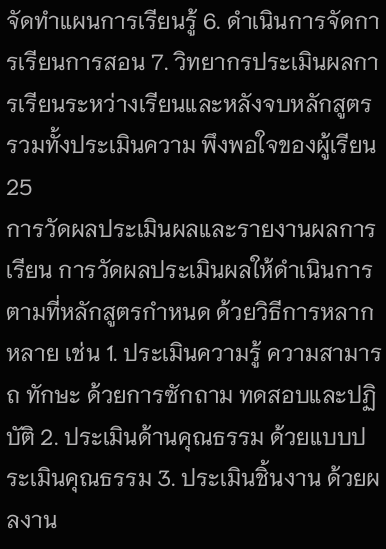จัดทำแผนการเรียนรู้ 6. ดำเนินการจัดการเรียนการสอน 7. วิทยากรประเมินผลการเรียนระหว่างเรียนและหลังจบหลักสูตร รวมทั้งประเมินความ พึงพอใจของผู้เรียน 25
การวัดผลประเมินผลและรายงานผลการเรียน การวัดผลประเมินผลให้ดำเนินการตามที่หลักสูตรกำหนด ด้วยวิธีการหลากหลาย เช่น 1. ประเมินความรู้ ความสามารถ ทักษะ ด้วยการซักถาม ทดสอบและปฏิบัติ 2. ประเมินด้านคุณธรรม ด้วยแบบประเมินคุณธรรม 3. ประเมินชิ้นงาน ด้วยผลงาน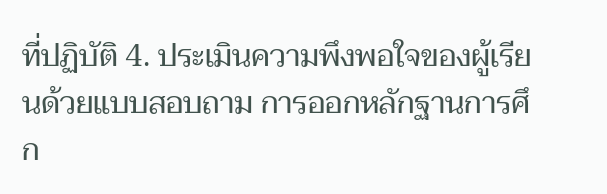ที่ปฏิบัติ 4. ประเมินความพึงพอใจของผู้เรียนด้วยแบบสอบถาม การออกหลักฐานการศึก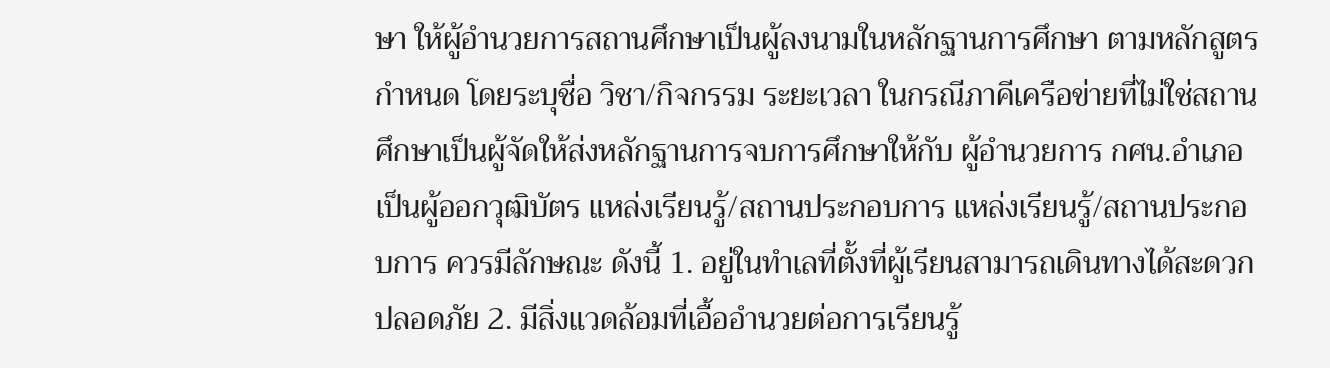ษา ให้ผู้อำนวยการสถานศึกษาเป็นผู้ลงนามในหลักฐานการศึกษา ตามหลักสูตรกำหนด โดยระบุชื่อ วิชา/กิจกรรม ระยะเวลา ในกรณีภาคีเครือข่ายที่ไม่ใช่สถานศึกษาเป็นผู้จัดให้ส่งหลักฐานการจบการศึกษาให้กับ ผู้อำนวยการ กศน.อำเภอเป็นผู้ออกวุฒิบัตร แหล่งเรียนรู้/สถานประกอบการ แหล่งเรียนรู้/สถานประกอบการ ควรมีลักษณะ ดังนี้ 1. อยู่ในทำเลที่ตั้งที่ผู้เรียนสามารถเดินทางได้สะดวก ปลอดภัย 2. มีสิ่งแวดล้อมที่เอื้ออำนวยต่อการเรียนรู้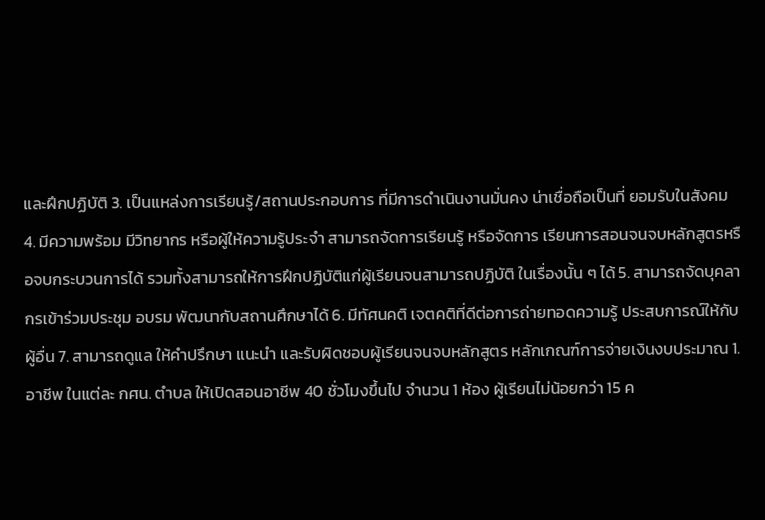และฝึกปฏิบัติ 3. เป็นแหล่งการเรียนรู้/สถานประกอบการ ที่มีการดำเนินงานมั่นคง น่าเชื่อถือเป็นที่ ยอมรับในสังคม 4. มีความพร้อม มีวิทยากร หรือผู้ให้ความรู้ประจำ สามารถจัดการเรียนรู้ หรือจัดการ เรียนการสอนจนจบหลักสูตรหรือจบกระบวนการได้ รวมทั้งสามารถให้การฝึกปฏิบัติแก่ผู้เรียนจนสามารถปฏิบัติ ในเรื่องนั้น ๆ ได้ 5. สามารถจัดบุคลากรเข้าร่วมประชุม อบรม พัฒนากับสถานศึกษาได้ 6. มีทัศนคติ เจตคติที่ดีต่อการถ่ายทอดความรู้ ประสบการณ์ให้กับผู้อื่น 7. สามารถดูแล ให้คำปรึกษา แนะนำ และรับผิดชอบผู้เรียนจนจบหลักสูตร หลักเกณฑ์การจ่ายเงินงบประมาณ 1. อาชีพ ในแต่ละ กศน. ตำบล ให้เปิดสอนอาชีพ 40 ชั่วโมงขึ้นไป จำนวน 1 ห้อง ผู้เรียนไม่น้อยกว่า 15 ค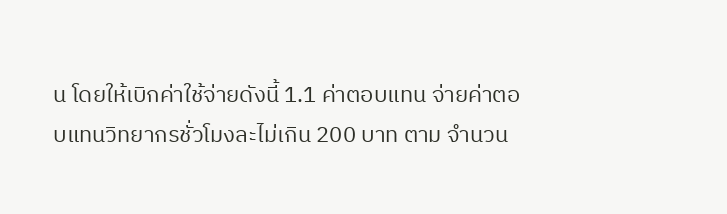น โดยให้เบิกค่าใช้จ่ายดังนี้ 1.1 ค่าตอบแทน จ่ายค่าตอบแทนวิทยากรชั่วโมงละไม่เกิน 200 บาท ตาม จำนวน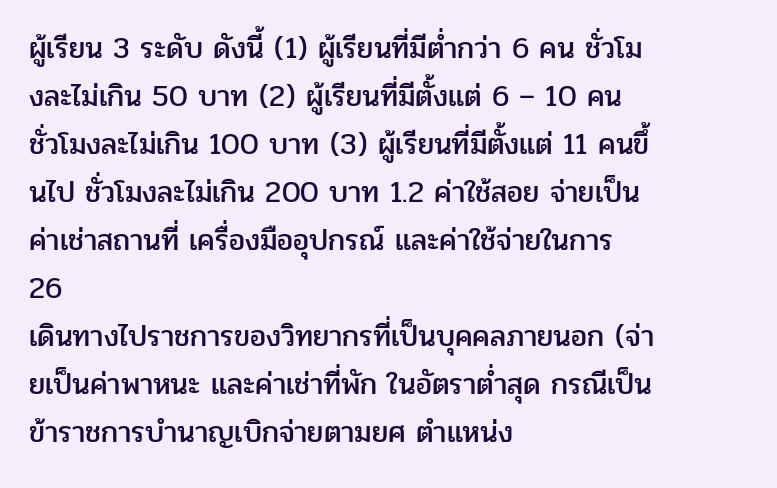ผู้เรียน 3 ระดับ ดังนี้ (1) ผู้เรียนที่มีต่ำกว่า 6 คน ชั่วโมงละไม่เกิน 50 บาท (2) ผู้เรียนที่มีตั้งแต่ 6 – 10 คน ชั่วโมงละไม่เกิน 100 บาท (3) ผู้เรียนที่มีตั้งแต่ 11 คนขึ้นไป ชั่วโมงละไม่เกิน 200 บาท 1.2 ค่าใช้สอย จ่ายเป็นค่าเช่าสถานที่ เครื่องมืออุปกรณ์ และค่าใช้จ่ายในการ 26
เดินทางไปราชการของวิทยากรที่เป็นบุคคลภายนอก (จ่ายเป็นค่าพาหนะ และค่าเช่าที่พัก ในอัตราต่ำสุด กรณีเป็น ข้าราชการบำนาญเบิกจ่ายตามยศ ตำแหน่ง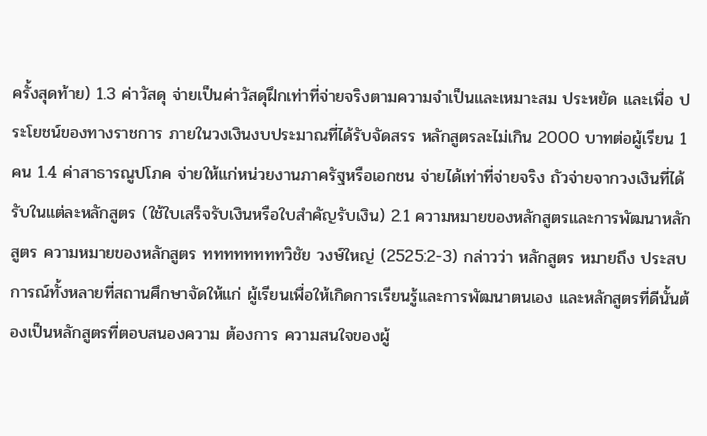ครั้งสุดท้าย) 1.3 ค่าวัสดุ จ่ายเป็นค่าวัสดุฝึกเท่าที่จ่ายจริงตามความจำเป็นและเหมาะสม ประหยัด และเพื่อ ประโยชน์ของทางราชการ ภายในวงเงินงบประมาณที่ได้รับจัดสรร หลักสูตรละไม่เกิน 2000 บาทต่อผู้เรียน 1 คน 1.4 ค่าสาธารณูปโภค จ่ายให้แก่หน่วยงานภาครัฐหรือเอกชน จ่ายได้เท่าที่จ่ายจริง ถัวจ่ายจากวงเงินที่ได้รับในแต่ละหลักสูตร (ใช้ใบเสร็จรับเงินหรือใบสำคัญรับเงิน) 2.1 ความหมายของหลักสูตรและการพัฒนาหลักสูตร ความหมายของหลักสูตร ททททททททวิชัย วงษ์ใหญ่ (2525:2-3) กล่าวว่า หลักสูตร หมายถึง ประสบการณ์ทั้งหลายที่สถานศึกษาจัดให้แก่ ผู้เรียนเพื่อให้เกิดการเรียนรู้และการพัฒนาตนเอง และหลักสูตรที่ดีนั้นต้องเป็นหลักสูตรที่ตอบสนองความ ต้องการ ความสนใจของผู้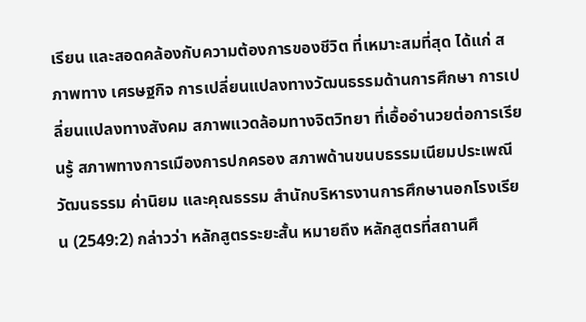เรียน และสอดคล้องกับความต้องการของชีวิต ที่เหมาะสมที่สุด ได้แก่ สภาพทาง เศรษฐกิจ การเปลี่ยนแปลงทางวัฒนธรรมด้านการศึกษา การเปลี่ยนแปลงทางสังคม สภาพแวดล้อมทางจิตวิทยา ที่เอื้ออำนวยต่อการเรียนรู้ สภาพทางการเมืองการปกครอง สภาพด้านขนบธรรมเนียมประเพณีวัฒนธรรม ค่านิยม และคุณธรรม สำนักบริหารงานการศึกษานอกโรงเรียน (2549:2) กล่าวว่า หลักสูตรระยะสั้น หมายถึง หลักสูตรที่สถานศึ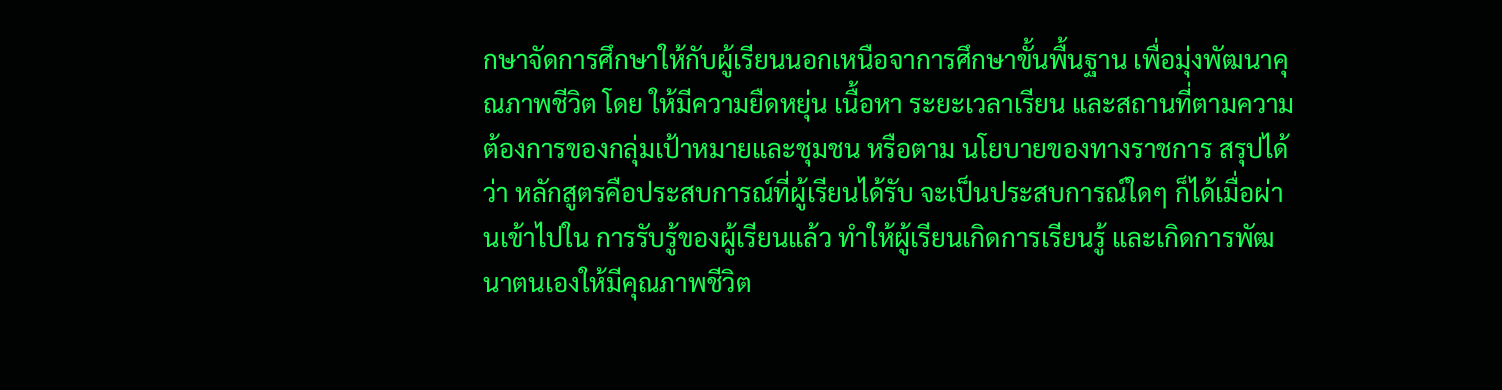กษาจัดการศึกษาให้กับผู้เรียนนอกเหนือจาการศึกษาขั้นพื้นฐาน เพื่อมุ่งพัฒนาคุณภาพชีวิต โดย ให้มีความยืดหยุ่น เนื้อหา ระยะเวลาเรียน และสถานที่ตามความต้องการของกลุ่มเป้าหมายและชุมชน หรือตาม นโยบายของทางราชการ สรุปได้ว่า หลักสูตรคือประสบการณ์ที่ผู้เรียนได้รับ จะเป็นประสบการณ์ใดๆ ก็ได้เมื่อผ่านเข้าไปใน การรับรู้ของผู้เรียนแล้ว ทำให้ผู้เรียนเกิดการเรียนรู้ และเกิดการพัฒนาตนเองให้มีคุณภาพชีวิต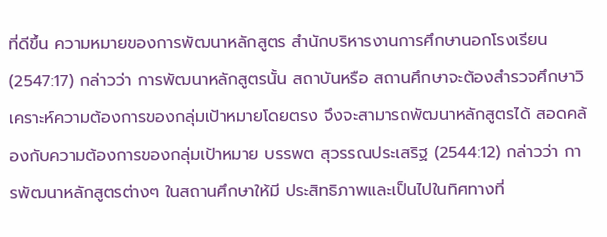ที่ดีขึ้น ความหมายของการพัฒนาหลักสูตร สำนักบริหารงานการศึกษานอกโรงเรียน (2547:17) กล่าวว่า การพัฒนาหลักสูตรนั้น สถาบันหรือ สถานศึกษาจะต้องสำรวจศึกษาวิเคราะห์ความต้องการของกลุ่มเป้าหมายโดยตรง จึงจะสามารถพัฒนาหลักสูตรได้ สอดคล้องกับความต้องการของกลุ่มเป้าหมาย บรรพต สุวรรณประเสริฐ (2544:12) กล่าวว่า การพัฒนาหลักสูตรต่างๆ ในสถานศึกษาให้มี ประสิทธิภาพและเป็นไปในทิศทางที่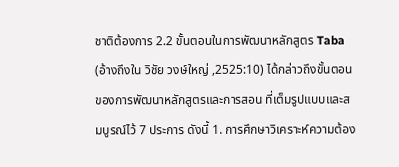ชาติต้องการ 2.2 ขั้นตอนในการพัฒนาหลักสูตร Taba (อ้างถึงใน วิชัย วงษ์ใหญ่ ,2525:10) ได้กล่าวถึงขั้นตอนของการพัฒนาหลักสูตรและการสอน ที่เต็มรูปแบบและสมบูรณ์ไว้ 7 ประการ ดังนี้ 1. การศึกษาวิเคราะห์ความต้อง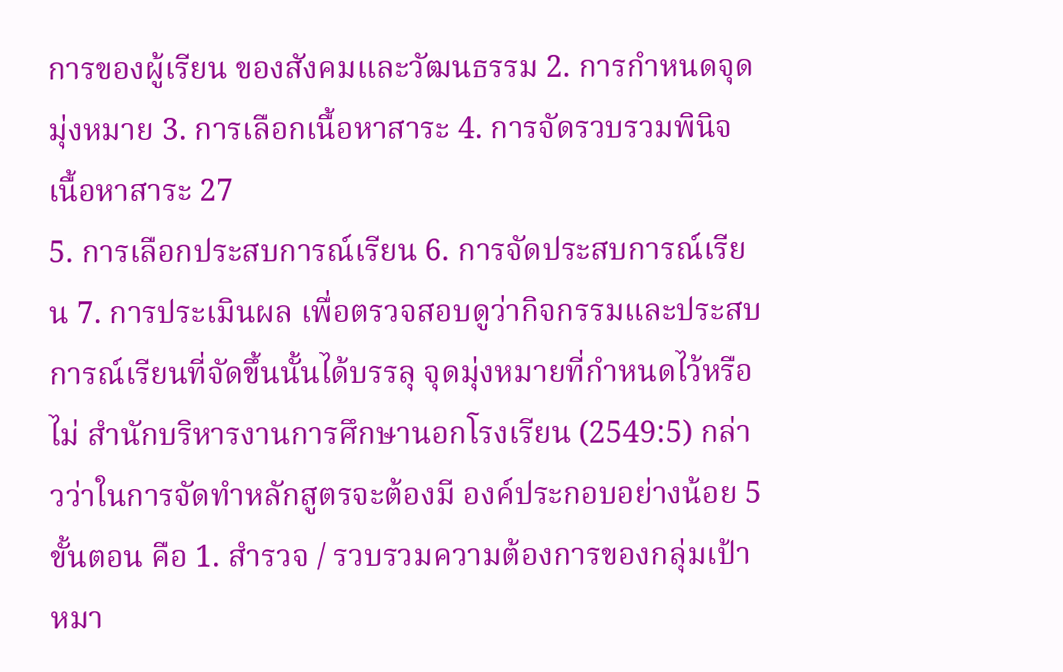การของผู้เรียน ของสังคมและวัฒนธรรม 2. การกำหนดจุดมุ่งหมาย 3. การเลือกเนื้อหาสาระ 4. การจัดรวบรวมพินิจเนื้อหาสาระ 27
5. การเลือกประสบการณ์เรียน 6. การจัดประสบการณ์เรียน 7. การประเมินผล เพื่อตรวจสอบดูว่ากิจกรรมและประสบการณ์เรียนที่จัดขึ้นนั้นได้บรรลุ จุดมุ่งหมายที่กำหนดไว้หรือไม่ สำนักบริหารงานการศึกษานอกโรงเรียน (2549:5) กล่าวว่าในการจัดทำหลักสูตรจะต้องมี องค์ประกอบอย่างน้อย 5 ขั้นตอน คือ 1. สำรวจ / รวบรวมความต้องการของกลุ่มเป้าหมา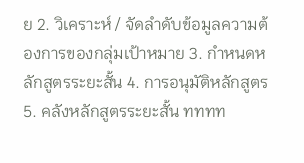ย 2. วิเคราะห์ / จัดลำดับข้อมูลความต้องการของกลุ่มเป้าหมาย 3. กำหนดหลักสูตรระยะสั้น 4. การอนุมัติหลักสูตร 5. คลังหลักสูตรระยะสั้น ทททท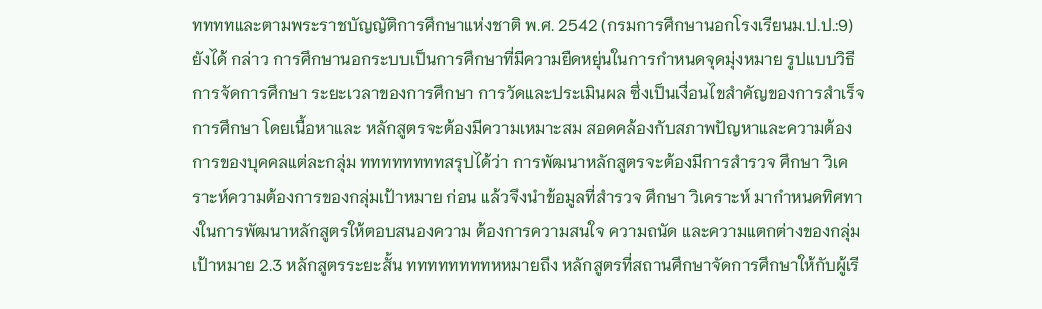ททททและตามพระราชบัญญัติการศึกษาแห่งชาติ พ.ศ. 2542 (กรมการศึกษานอกโรงเรียนม.ป.ป.:9) ยังได้ กล่าว การศึกษานอกระบบเป็นการศึกษาที่มีความยืดหยุ่นในการกำหนดจุดมุ่งหมาย รูปแบบวิธีการจัดการศึกษา ระยะเวลาของการศึกษา การวัดและประเมินผล ซึ่งเป็นเงื่อนไขสำคัญของการสำเร็จการศึกษา โดยเนื้อหาและ หลักสูตรจะต้องมีความเหมาะสม สอดคล้องกับสภาพปัญหาและความต้องการของบุคคลแต่ละกลุ่ม ททททททททสรุปได้ว่า การพัฒนาหลักสูตรจะต้องมีการสำรวจ ศึกษา วิเคราะห์ความต้องการของกลุ่มเป้าหมาย ก่อน แล้วจึงนำข้อมูลที่สำรวจ ศึกษา วิเคราะห์ มากำหนดทิศทางในการพัฒนาหลักสูตรให้ตอบสนองความ ต้องการความสนใจ ความถนัด และความแตกต่างของกลุ่มเป้าหมาย 2.3 หลักสูตรระยะสั้น ททททททททหหมายถึง หลักสูตรที่สถานศึกษาจัดการศึกษาให้กับผู้เรี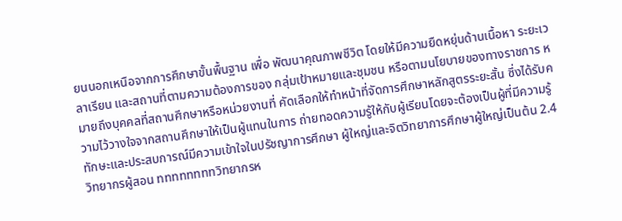ยนนอกเหนือจากการศึกษาขั้นพื้นฐาน เพื่อ พัฒนาคุณภาพชีวิต โดยให้มีความยืดหยุ่นด้านเนื้อหา ระยะเวลาเรียน และสถานที่ตามความต้องการของ กลุ่มเป้าหมายและชุมชน หรือตามนโยบายของทางราชการ หมายถึงบุคคลที่สถานศึกษาหรือหน่วยงานที่ คัดเลือกให้ทำหน้าที่จัดการศึกษาหลักสูตรระยะสั้น ซึ่งได้รับความไว้วางใจจากสถานศึกษาให้เป็นผู้แทนในการ ถ่ายทอดความรู้ให้กับผู้เรียนโดยจะต้องเป็นผู้ที่มีความรู้ทักษะและประสบการณ์มีความเข้าใจในปรัชญาการศึกษา ผู้ใหญ่และจิตวิทยาการศึกษาผู้ใหญ่เป็นต้น 2.4 วิทยากรผู้สอน ททททททททวิทยากรห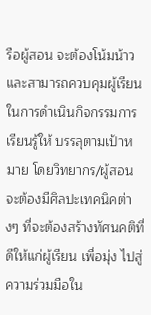รือผู้สอน จะต้องโน้มน้าวและสามารถควบคุมผู้เรียนในการดำเนินกิจกรรมการเรียนรู้ให้ บรรลุตามเป้าหมาย โดยวิทยากร/ผู้สอน จะต้องมีศิลปะเทคนิคต่างๆ ที่จะต้องสร้างทัศนคติที่ดีให้แก่ผู้เรียน เพื่อมุ่ง ไปสู่ความร่วมมือใน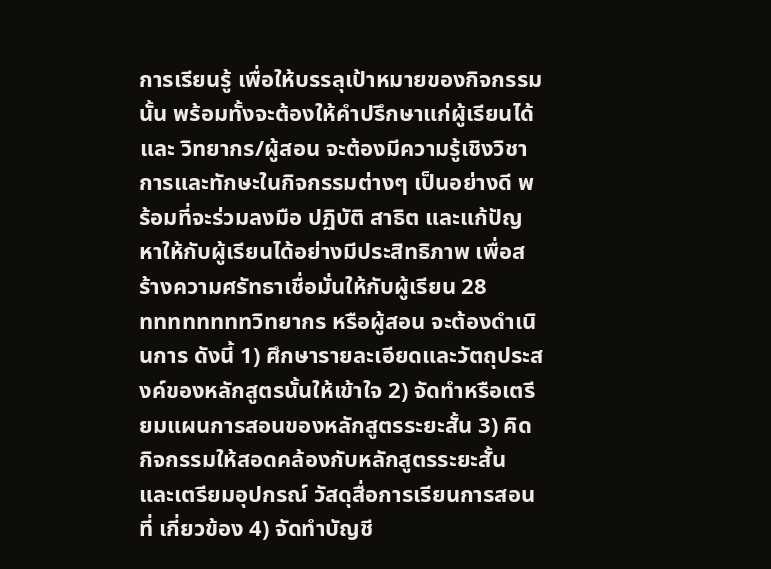การเรียนรู้ เพื่อให้บรรลุเป้าหมายของกิจกรรมนั้น พร้อมทั้งจะต้องให้คำปรึกษาแก่ผู้เรียนได้ และ วิทยากร/ผู้สอน จะต้องมีความรู้เชิงวิชาการและทักษะในกิจกรรมต่างๆ เป็นอย่างดี พร้อมที่จะร่วมลงมือ ปฏิบัติ สาธิต และแก้ปัญหาให้กับผู้เรียนได้อย่างมีประสิทธิภาพ เพื่อสร้างความศรัทธาเชื่อมั่นให้กับผู้เรียน 28
ททททททททวิทยากร หรือผู้สอน จะต้องดำเนินการ ดังนี้ 1) ศึกษารายละเอียดและวัตถุประสงค์ของหลักสูตรนั้นให้เข้าใจ 2) จัดทำหรือเตรียมแผนการสอนของหลักสูตรระยะสั้น 3) คิดกิจกรรมให้สอดคล้องกับหลักสูตรระยะสั้น และเตรียมอุปกรณ์ วัสดุสื่อการเรียนการสอนที่ เกี่ยวข้อง 4) จัดทำบัญชี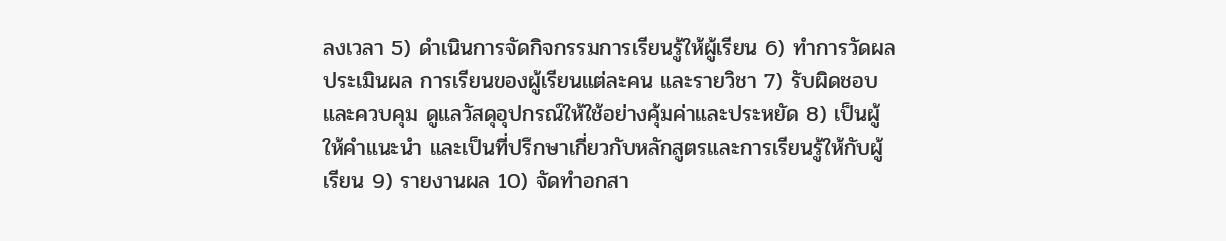ลงเวลา 5) ดำเนินการจัดกิจกรรมการเรียนรู้ให้ผู้เรียน 6) ทำการวัดผล ประเมินผล การเรียนของผู้เรียนแต่ละคน และรายวิชา 7) รับผิดชอบและควบคุม ดูแลวัสดุอุปกรณ์ให้ใช้อย่างคุ้มค่าและประหยัด 8) เป็นผู้ให้คำแนะนำ และเป็นที่ปรึกษาเกี่ยวกับหลักสูตรและการเรียนรู้ให้กับผู้เรียน 9) รายงานผล 10) จัดทำอกสา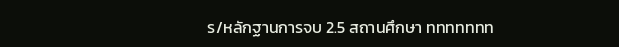ร/หลักฐานการจบ 2.5 สถานศึกษา ททททททท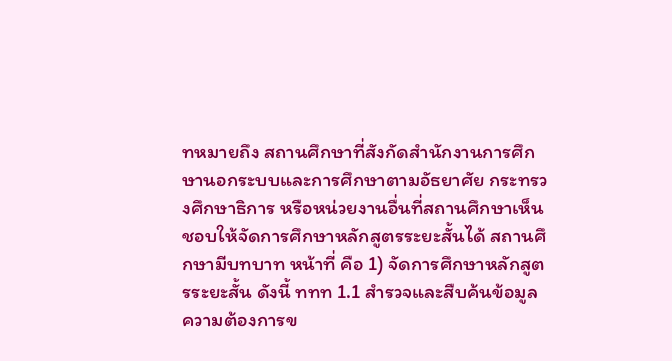ทหมายถึง สถานศึกษาที่สังกัดสำนักงานการศึกษานอกระบบและการศึกษาตามอัธยาศัย กระทรวงศึกษาธิการ หรือหน่วยงานอื่นที่สถานศึกษาเห็นชอบให้จัดการศึกษาหลักสูตรระยะสั้นได้ สถานศึกษามีบทบาท หน้าที่ คือ 1) จัดการศึกษาหลักสูตรระยะสั้น ดังนี้ ททท 1.1 สำรวจและสืบค้นข้อมูล ความต้องการข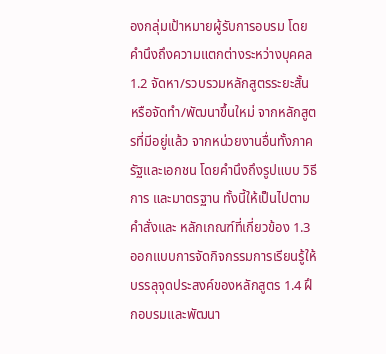องกลุ่มเป้าหมายผู้รับการอบรม โดย คำนึงถึงความแตกต่างระหว่างบุคคล 1.2 จัดหา/รวบรวมหลักสูตรระยะสั้น หรือจัดทำ/พัฒนาขึ้นใหม่ จากหลักสูตรที่มีอยู่แล้ว จากหน่วยงานอื่นทั้งภาครัฐและเอกชน โดยคำนึงถึงรูปแบบ วิธีการ และมาตรฐาน ทั้งนี้ให้เป็นไปตามคำสั่งและ หลักเกณฑ์ที่เกี่ยวข้อง 1.3 ออกแบบการจัดกิจกรรมการเรียนรู้ให้บรรลุจุดประสงค์ของหลักสูตร 1.4 ฝึกอบรมและพัฒนา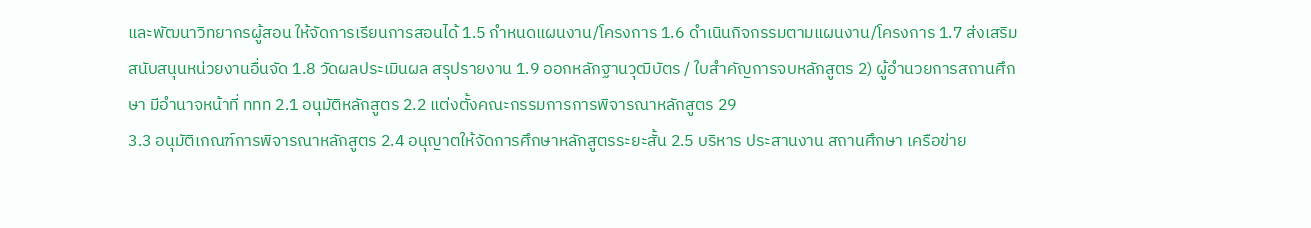และพัฒนาวิทยากรผู้สอน ให้จัดการเรียนการสอนได้ 1.5 กำหนดแผนงาน/โครงการ 1.6 ดำเนินกิจกรรมตามแผนงาน/โครงการ 1.7 ส่งเสริมสนับสนุนหน่วยงานอื่นจัด 1.8 วัดผลประเมินผล สรุปรายงาน 1.9 ออกหลักฐานวุฒิบัตร / ใบสำคัญการจบหลักสูตร 2) ผู้อำนวยการสถานศึกษา มีอำนาจหน้าที่ ททท 2.1 อนุมัติหลักสูตร 2.2 แต่งตั้งคณะกรรมการการพิจารณาหลักสูตร 29
3.3 อนุมัติเกณฑ์การพิจารณาหลักสูตร 2.4 อนุญาตให้จัดการศึกษาหลักสูตรระยะสั้น 2.5 บริหาร ประสานงาน สถานศึกษา เครือข่าย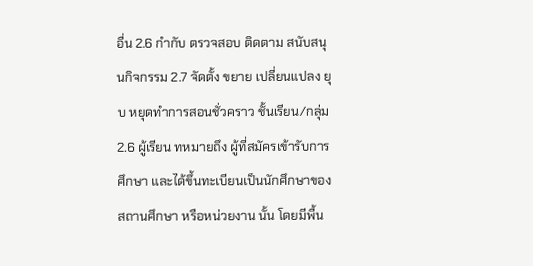อื่น 2.6 กำกับ ตรวจสอบ ติดตาม สนับสนุนกิจกรรม 2.7 จัดตั้ง ขยาย เปลี่ยนแปลง ยุบ หยุดทำการสอนชั่วคราว ชั้นเรียน/กลุ่ม 2.6 ผู้เรียน ทหมายถึง ผู้ที่สมัครเข้ารับการศึกษา และได้ขึ้นทะเบียนเป็นนักศึกษาของสถานศึกษา หรือหน่วยงาน นั้น โดยมีพื้น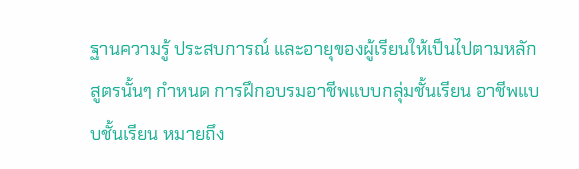ฐานความรู้ ประสบการณ์ และอายุของผู้เรียนให้เป็นไปตามหลักสูตรนั้นๆ กำหนด การฝึกอบรมอาชีพแบบกลุ่มชั้นเรียน อาชีพแบบชั้นเรียน หมายถึง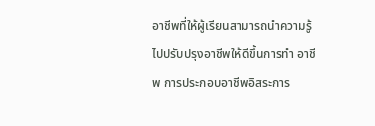อาชีพที่ให้ผู้เรียนสามารถนำความรู้ไปปรับปรุงอาชีพให้ดีขึ้นการทำ อาชีพ การประกอบอาชีพอิสระการ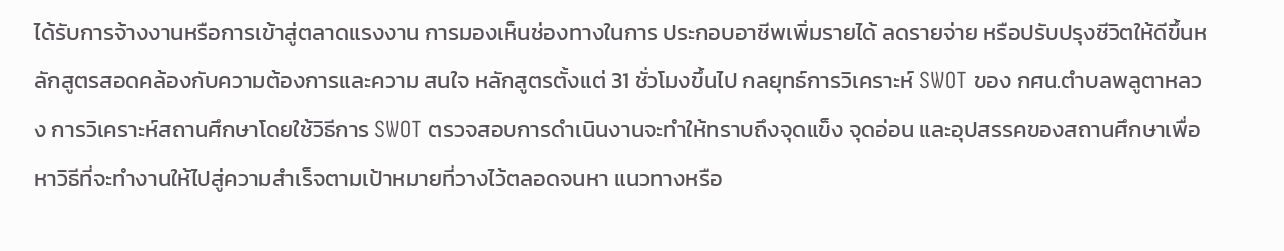ได้รับการจ้างงานหรือการเข้าสู่ตลาดแรงงาน การมองเห็นช่องทางในการ ประกอบอาชีพเพิ่มรายได้ ลดรายจ่าย หรือปรับปรุงชีวิตให้ดีขึ้นหลักสูตรสอดคล้องกับความต้องการและความ สนใจ หลักสูตรตั้งแต่ 31 ชั่วโมงขึ้นไป กลยุทธ์การวิเคราะห์ SWOT ของ กศน.ตำบลพลูตาหลวง การวิเคราะห์สถานศึกษาโดยใช้วิธีการ SWOT ตรวจสอบการดำเนินงานจะทำให้ทราบถึงจุดแข็ง จุดอ่อน และอุปสรรคของสถานศึกษาเพื่อหาวิธีที่จะทำงานให้ไปสู่ความสำเร็จตามเป้าหมายที่วางไว้ตลอดจนหา แนวทางหรือ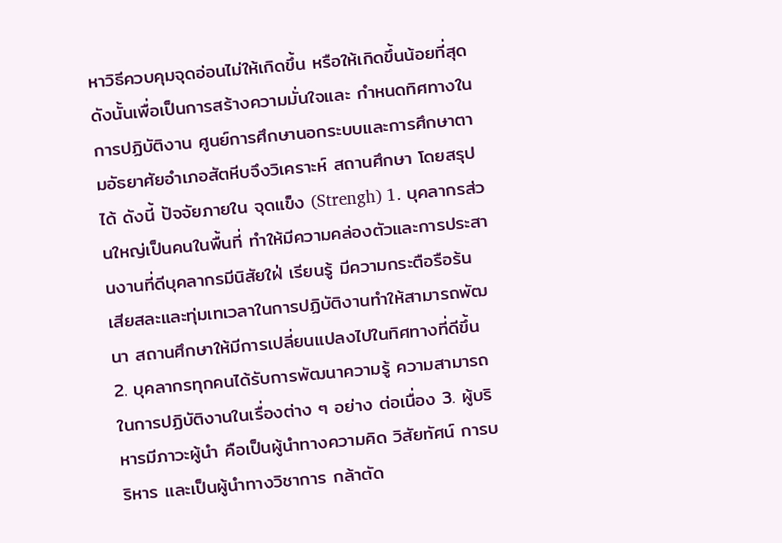หาวิธีควบคุมจุดอ่อนไม่ให้เกิดขึ้น หรือให้เกิดขึ้นน้อยที่สุดดังนั้นเพื่อเป็นการสร้างความมั่นใจและ กำหนดทิศทางในการปฏิบัติงาน ศูนย์การศึกษานอกระบบและการศึกษาตามอัธยาศัยอำเภอสัตหีบจึงวิเคราะห์ สถานศึกษา โดยสรุปได้ ดังนี้ ปัจจัยภายใน จุดแข็ง (Strengh) 1. บุคลากรส่วนใหญ่เป็นคนในพื้นที่ ทำให้มีความคล่องตัวและการประสานงานที่ดีบุคลากรมีนิสัยใฝ่ เรียนรู้ มีความกระตือรือร้น เสียสละและทุ่มเทเวลาในการปฏิบัติงานทำให้สามารถพัฒนา สถานศึกษาให้มีการเปลี่ยนแปลงไปในทิศทางที่ดีขึ้น 2. บุคลากรทุกคนได้รับการพัฒนาความรู้ ความสามารถในการปฏิบัติงานในเรื่องต่าง ๆ อย่าง ต่อเนื่อง 3. ผู้บริหารมีภาวะผู้นำ คือเป็นผู้นำทางความคิด วิสัยทัศน์ การบริหาร และเป็นผู้นำทางวิชาการ กล้าตัด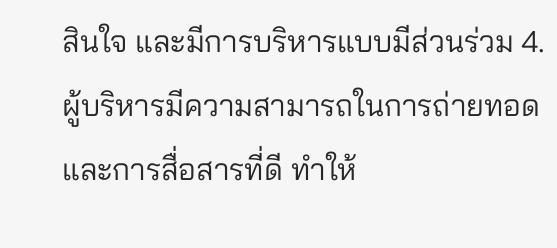สินใจ และมีการบริหารแบบมีส่วนร่วม 4. ผู้บริหารมีความสามารถในการถ่ายทอดและการสื่อสารที่ดี ทำให้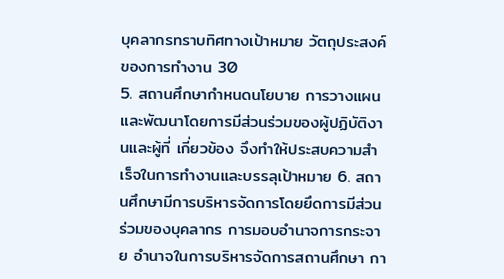บุคลากรทราบทิศทางเป้าหมาย วัตถุประสงค์ของการทำงาน 30
5. สถานศึกษากำหนดนโยบาย การวางแผนและพัฒนาโดยการมีส่วนร่วมของผู้ปฏิบัติงานและผู้ที่ เกี่ยวข้อง จึงทำให้ประสบความสำเร็จในการทำงานและบรรลุเป้าหมาย 6. สถานศึกษามีการบริหารจัดการโดยยึดการมีส่วนร่วมของบุคลากร การมอบอำนาจการกระจาย อำนาจในการบริหารจัดการสถานศึกษา กา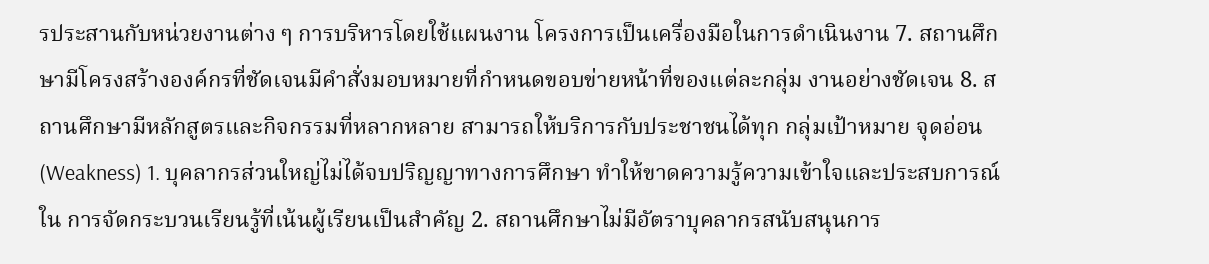รประสานกับหน่วยงานต่าง ๆ การบริหารโดยใช้แผนงาน โครงการเป็นเครื่องมือในการดำเนินงาน 7. สถานศึกษามีโครงสร้างองค์กรที่ชัดเจนมีคำสั่งมอบหมายที่กำหนดขอบข่ายหน้าที่ของแต่ละกลุ่ม งานอย่างชัดเจน 8. สถานศึกษามีหลักสูตรและกิจกรรมที่หลากหลาย สามารถให้บริการกับประชาชนได้ทุก กลุ่มเป้าหมาย จุดอ่อน (Weakness) 1. บุคลากรส่วนใหญ่ไม่ได้จบปริญญาทางการศึกษา ทำให้ขาดความรู้ความเข้าใจและประสบการณ์ใน การจัดกระบวนเรียนรู้ที่เน้นผู้เรียนเป็นสำคัญ 2. สถานศึกษาไม่มีอัตราบุคลากรสนับสนุนการ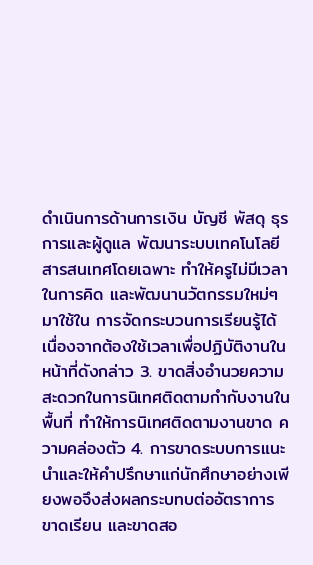ดำเนินการด้านการเงิน บัญชี พัสดุ ธุรการและผู้ดูแล พัฒนาระบบเทคโนโลยีสารสนเทศโดยเฉพาะ ทำให้ครูไม่มีเวลาในการคิด และพัฒนานวัตกรรมใหม่ๆ มาใช้ใน การจัดกระบวนการเรียนรู้ได้ เนื่องจากต้องใช้เวลาเพื่อปฏิบัติงานในหน้าที่ดังกล่าว 3. ขาดสิ่งอำนวยความสะดวกในการนิเทศติดตามกำกับงานในพื้นที่ ทำให้การนิเทศติดตามงานขาด ความคล่องตัว 4. การขาดระบบการแนะนำและให้คำปรึกษาแก่นักศึกษาอย่างเพียงพอจึงส่งผลกระบทบต่ออัตราการ ขาดเรียน และขาดสอ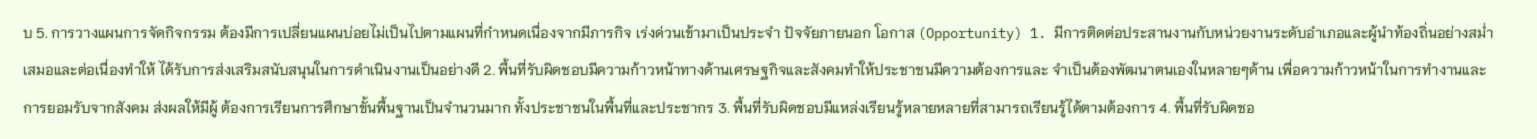บ 5. การวางแผนการจัดกิจกรรม ต้องมีการเปลี่ยนแผนบ่อยไม่เป็นไปตามแผนที่กำหนดเนื่องจากมีภารกิจ เร่งด่วนเข้ามาเป็นประจำ ปัจจัยภายนอก โอกาส (Opportunity) 1. มีการติดต่อประสานงานกับหน่วยงานระดับอำเภอและผู้นำท้องถิ่นอย่างสม่ำเสมอและต่อเนื่องทำให้ ได้รับการส่งเสริมสนับสนุนในการดำเนินงานเป็นอย่างดี 2. พื้นที่รับผิดชอบมีความก้าวหน้าทางด้านเศรษฐกิจและสังคมทำให้ประชาชนมีความต้องการและ จำเป็นต้องพัฒนาตนเองในหลายๆด้าน เพื่อความก้าวหน้าในการทำงานและการยอมรับจากสังคม ส่งผลให้มีผู้ ต้องการเรียนการศึกษาขั้นพื้นฐานเป็นจำนวนมาก ทั้งประชาชนในพื้นที่และประชากร 3. พื้นที่รับผิดชอบมีแหล่งเรียนรู้หลายหลายที่สามารถเรียนรู้ได้ตามต้องการ 4. พื้นที่รับผิดชอ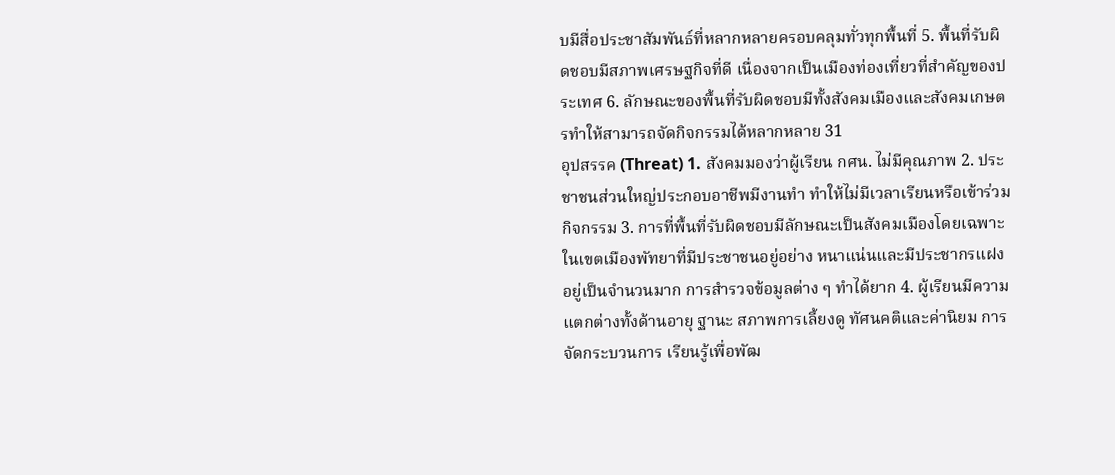บมีสื่อประชาสัมพันธ์ที่หลากหลายครอบคลุมทั่วทุกพื้นที่ 5. พื้นที่รับผิดชอบมีสภาพเศรษฐกิจที่ดี เนื่องจากเป็นเมืองท่องเที่ยวที่สำคัญของประเทศ 6. ลักษณะของพื้นที่รับผิดชอบมีทั้งสังคมเมืองและสังคมเกษตรทำให้สามารถจัดกิจกรรมได้หลากหลาย 31
อุปสรรค (Threat) 1. สังคมมองว่าผู้เรียน กศน. ไม่มีคุณภาพ 2. ประชาชนส่วนใหญ่ประกอบอาชีพมีงานทำ ทำให้ไม่มีเวลาเรียนหรือเข้าร่วมกิจกรรม 3. การที่พื้นที่รับผิดชอบมีลักษณะเป็นสังคมเมืองโดยเฉพาะในเขตเมืองพัทยาที่มีประชาชนอยู่อย่าง หนาแน่นและมีประชากรแฝงอยู่เป็นจำนวนมาก การสำรวจข้อมูลต่าง ๆ ทำได้ยาก 4. ผู้เรียนมีความแตกต่างทั้งด้านอายุ ฐานะ สภาพการเลี้ยงดู ทัศนคติและค่านิยม การจัดกระบวนการ เรียนรู้เพื่อพัฒ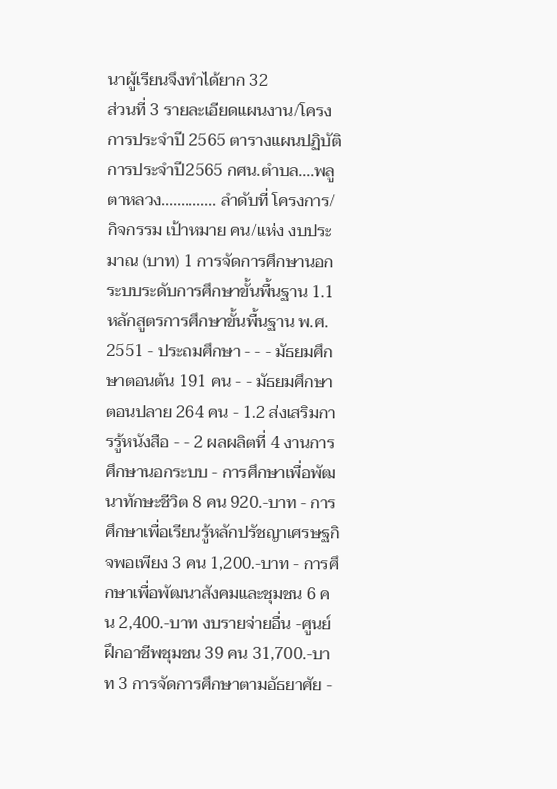นาผู้เรียนจึงทำได้ยาก 32
ส่วนที่ 3 รายละเอียดแผนงาน/โครงการประจำปี 2565 ตารางแผนปฏิบัติการประจำปี2565 กศน.ตำบล....พลูตาหลวง.............. ลำดับที่ โครงการ/กิจกรรม เป้าหมาย คน/แห่ง งบประมาณ (บาท) 1 การจัดการศึกษานอกระบบระดับการศึกษาขั้นพื้นฐาน 1.1 หลักสูตรการศึกษาขั้นพื้นฐาน พ.ศ. 2551 - ประถมศึกษา - - - มัธยมศึกษาตอนต้น 191 คน - - มัธยมศึกษาตอนปลาย 264 คน - 1.2 ส่งเสริมการรู้หนังสือ - - 2 ผลผลิตที่ 4 งานการศึกษานอกระบบ - การศึกษาเพื่อพัฒนาทักษะชีวิต 8 คน 920.-บาท - การศึกษาเพื่อเรียนรู้หลักปรัชญาเศรษฐกิจพอเพียง 3 คน 1,200.-บาท - การศึกษาเพื่อพัฒนาสังคมและชุมชน 6 คน 2,400.-บาท งบรายจ่ายอื่น -ศูนย์ฝึกอาชีพชุมชน 39 คน 31,700.-บาท 3 การจัดการศึกษาตามอัธยาศัย -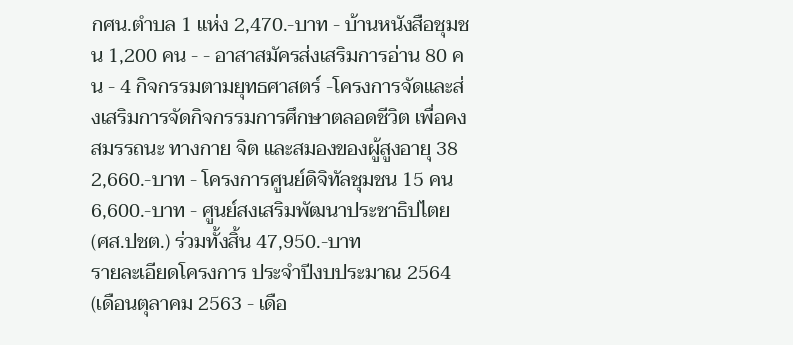กศน.ตำบล 1 แห่ง 2,470.-บาท - บ้านหนังสือชุมชน 1,200 คน - - อาสาสมัครส่งเสริมการอ่าน 80 คน - 4 กิจกรรมตามยุทธศาสตร์ -โครงการจัดและส่งเสริมการจัดกิจกรรมการศึกษาตลอดชีวิต เพื่อคงสมรรถนะ ทางกาย จิต และสมองของผู้สูงอายุ 38 2,660.-บาท - โครงการศูนย์ดิจิทัลชุมชน 15 คน 6,600.-บาท - ศูนย์สงเสริมพัฒนาประชาธิปไตย (ศส.ปชต.) ร่วมทั้งสิ้น 47,950.-บาท
รายละเอียดโครงการ ประจำปีงบประมาณ 2564 (เดือนตุลาคม 2563 - เดือ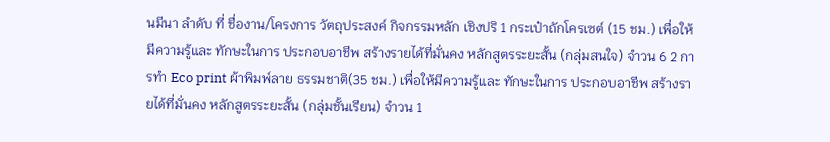นมีนา ลำดับ ที่ ชื่องาน/โครงการ วัตถุประสงค์ กิจกรรมหลัก เชิงปริ 1 กระเป๋าถักโครเซต์ (15 ชม.) เพื่อให้มีความรู้และ ทักษะในการ ประกอบอาชีพ สร้างรายได้ที่มั่นคง หลักสูตรระยะสั้น (กลุ่มสนใจ) จำวน 6 2 การทำ Eco print ผ้าพิมพ์ลาย ธรรมชาติ(35 ชม.) เพื่อให้มีความรู้และ ทักษะในการ ประกอบอาชีพ สร้างรายได้ที่มั่นคง หลักสูตรระยะสั้น (กลุ่มชั้นเรียน) จำวน 1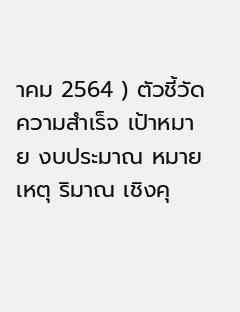าคม 2564 ) ตัวชี้วัดความสำเร็จ เป้าหมาย งบประมาณ หมายเหตุ ริมาณ เชิงคุ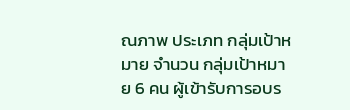ณภาพ ประเภท กลุ่มเป้าหมาย จำนวน กลุ่มเป้าหมาย 6 คน ผู้เข้ารับการอบร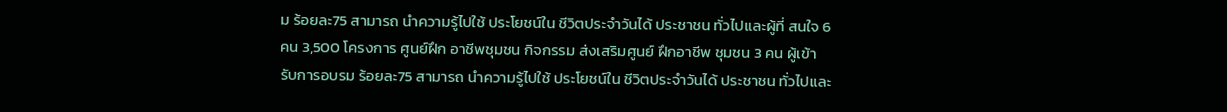ม ร้อยละ75 สามารถ นำความรู้ไปใช้ ประโยชน์ใน ชีวิตประจำวันได้ ประชาชน ทั่วไปและผู้ที่ สนใจ 6 คน 3,500 โครงการ ศูนย์ฝึก อาชีพชุมชน กิจกรรม ส่งเสริมศูนย์ ฝึกอาชีพ ชุมชน 3 คน ผู้เข้ารับการอบรม ร้อยละ75 สามารถ นำความรู้ไปใช้ ประโยชน์ใน ชีวิตประจำวันได้ ประชาชน ทั่วไปและ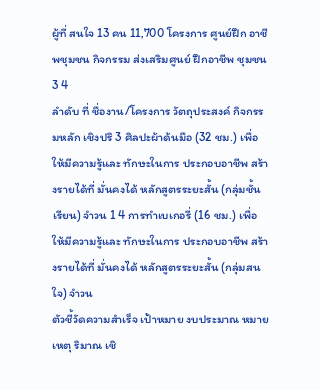ผู้ที่ สนใจ 13 คน 11,700 โครงการ ศูนย์ฝึก อาชีพชุมชน กิจกรรม ส่งเสริมศูนย์ ฝึกอาชีพ ชุมชน 3 4
ลำดับ ที่ ชื่องาน/โครงการ วัตถุประสงค์ กิจกรรมหลัก เชิงปริ 3 ศิลปะผ้าด้นมือ (32 ชม.) เพื่อให้มีความรู้และ ทักษะในการ ประกอบอาชีพ สร้างรายได้ที่ มั่นคงได้ หลักสูตรระยะสั้น (กลุ่มชั้นเรียน) จำวน 1 4 การทำเบเกอรี่ (16 ชม.) เพื่อให้มีความรู้และ ทักษะในการ ประกอบอาชีพ สร้างรายได้ที่ มั่นคงได้ หลักสูตรระยะสั้น (กลุ่มสนใจ) จำวน
ตัวชี้วัดความสำเร็จ เป้าหมาย งบประมาณ หมายเหตุ ริมาณ เชิ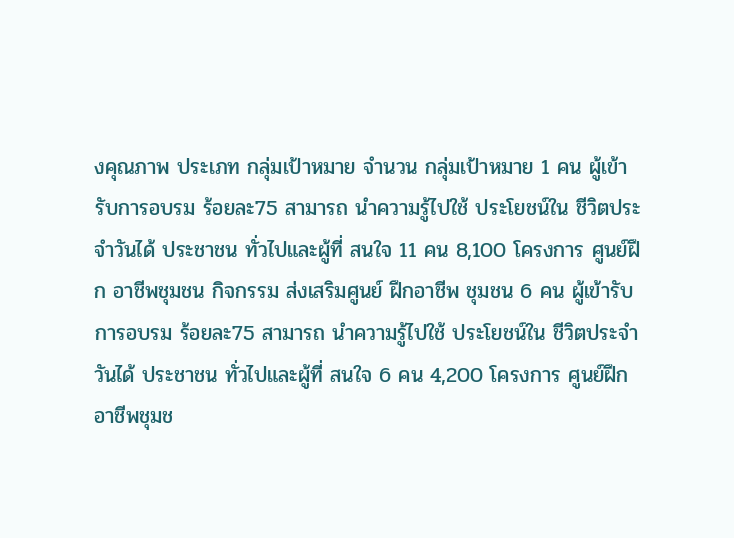งคุณภาพ ประเภท กลุ่มเป้าหมาย จำนวน กลุ่มเป้าหมาย 1 คน ผู้เข้ารับการอบรม ร้อยละ75 สามารถ นำความรู้ไปใช้ ประโยชน์ใน ชีวิตประจำวันได้ ประชาชน ทั่วไปและผู้ที่ สนใจ 11 คน 8,100 โครงการ ศูนย์ฝึก อาชีพชุมชน กิจกรรม ส่งเสริมศูนย์ ฝึกอาชีพ ชุมชน 6 คน ผู้เข้ารับการอบรม ร้อยละ75 สามารถ นำความรู้ไปใช้ ประโยชน์ใน ชีวิตประจำวันได้ ประชาชน ทั่วไปและผู้ที่ สนใจ 6 คน 4,200 โครงการ ศูนย์ฝึก อาชีพชุมช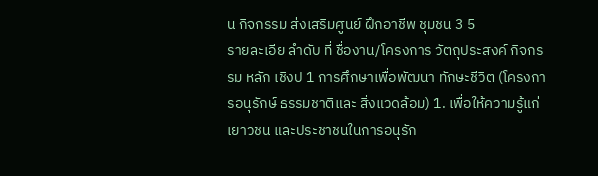น กิจกรรม ส่งเสริมศูนย์ ฝึกอาชีพ ชุมชน 3 5
รายละเอีย ลำดับ ที่ ชื่องาน/โครงการ วัตถุประสงค์ กิจกรรม หลัก เชิงป 1 การศึกษาเพื่อพัฒนา ทักษะชีวิต (โครงการอนุรักษ์ ธรรมชาติและ สิ่งแวดล้อม) 1. เพื่อให้ความรู้แก่เยาวชน และประชาชนในการอนุรัก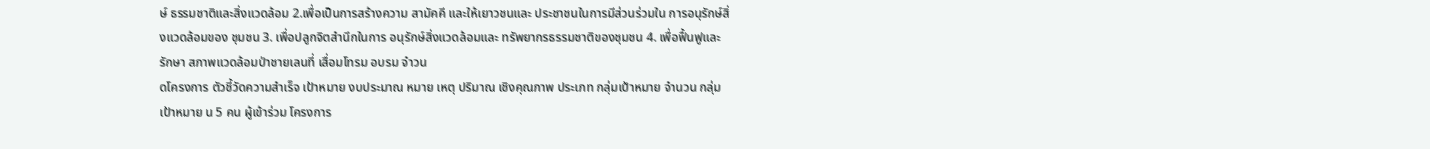ษ์ ธรรมชาติและสิ่งแวดล้อม 2.เพื่อเป็นการสร้างความ สามัคคี และให้เยาวชนและ ประชาชนในการมีส่วนร่วมใน การอนุรักษ์สิ่งแวดล้อมของ ชุมชน 3. เพื่อปลูกจิตสำนึกในการ อนุรักษ์สิ่งแวดล้อมและ ทรัพยากรธรรมชาติของชุมชน 4. เพื่อฟื้นฟูและรักษา สภาพแวดล้อมป่าชายเลนที่ เสื่อมโทรม อบรม จำวน
ดโครงการ ตัวชี้วัดความสำเร็จ เป้าหมาย งบประมาณ หมาย เหตุ ปริมาณ เชิงคุณภาพ ประเภท กลุ่มเป้าหมาย จำนวน กลุ่มเป้าหมาย น 5 คน ผู้เข้าร่วม โครงการ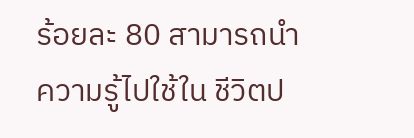ร้อยละ 80 สามารถนำ ความรู้ไปใช้ใน ชีวิตป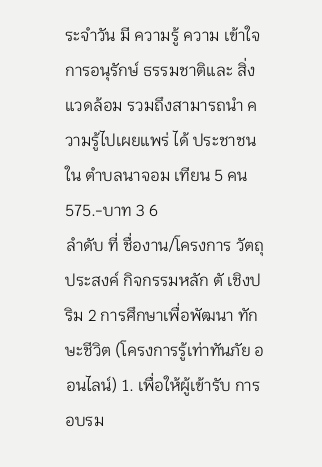ระจำวัน มี ความรู้ ความ เข้าใจการอนุรักษ์ ธรรมชาติและ สิ่งแวดล้อม รวมถึงสามารถนำ ความรู้ไปเผยแพร่ ได้ ประชาชนใน ตำบลนาจอม เทียน 5 คน 575.-บาท 3 6
ลำดับ ที่ ชื่องาน/โครงการ วัตถุประสงค์ กิจกรรมหลัก ตั เชิงปริม 2 การศึกษาเพื่อพัฒนา ทักษะชีวิต (โครงการรู้เท่าทันภัย ออนไลน์) 1. เพื่อให้ผู้เข้ารับ การอบรม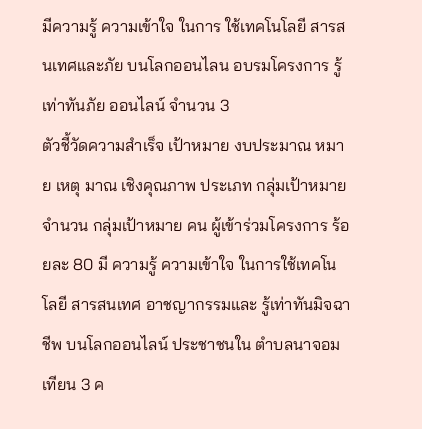มีความรู้ ความเข้าใจ ในการ ใช้เทคโนโลยี สารสนเทศและภัย บนโลกออนไลน อบรมโครงการ รู้เท่าทันภัย ออนไลน์ จำนวน 3
ตัวชี้วัดความสำเร็จ เป้าหมาย งบประมาณ หมาย เหตุ มาณ เชิงคุณภาพ ประเภท กลุ่มเป้าหมาย จำนวน กลุ่มเป้าหมาย คน ผู้เข้าร่วมโครงการ ร้อยละ 80 มี ความรู้ ความเข้าใจ ในการใช้เทคโนโลยี สารสนเทศ อาชญากรรมและ รู้เท่าทันมิจฉาชีพ บนโลกออนไลน์ ประชาชนใน ตำบลนาจอม เทียน 3 ค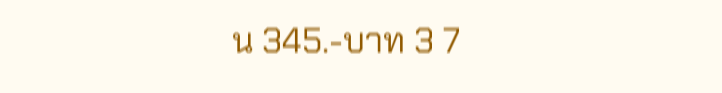น 345.-บาท 3 7